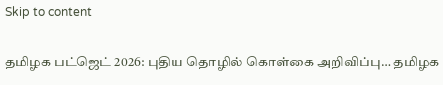Skip to content

தமிழக பட்ஜெட் 2026: புதிய தொழில் கொள்கை அறிவிப்பு… தமிழக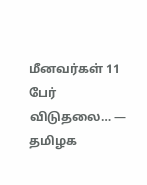மீனவர்கள் 11 பேர் விடுதலை… — தமிழக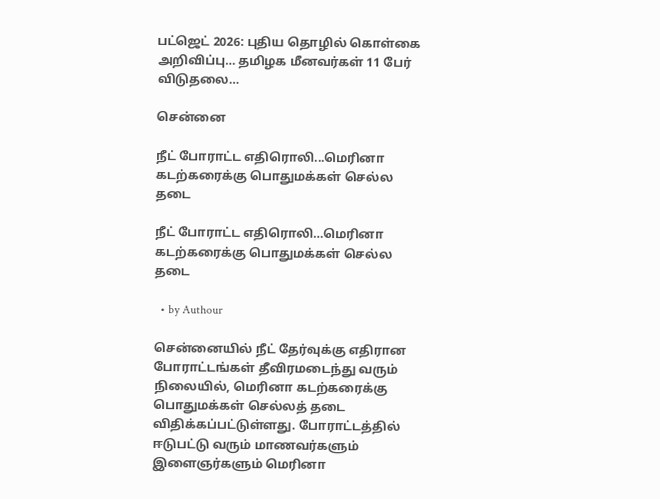பட்ஜெட் 2026: புதிய தொழில் கொள்கை அறிவிப்பு… தமிழக மீனவர்கள் 11 பேர் விடுதலை…

சென்னை

நீட் போராட்ட எதிரொலி...மெரினா கடற்கரைக்கு பொதுமக்கள் செல்ல தடை

நீட் போராட்ட எதிரொலி…மெரினா கடற்கரைக்கு பொதுமக்கள் செல்ல தடை

  • by Authour

சென்னையில் நீட் தேர்வுக்கு எதிரான போராட்டங்கள் தீவிரமடைந்து வரும் நிலையில், மெரினா கடற்கரைக்கு பொதுமக்கள் செல்லத் தடை விதிக்கப்பட்டுள்ளது. போராட்டத்தில் ஈடுபட்டு வரும் மாணவர்களும் இளைஞர்களும் மெரினா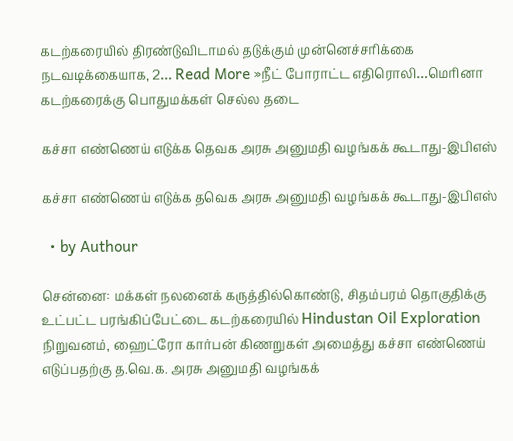கடற்கரையில் திரண்டுவிடாமல் தடுக்கும் முன்னெச்சரிக்கை நடவடிக்கையாக, 2… Read More »நீட் போராட்ட எதிரொலி…மெரினா கடற்கரைக்கு பொதுமக்கள் செல்ல தடை

கச்சா எண்ணெய் எடுக்க தெவக அரசு அனுமதி வழங்கக் கூடாது-இபிஎஸ்

கச்சா எண்ணெய் எடுக்க தவெக அரசு அனுமதி வழங்கக் கூடாது-இபிஎஸ்

  • by Authour

சென்னை: மக்கள் நலனைக் கருத்தில்கொண்டு, சிதம்பரம் தொகுதிக்கு உட்பட்ட பரங்கிப்பேட்டை கடற்கரையில் Hindustan Oil Exploration நிறுவனம், ஹைட்ரோ கார்பன் கிணறுகள் அமைத்து கச்சா எண்ணெய் எடுப்பதற்கு த.வெ.க. அரசு அனுமதி வழங்கக்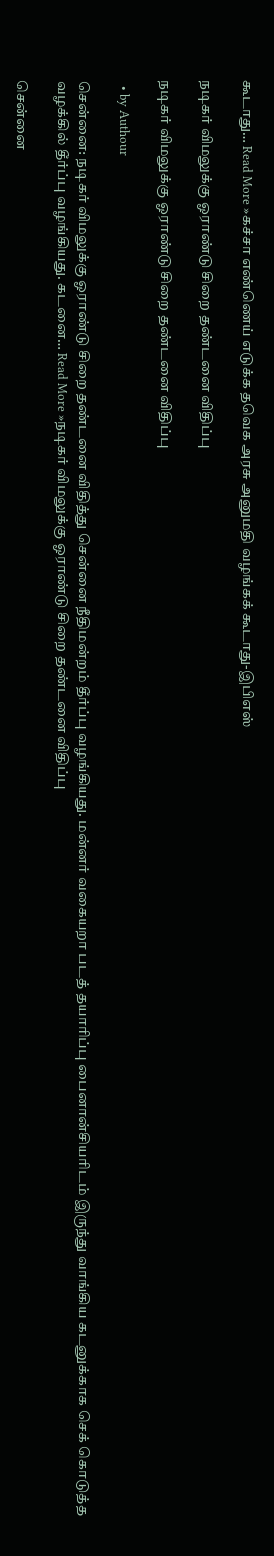கூடாது… Read More »கச்சா எண்ணெய் எடுக்க தவெக அரசு அனுமதி வழங்கக் கூடாது-இபிஎஸ்

நடிகர் விமலுக்கு ஓராண்டு சிறை தண்டனை விதிப்பு

நடிகர் விமலுக்கு ஓராண்டு சிறை தண்டனை விதிப்பு

  • by Authour

சென்னை: நடிகர் விமலுக்கு ஓராண்டு சிறை தண்டனை விதித்து சென்னை நீதிமன்றம் தீர்ப்பு வழங்கியது. மன்னர் வகையறா படத் தயாரிப்பு பைனான்சியரிடம் இருந்து வாங்கிய கடனுக்காக செக் கொடுத்த வழக்கில் தீர்ப்பு வழங்கியது. கடனை… Read More »நடிகர் விமலுக்கு ஓராண்டு சிறை தண்டனை விதிப்பு

சென்னை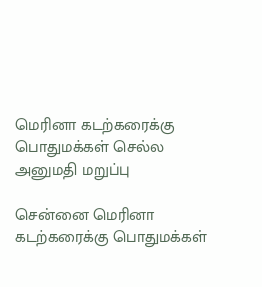மெரினா கடற்கரைக்கு பொதுமக்கள் செல்ல அனுமதி மறுப்பு

சென்னை மெரினா கடற்கரைக்கு பொதுமக்கள்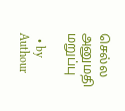செல்ல அனுமதி மறுப்பு

  • by Authour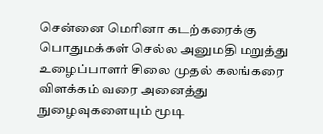சென்னை மெரினா கடற்கரைக்கு பொதுமக்கள் செல்ல அனுமதி மறுத்து உழைப்பாளர் சிலை முதல் கலங்கரை விளக்கம் வரை அனைத்து நுழைவுகளையும் மூடி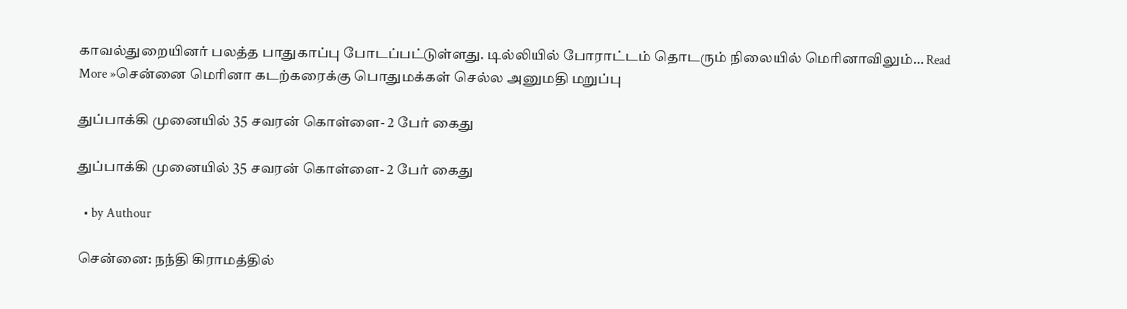காவல்துறையினர் பலத்த பாதுகாப்பு போடப்பட்டுள்ளது. டில்லியில் போராட்டம் தொடரும் நிலையில் மெரினாவிலும்… Read More »சென்னை மெரினா கடற்கரைக்கு பொதுமக்கள் செல்ல அனுமதி மறுப்பு

துப்பாக்கி முனையில் 35 சவரன் கொள்ளை- 2 பேர் கைது

துப்பாக்கி முனையில் 35 சவரன் கொள்ளை- 2 பேர் கைது

  • by Authour

சென்னை: நந்தி கிராமத்தில்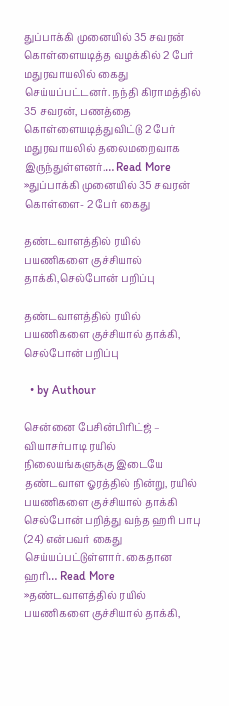துப்பாக்கி முனையில் 35 சவரன் கொள்ளையடித்த வழக்கில் 2 பேர் மதுரவாயலில் கைது செய்யப்பட்டனர். நந்தி கிராமத்தில் 35 சவரன், பணத்தை கொள்ளையடித்துவிட்டு 2 பேர் மதுரவாயலில் தலைமறைவாக இருந்துள்ளனர்.… Read More »துப்பாக்கி முனையில் 35 சவரன் கொள்ளை- 2 பேர் கைது

தண்டவாளத்தில் ரயில் பயணிகளை குச்சியால் தாக்கி,செல்போன் பறிப்பு

தண்டவாளத்தில் ரயில் பயணிகளை குச்சியால் தாக்கி, செல்போன் பறிப்பு

  • by Authour

சென்னை பேசின்பிரிட்ஜ் – வியாசர்பாடி ரயில் நிலையங்களுக்கு இடையே தண்டவாள ஓரத்தில் நின்று, ரயில் பயணிகளை குச்சியால் தாக்கி செல்போன் பறித்து வந்த ஹரி பாபு (24) என்பவர் கைது செய்யப்பட்டுள்ளார். கைதான ஹரி… Read More »தண்டவாளத்தில் ரயில் பயணிகளை குச்சியால் தாக்கி,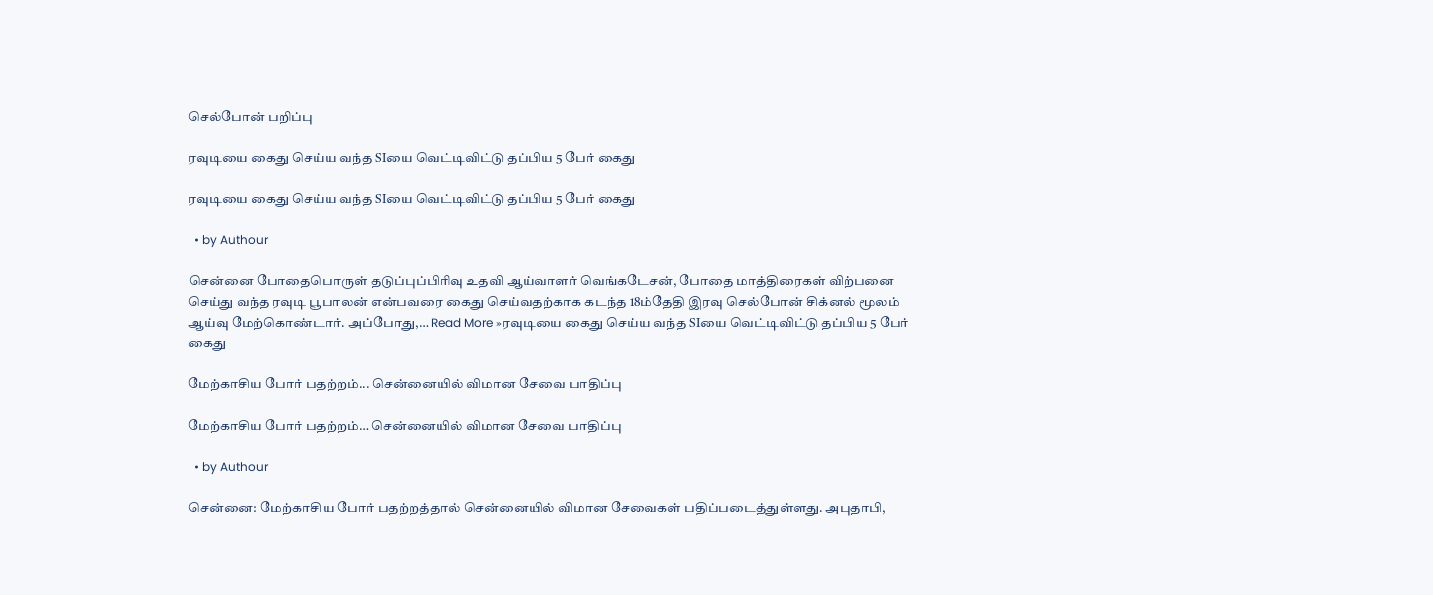செல்போன் பறிப்பு

ரவுடியை கைது செய்ய வந்த SIயை வெட்டிவிட்டு தப்பிய 5 பேர் கைது

ரவுடியை கைது செய்ய வந்த SIயை வெட்டிவிட்டு தப்பிய 5 பேர் கைது

  • by Authour

சென்னை போதைபொருள் தடுப்புப்பிரிவு உதவி ஆய்வாளர் வெங்கடேசன், போதை மாத்திரைகள் விற்பனை செய்து வந்த ரவுடி பூபாலன் என்பவரை கைது செய்வதற்காக கடந்த 18ம்தேதி இரவு செல்போன் சிக்னல் மூலம் ஆய்வு மேற்கொண்டார். அப்போது,… Read More »ரவுடியை கைது செய்ய வந்த SIயை வெட்டிவிட்டு தப்பிய 5 பேர் கைது

மேற்காசிய போர் பதற்றம்... சென்னையில் விமான சேவை பாதிப்பு

மேற்காசிய போர் பதற்றம்… சென்னையில் விமான சேவை பாதிப்பு

  • by Authour

சென்னை: மேற்காசிய போர் பதற்றத்தால் சென்னையில் விமான சேவைகள் பதிப்படைத்துள்ளது. அபுதாபி,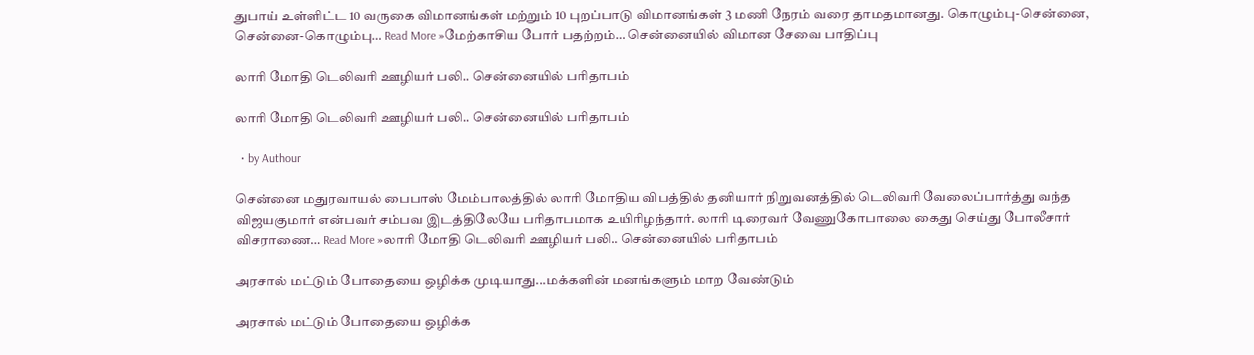துபாய் உள்ளிட்ட 10 வருகை விமானங்கள் மற்றும் 10 புறப்பாடு விமானங்கள் 3 மணி நேரம் வரை தாமதமானது. கொழும்பு-சென்னை, சென்னை-கொழும்பு… Read More »மேற்காசிய போர் பதற்றம்… சென்னையில் விமான சேவை பாதிப்பு

லாரி மோதி டெலிவரி ஊழியர் பலி.. சென்னையில் பரிதாபம்

லாரி மோதி டெலிவரி ஊழியர் பலி.. சென்னையில் பரிதாபம்

  • by Authour

சென்னை மதுரவாயல் பைபாஸ் மேம்பாலத்தில் லாரி மோதிய விபத்தில் தனியார் நிறுவனத்தில் டெலிவரி வேலைப்பார்த்து வந்த விஜயகுமார் என்பவர் சம்பவ இடத்திலேயே பரிதாபமாக உயிரிழந்தார். லாரி டிரைவர் வேணுகோபாலை கைது செய்து போலீசார் விசராணை… Read More »லாரி மோதி டெலிவரி ஊழியர் பலி.. சென்னையில் பரிதாபம்

அரசால் மட்டும் போதையை ஒழிக்க முடியாது...மக்களின் மனங்களும் மாற வேண்டும்

அரசால் மட்டும் போதையை ஒழிக்க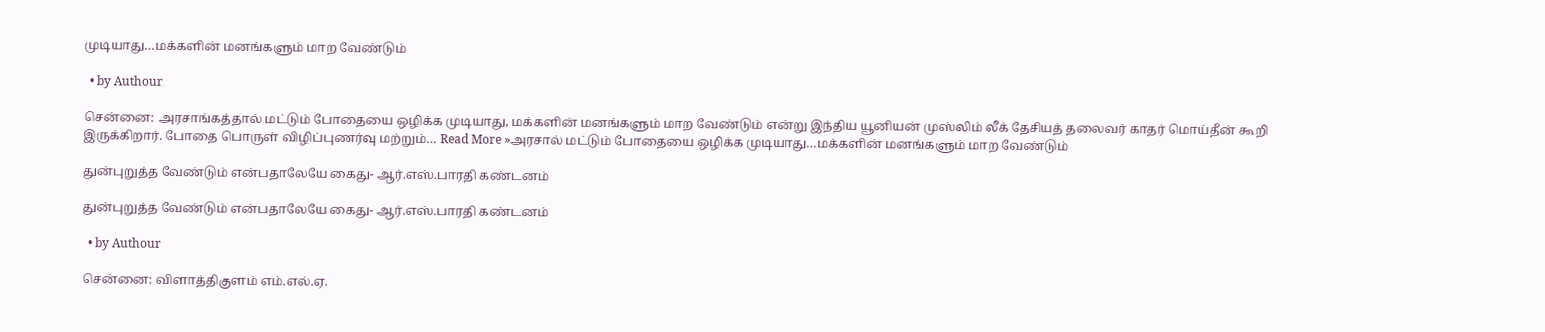முடியாது…மக்களின் மனங்களும் மாற வேண்டும்

  • by Authour

சென்னை: அரசாங்கத்தால் மட்டும் போதையை ஒழிக்க முடியாது, மக்களின் மனங்களும் மாற வேண்டும் என்று இந்திய யூனியன் முஸ்லிம் லீக் தேசியத் தலைவர் காதர் மொய்தீன் கூறி இருக்கிறார். போதை பொருள் விழிப்புணர்வு மற்றும்… Read More »அரசால் மட்டும் போதையை ஒழிக்க முடியாது…மக்களின் மனங்களும் மாற வேண்டும்

துன்புறுத்த வேண்டும் என்பதாலேயே கைது- ஆர்.எஸ்.பாரதி கண்டனம்

துன்புறுத்த வேண்டும் என்பதாலேயே கைது- ஆர்.எஸ்.பாரதி கண்டனம்

  • by Authour

சென்னை: விளாத்திகுளம் எம்.எல்.ஏ.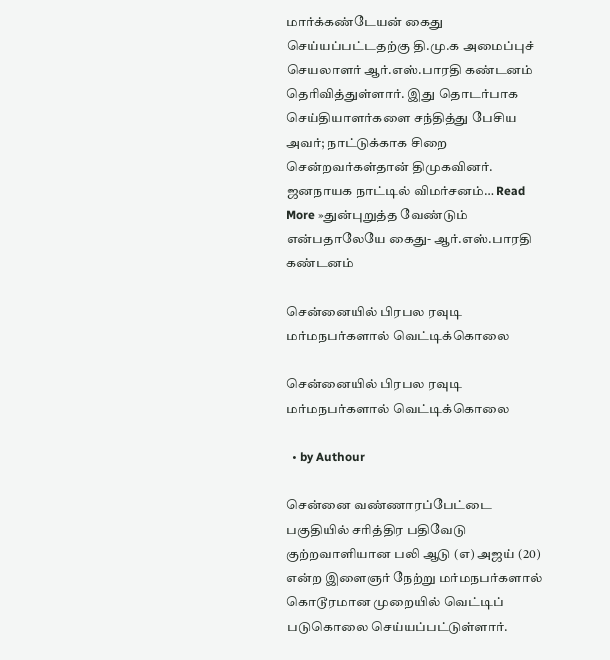மார்க்கண்டேயன் கைது செய்யப்பட்டதற்கு தி.மு.க அமைப்புச் செயலாளர் ஆர்.எஸ்.பாரதி கண்டனம் தெரிவித்துள்ளார். இது தொடர்பாக செய்தியாளர்களை சந்தித்து பேசிய அவர்; நாட்டுக்காக சிறை சென்றவர்கள்தான் திமுகவினர். ஜனநாயக நாட்டில் விமர்சனம்… Read More »துன்புறுத்த வேண்டும் என்பதாலேயே கைது- ஆர்.எஸ்.பாரதி கண்டனம்

சென்னையில் பிரபல ரவுடி மர்மநபர்களால் வெட்டிக்கொலை

சென்னையில் பிரபல ரவுடி மர்மநபர்களால் வெட்டிக்கொலை

  • by Authour

சென்னை வண்ணாரப்பேட்டை பகுதியில் சரித்திர பதிவேடு குற்றவாளியான பலி ஆடு (எ) அஜய் (20) என்ற இளைஞர் நேற்று மர்மநபர்களால் கொடூரமான முறையில் வெட்டிப் படுகொலை செய்யப்பட்டுள்ளார்.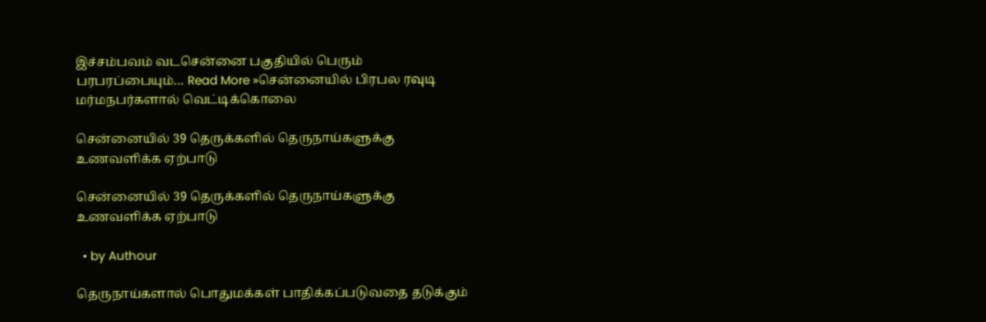இச்சம்பவம் வடசென்னை பகுதியில் பெரும் பரபரப்பையும்… Read More »சென்னையில் பிரபல ரவுடி மர்மநபர்களால் வெட்டிக்கொலை

சென்னையில் 39 தெருக்களில் தெருநாய்களுக்கு உணவளிக்க ஏற்பாடு

சென்னையில் 39 தெருக்களில் தெருநாய்களுக்கு உணவளிக்க ஏற்பாடு

  • by Authour

தெருநாய்களால் பொதுமக்கள் பாதிக்கப்படுவதை தடுக்கும்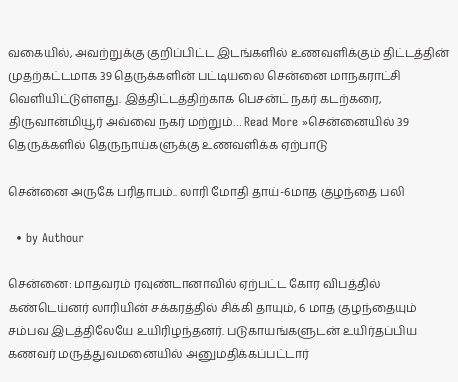வகையில், அவற்றுக்கு குறிப்பிட்ட இடங்களில் உணவளிக்கும் திட்டத்தின் முதற்கட்டமாக 39 தெருக்களின் பட்டியலை சென்னை மாநகராட்சி வெளியிட்டுள்ளது. இத்திட்டத்திற்காக பெசன்ட் நகர் கடற்கரை, திருவான்மியூர் அவ்வை நகர் மற்றும்… Read More »சென்னையில் 39 தெருக்களில் தெருநாய்களுக்கு உணவளிக்க ஏற்பாடு

சென்னை அருகே பரிதாபம்.. லாரி மோதி தாய்-6மாத குழந்தை பலி

  • by Authour

சென்னை: மாதவரம் ரவுண்டானாவில் ஏற்பட்ட கோர விபத்தில் கண்டெய்னர் லாரியின் சக்கரத்தில் சிக்கி தாயும், 6 மாத குழந்தையும் சம்பவ இடத்திலேயே உயிரிழந்தனர். படுகாயங்களுடன் உயிர்தப்பிய கணவர் மருத்துவமனையில் அனுமதிக்கப்பட்டார்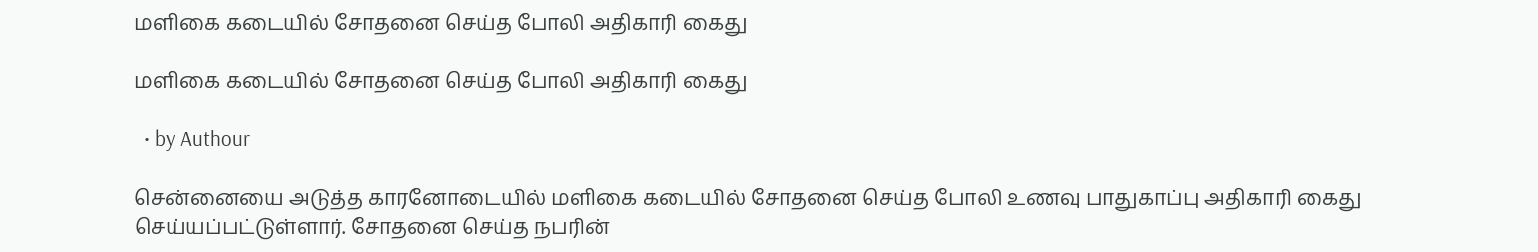மளிகை கடையில் சோதனை செய்த போலி அதிகாரி கைது

மளிகை கடையில் சோதனை செய்த போலி அதிகாரி கைது

  • by Authour

சென்னையை அடுத்த காரனோடையில் மளிகை கடையில் சோதனை செய்த போலி உணவு பாதுகாப்பு அதிகாரி கைது செய்யப்பட்டுள்ளார். சோதனை செய்த நபரின்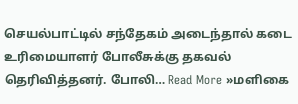செயல்பாட்டில் சந்தேகம் அடைந்தால் கடை உரிமையாளர் போலீசுக்கு தகவல் தெரிவித்தனர். போலி… Read More »மளிகை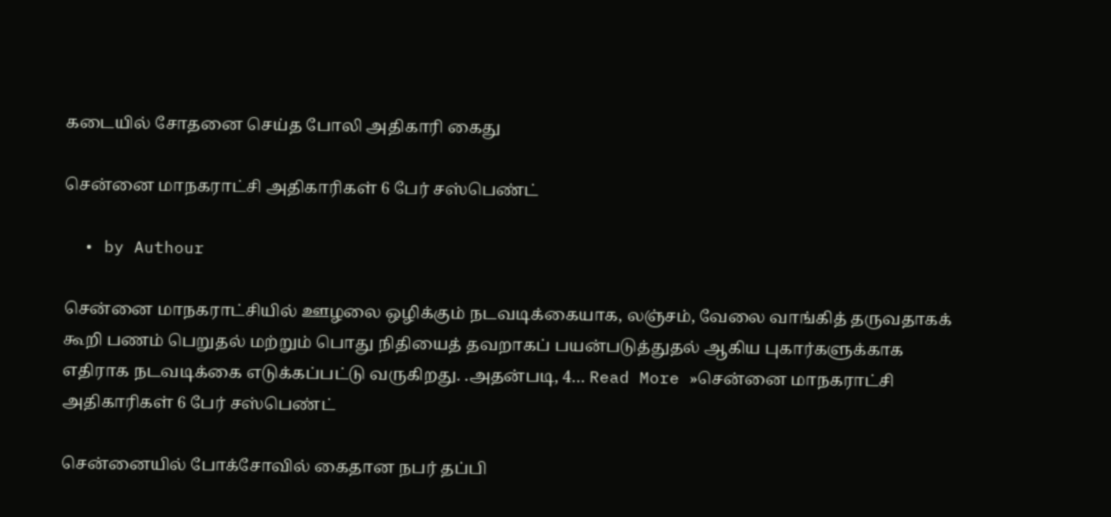கடையில் சோதனை செய்த போலி அதிகாரி கைது

சென்னை மாநகராட்சி அதிகாரிகள் 6 பேர் சஸ்பெண்ட்

  • by Authour

சென்னை மாநகராட்சியில் ஊழலை ஒழிக்கும் நடவடிக்கையாக, லஞ்சம், வேலை வாங்கித் தருவதாகக் கூறி பணம் பெறுதல் மற்றும் பொது நிதியைத் தவறாகப் பயன்படுத்துதல் ஆகிய புகார்களுக்காக எதிராக நடவடிக்கை எடுக்கப்பட்டு வருகிறது. .அதன்படி, 4… Read More »சென்னை மாநகராட்சி அதிகாரிகள் 6 பேர் சஸ்பெண்ட்

சென்னையில் போக்சோவில் கைதான நபர் தப்பி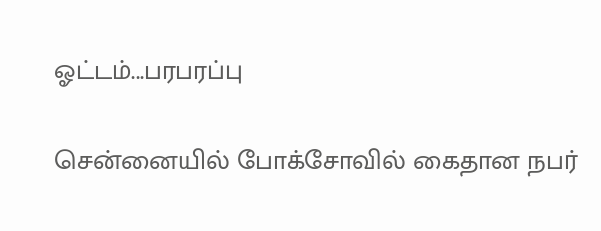ஓட்டம்...பரபரப்பு

சென்னையில் போக்சோவில் கைதான நபர்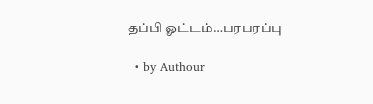தப்பி ஓட்டம்…பரபரப்பு

  • by Authour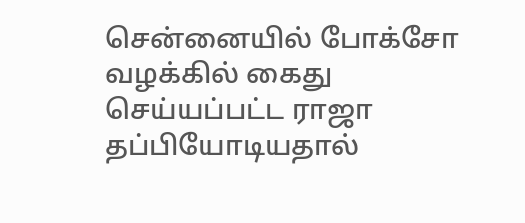சென்னையில் போக்சோ வழக்கில் கைது செய்யப்பட்ட ராஜா தப்பியோடியதால்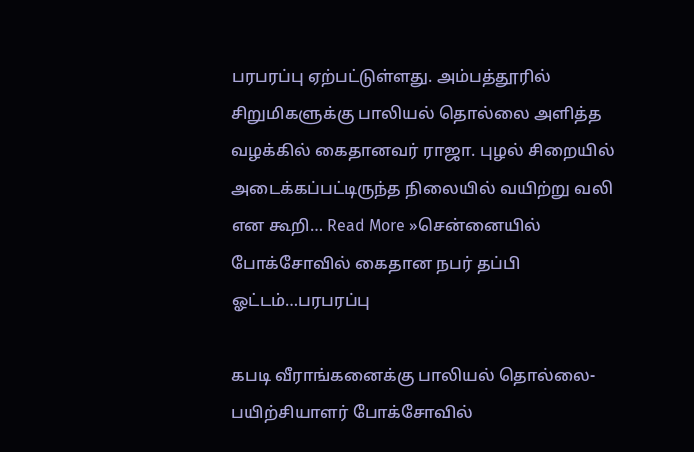பரபரப்பு ஏற்பட்டுள்ளது. அம்பத்தூரில் சிறுமிகளுக்கு பாலியல் தொல்லை அளித்த வழக்கில் கைதானவர் ராஜா. புழல் சிறையில் அடைக்கப்பட்டிருந்த நிலையில் வயிற்று வலி என கூறி… Read More »சென்னையில் போக்சோவில் கைதான நபர் தப்பி ஓட்டம்…பரபரப்பு

கபடி வீராங்கனைக்கு பாலியல் தொல்லை-பயிற்சியாளர் போக்சோவில்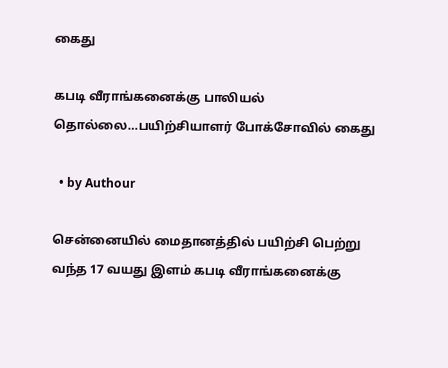கைது

கபடி வீராங்கனைக்கு பாலியல் தொல்லை…பயிற்சியாளர் போக்சோவில் கைது

  • by Authour

சென்னையில் மைதானத்தில் பயிற்சி பெற்று வந்த 17 வயது இளம் கபடி வீராங்கனைக்கு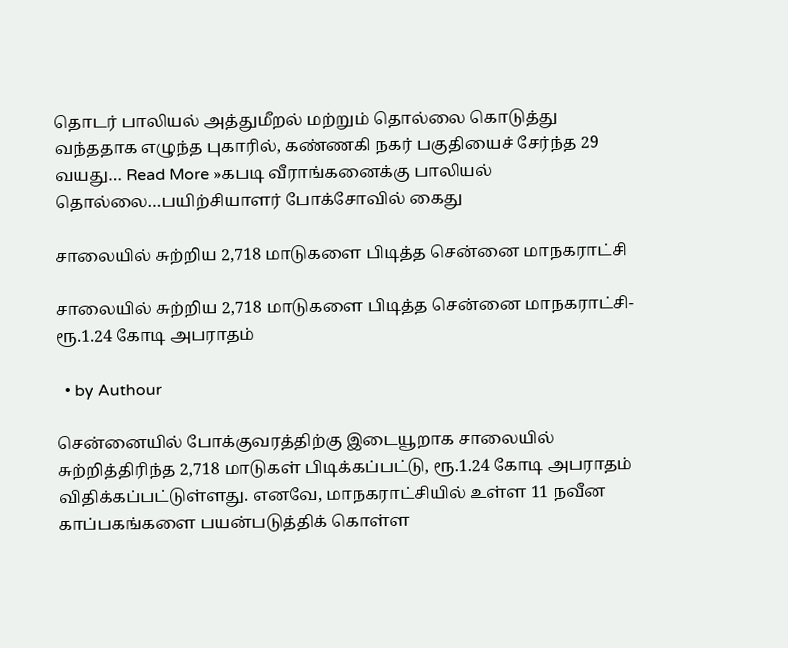தொடர் பாலியல் அத்துமீறல் மற்றும் தொல்லை கொடுத்து வந்ததாக எழுந்த புகாரில், கண்ணகி நகர் பகுதியைச் சேர்ந்த 29 வயது… Read More »கபடி வீராங்கனைக்கு பாலியல் தொல்லை…பயிற்சியாளர் போக்சோவில் கைது

சாலையில் சுற்றிய 2,718 மாடுகளை பிடித்த சென்னை மாநகராட்சி

சாலையில் சுற்றிய 2,718 மாடுகளை பிடித்த சென்னை மாநகராட்சி- ரூ.1.24 கோடி அபராதம்

  • by Authour

சென்னையில் போக்குவரத்திற்கு இடையூறாக சாலையில் சுற்றித்திரிந்த 2,718 மாடுகள் பிடிக்கப்பட்டு, ரூ.1.24 கோடி அபராதம் விதிக்கப்பட்டுள்ளது. எனவே, மாநகராட்சியில் உள்ள 11 நவீன காப்பகங்களை பயன்படுத்திக் கொள்ள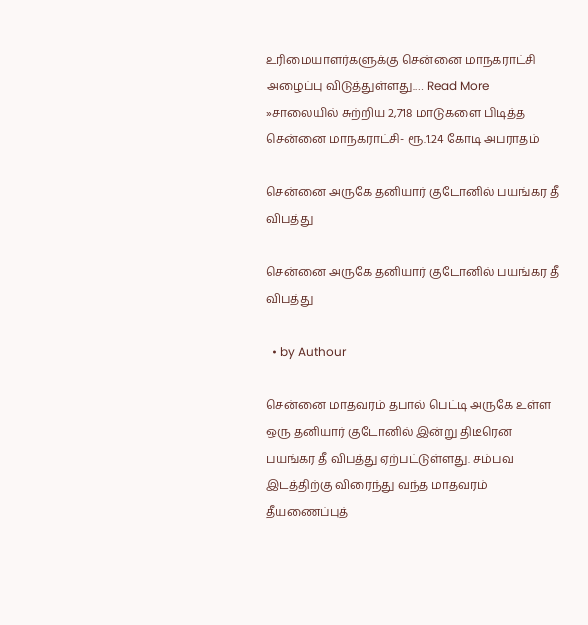உரிமையாளர்களுக்கு சென்னை மாநகராட்சி அழைப்பு விடுத்துள்ளது.… Read More »சாலையில் சுற்றிய 2,718 மாடுகளை பிடித்த சென்னை மாநகராட்சி- ரூ.1.24 கோடி அபராதம்

சென்னை அருகே தனியார் குடோனில் பயங்கர தீ விபத்து

சென்னை அருகே தனியார் குடோனில் பயங்கர தீ விபத்து

  • by Authour

சென்னை மாதவரம் தபால் பெட்டி அருகே உள்ள ஒரு தனியார் குடோனில் இன்று திடீரென பயங்கர தீ விபத்து ஏற்பட்டுள்ளது. சம்பவ இடத்திற்கு விரைந்து வந்த மாதவரம் தீயணைப்புத்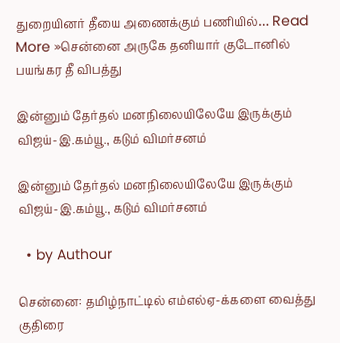துறையினர் தீயை அணைக்கும் பணியில்… Read More »சென்னை அருகே தனியார் குடோனில் பயங்கர தீ விபத்து

இன்னும் தேர்தல் மனநிலையிலேயே இருக்கும் விஜய்-இ.கம்யூ., கடும் விமர்சனம்

இன்னும் தேர்தல் மனநிலையிலேயே இருக்கும் விஜய்-இ.கம்யூ., கடும் விமர்சனம்

  • by Authour

சென்னை: தமிழ்நாட்டில் எம்எல்ஏ-க்களை வைத்து குதிரை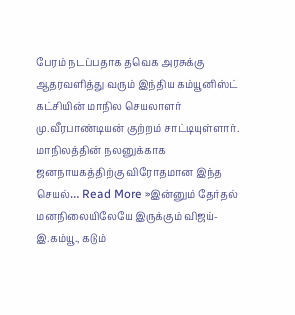பேரம் நடப்பதாக தவெக அரசுக்கு ஆதரவளித்து வரும் இந்திய கம்யூனிஸ்ட் கட்சியின் மாநில செயலாளர் மு.வீரபாண்டியன் குற்றம் சாட்டியுள்ளார். மாநிலத்தின் நலனுக்காக ஜனநாயகத்திற்கு விரோதமான இந்த செயல்… Read More »இன்னும் தேர்தல் மனநிலையிலேயே இருக்கும் விஜய்-இ.கம்யூ., கடும்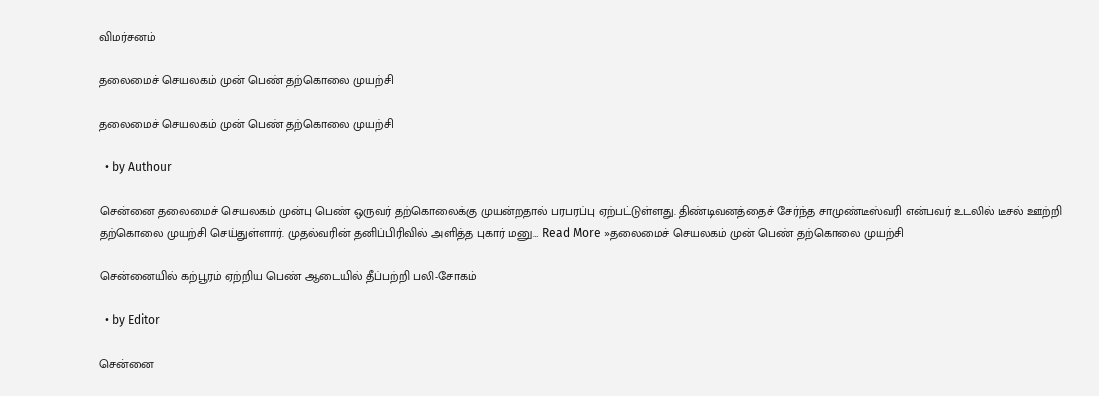விமர்சனம்

தலைமைச் செயலகம் முன் பெண் தற்கொலை முயற்சி

தலைமைச் செயலகம் முன் பெண் தற்கொலை முயற்சி

  • by Authour

சென்னை தலைமைச் செயலகம் முன்பு பெண் ஒருவர் தற்கொலைக்கு முயன்றதால் பரபரப்பு ஏற்பட்டுள்ளது. திண்டிவனத்தைச் சேர்ந்த சாமுண்டீஸ்வரி என்பவர் உடலில் டீசல் ஊற்றி தற்கொலை முயற்சி செய்துள்ளார். முதல்வரின் தனிப்பிரிவில் அளித்த புகார் மனு… Read More »தலைமைச் செயலகம் முன் பெண் தற்கொலை முயற்சி

சென்னையில் கற்பூரம் ஏற்றிய பெண் ஆடையில் தீப்பற்றி பலி-சோகம்

  • by Editor

சென்னை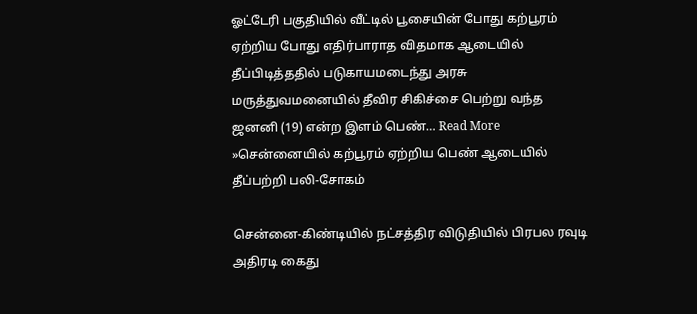ஓட்டேரி பகுதியில் வீட்டில் பூசையின் போது கற்பூரம் ஏற்றிய போது எதிர்பாராத விதமாக ஆடையில் தீப்பிடித்ததில் படுகாயமடைந்து அரசு மருத்துவமனையில் தீவிர சிகிச்சை பெற்று வந்த ஜனனி (19) என்ற இளம் பெண்… Read More »சென்னையில் கற்பூரம் ஏற்றிய பெண் ஆடையில் தீப்பற்றி பலி-சோகம்

சென்னை-கிண்டியில் நட்சத்திர விடுதியில் பிரபல ரவுடி அதிரடி கைது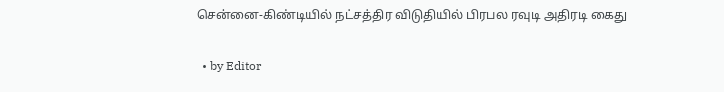சென்னை-கிண்டியில் நட்சத்திர விடுதியில் பிரபல ரவுடி அதிரடி கைது

  • by Editor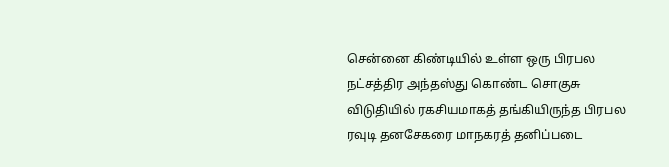சென்னை கிண்டியில் உள்ள ஒரு பிரபல நட்சத்திர அந்தஸ்து கொண்ட சொகுசு விடுதியில் ரகசியமாகத் தங்கியிருந்த பிரபல ரவுடி தனசேகரை மாநகரத் தனிப்படை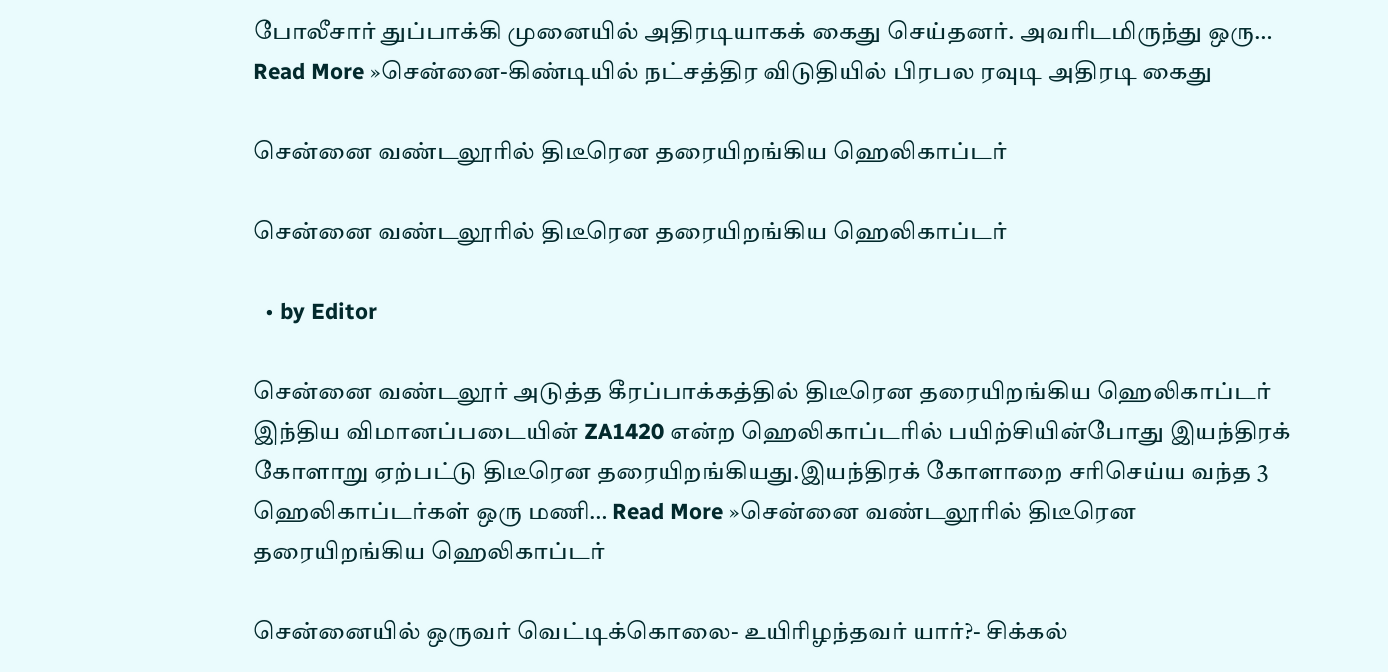போலீசார் துப்பாக்கி முனையில் அதிரடியாகக் கைது செய்தனர். அவரிடமிருந்து ஒரு… Read More »சென்னை-கிண்டியில் நட்சத்திர விடுதியில் பிரபல ரவுடி அதிரடி கைது

சென்னை வண்டலூரில் திடீரென தரையிறங்கிய ஹெலிகாப்டர்

சென்னை வண்டலூரில் திடீரென தரையிறங்கிய ஹெலிகாப்டர்

  • by Editor

சென்னை வண்டலூர் அடுத்த கீரப்பாக்கத்தில் திடீரென தரையிறங்கிய ஹெலிகாப்டர் இந்திய விமானப்படையின் ZA1420 என்ற ஹெலிகாப்டரில் பயிற்சியின்போது இயந்திரக் கோளாறு ஏற்பட்டு திடீரென தரையிறங்கியது.இயந்திரக் கோளாறை சரிசெய்ய வந்த 3 ஹெலிகாப்டர்கள் ஒரு மணி… Read More »சென்னை வண்டலூரில் திடீரென தரையிறங்கிய ஹெலிகாப்டர்

சென்னையில் ஒருவர் வெட்டிக்கொலை- உயிரிழந்தவர் யார்?- சிக்கல்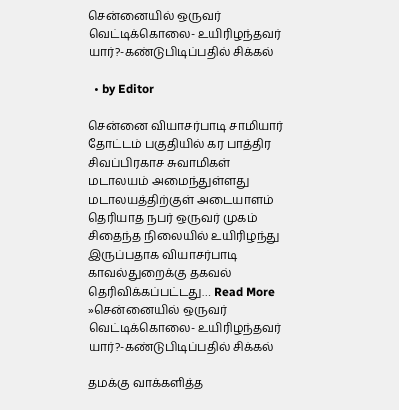சென்னையில் ஒருவர் வெட்டிக்கொலை- உயிரிழந்தவர் யார்?-கண்டுபிடிப்பதில் சிக்கல்

  • by Editor

சென்னை வியாசர்பாடி சாமியார் தோட்டம் பகுதியில் கர பாத்திர சிவப்பிரகாச சுவாமிகள் மடாலயம் அமைந்துள்ளது மடாலயத்திற்குள் அடையாளம் தெரியாத நபர் ஒருவர் முகம் சிதைந்த நிலையில் உயிரிழந்து இருப்பதாக வியாசர்பாடி காவல்துறைக்கு தகவல் தெரிவிக்கப்பட்டது… Read More »சென்னையில் ஒருவர் வெட்டிக்கொலை- உயிரிழந்தவர் யார்?-கண்டுபிடிப்பதில் சிக்கல்

தமக்கு வாக்களித்த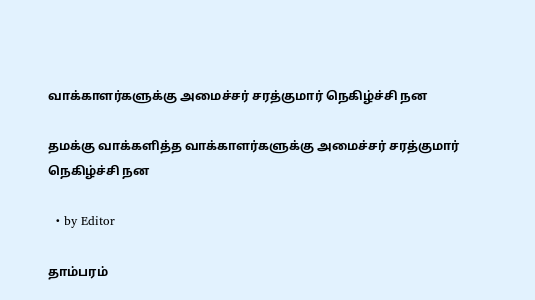வாக்காளர்களுக்கு அமைச்சர் சரத்குமார் நெகிழ்ச்சி நன

தமக்கு வாக்களித்த வாக்காளர்களுக்கு அமைச்சர் சரத்குமார் நெகிழ்ச்சி நன

  • by Editor

தாம்பரம்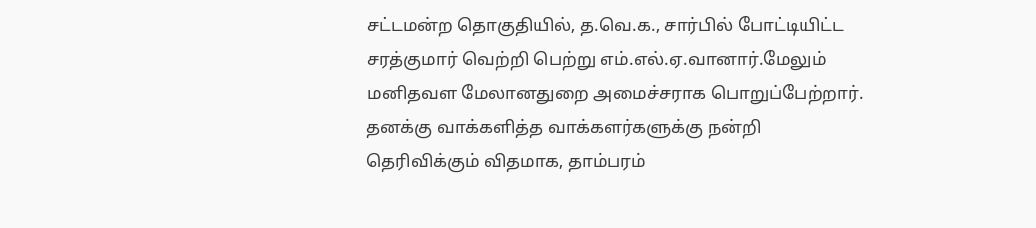சட்டமன்ற தொகுதியில், த.வெ.க., சார்பில் போட்டியிட்ட சரத்குமார் வெற்றி பெற்று எம்.எல்.ஏ.வானார்.மேலும் மனிதவள மேலானதுறை அமைச்சராக பொறுப்பேற்றார். தனக்கு வாக்களித்த வாக்களர்களுக்கு நன்றி தெரிவிக்கும் விதமாக, தாம்பரம்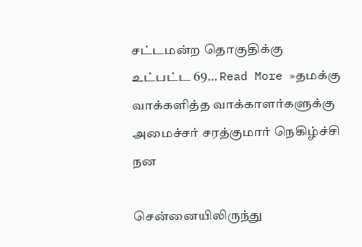சட்டமன்ற தொகுதிக்கு உட்பட்ட 69… Read More »தமக்கு வாக்களித்த வாக்காளர்களுக்கு அமைச்சர் சரத்குமார் நெகிழ்ச்சி நன

சென்னையிலிருந்து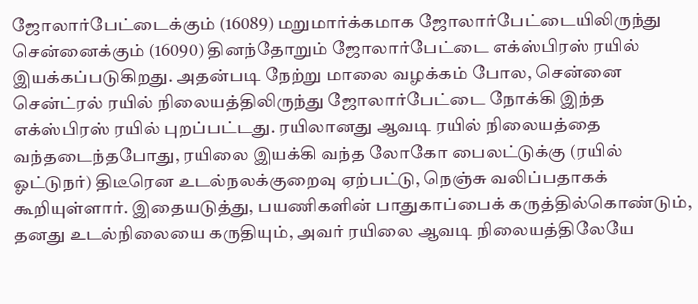ஜோலார்பேட்டைக்கும் (16089) மறுமார்க்கமாக ஜோலார்பேட்டையிலிருந்து சென்னைக்கும் (16090) தினந்தோறும் ஜோலார்பேட்டை எக்ஸ்பிரஸ் ரயில் இயக்கப்படுகிறது. அதன்படி நேற்று மாலை வழக்கம் போல, சென்னை சென்ட்ரல் ரயில் நிலையத்திலிருந்து ஜோலார்பேட்டை நோக்கி இந்த எக்ஸ்பிரஸ் ரயில் புறப்பட்டது. ரயிலானது ஆவடி ரயில் நிலையத்தை வந்தடைந்தபோது, ரயிலை இயக்கி வந்த லோகோ பைலட்டுக்கு (ரயில் ஓட்டுநர்) திடீரென உடல்நலக்குறைவு ஏற்பட்டு, நெஞ்சு வலிப்பதாகக் கூறியுள்ளார். இதையடுத்து, பயணிகளின் பாதுகாப்பைக் கருத்தில்கொண்டும், தனது உடல்நிலையை கருதியும், அவர் ரயிலை ஆவடி நிலையத்திலேயே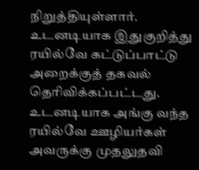நிறுத்தியுள்ளார். உடனடியாக இதுகுறித்து ரயில்வே கட்டுப்பாட்டு அறைக்குத் தகவல் தெரிவிக்கப்பட்டது. உடனடியாக அங்கு வந்த ரயில்வே ஊழியர்கள் அவருக்கு முதலுதவி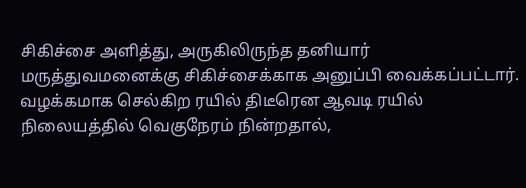சிகிச்சை அளித்து, அருகிலிருந்த தனியார் மருத்துவமனைக்கு சிகிச்சைக்காக அனுப்பி வைக்கப்பட்டார். வழக்கமாக செல்கிற ரயில் திடீரென ஆவடி ரயில் நிலையத்தில் வெகுநேரம் நின்றதால்,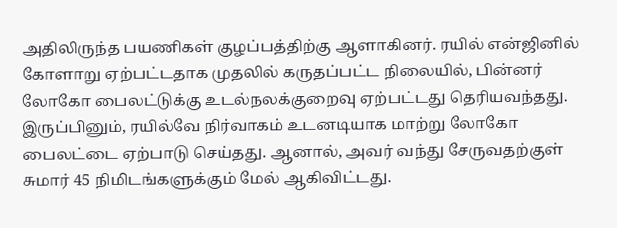அதிலிருந்த பயணிகள் குழப்பத்திற்கு ஆளாகினர். ரயில் என்ஜினில் கோளாறு ஏற்பட்டதாக முதலில் கருதப்பட்ட நிலையில், பின்னர் லோகோ பைலட்டுக்கு உடல்நலக்குறைவு ஏற்பட்டது தெரியவந்தது. இருப்பினும், ரயில்வே நிர்வாகம் உடனடியாக மாற்று லோகோ பைலட்டை ஏற்பாடு செய்தது. ஆனால், அவர் வந்து சேருவதற்குள் சுமார் 45 நிமிடங்களுக்கும் மேல் ஆகிவிட்டது.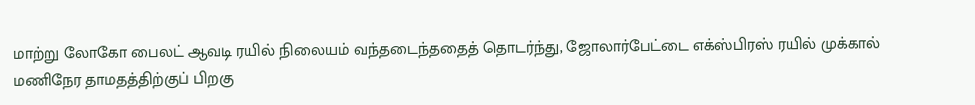மாற்று லோகோ பைலட் ஆவடி ரயில் நிலையம் வந்தடைந்ததைத் தொடர்ந்து, ஜோலார்பேட்டை எக்ஸ்பிரஸ் ரயில் முக்கால் மணிநேர தாமதத்திற்குப் பிறகு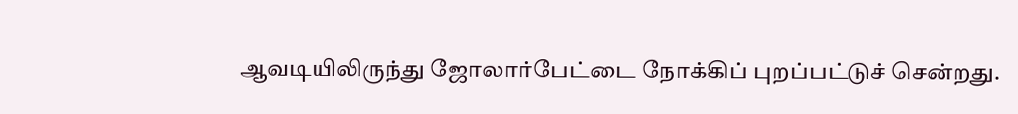ஆவடியிலிருந்து ஜோலார்பேட்டை நோக்கிப் புறப்பட்டுச் சென்றது.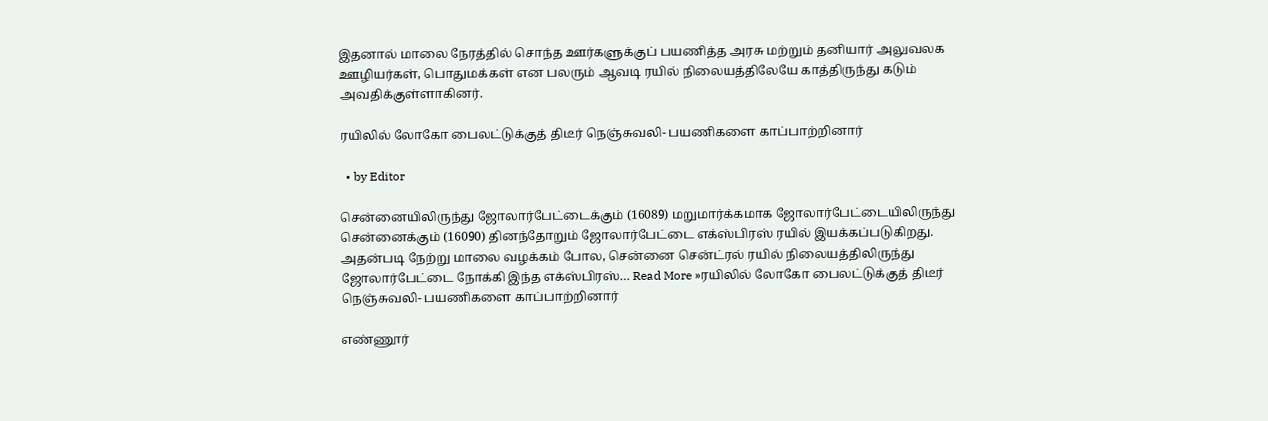இதனால் மாலை நேரத்தில் சொந்த ஊர்களுக்குப் பயணித்த அரசு மற்றும் தனியார் அலுவலக ஊழியர்கள், பொதுமக்கள் என பலரும் ஆவடி ரயில் நிலையத்திலேயே காத்திருந்து கடும் அவதிக்குள்ளாகினர்.

ரயிலில் லோகோ பைலட்டுக்குத் திடீர் நெஞ்சுவலி- பயணிகளை காப்பாற்றினார்

  • by Editor

சென்னையிலிருந்து ஜோலார்பேட்டைக்கும் (16089) மறுமார்க்கமாக ஜோலார்பேட்டையிலிருந்து சென்னைக்கும் (16090) தினந்தோறும் ஜோலார்பேட்டை எக்ஸ்பிரஸ் ரயில் இயக்கப்படுகிறது. அதன்படி நேற்று மாலை வழக்கம் போல, சென்னை சென்ட்ரல் ரயில் நிலையத்திலிருந்து ஜோலார்பேட்டை நோக்கி இந்த எக்ஸ்பிரஸ்… Read More »ரயிலில் லோகோ பைலட்டுக்குத் திடீர் நெஞ்சுவலி- பயணிகளை காப்பாற்றினார்

எண்ணூர்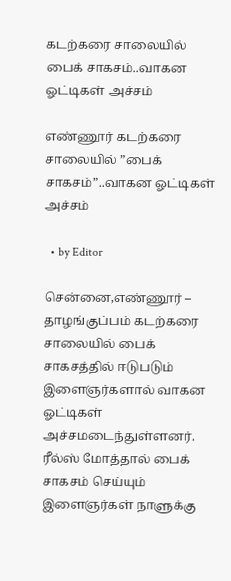கடற்கரை சாலையில் பைக் சாகசம்..வாகன ஓட்டிகள் அச்சம்

எண்ணூர் கடற்கரை சாலையில் ”பைக் சாகசம்”..வாகன ஓட்டிகள் அச்சம்

  • by Editor

சென்னை,எண்ணூர் – தாழங்குப்பம் கடற்கரை சாலையில் பைக் சாகசத்தில் ஈடுபடும் இளைஞர்களால் வாகன ஓட்டிகள் அச்சமடைந்துள்ளனர். ரீல்ஸ் மோத்தால் பைக் சாகசம் செய்யும் இளைஞர்கள் நாளுக்கு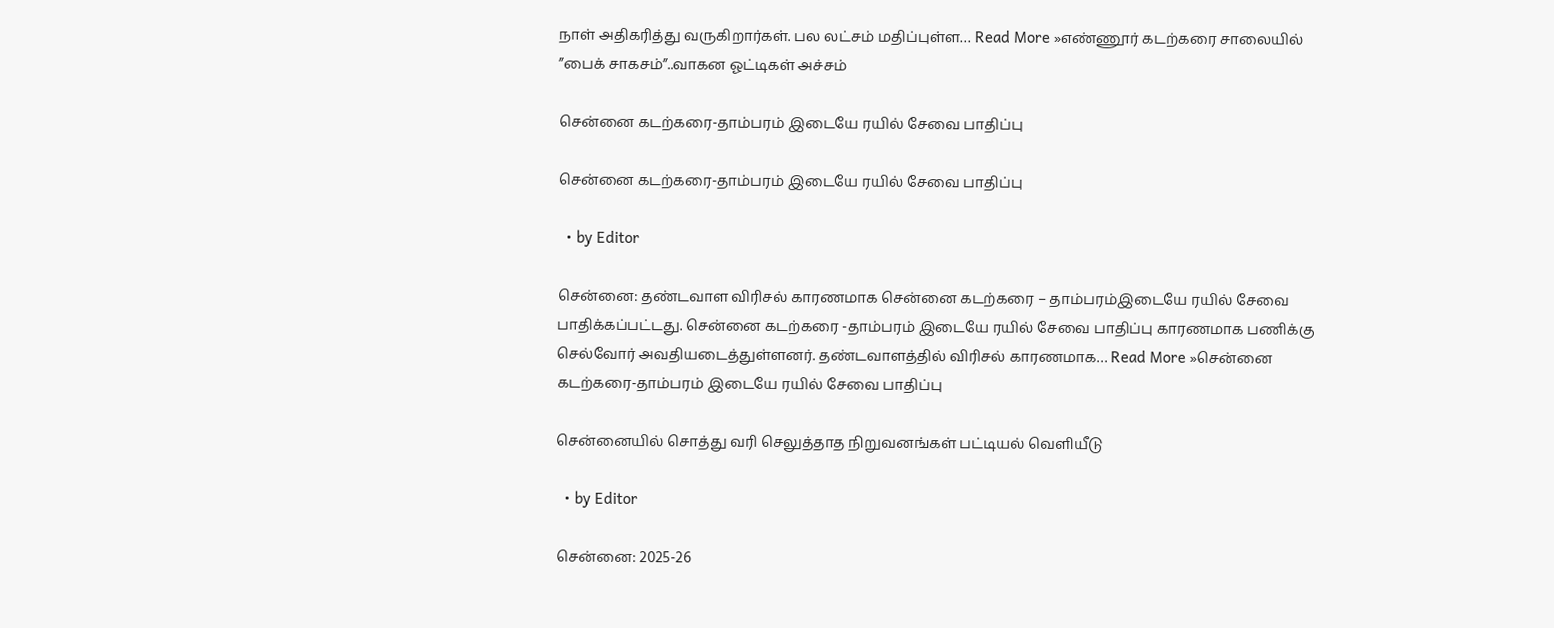நாள் அதிகரித்து வருகிறார்கள். பல லட்சம் மதிப்புள்ள… Read More »எண்ணூர் கடற்கரை சாலையில் ”பைக் சாகசம்”..வாகன ஓட்டிகள் அச்சம்

சென்னை கடற்கரை-தாம்பரம் இடையே ரயில் சேவை பாதிப்பு

சென்னை கடற்கரை-தாம்பரம் இடையே ரயில் சேவை பாதிப்பு

  • by Editor

சென்னை: தண்டவாள விரிசல் காரணமாக சென்னை கடற்கரை – தாம்பரம்இடையே ரயில் சேவை பாதிக்கப்பட்டது. சென்னை கடற்கரை -தாம்பரம் இடையே ரயில் சேவை பாதிப்பு காரணமாக பணிக்கு செல்வோர் அவதியடைத்துள்ளனர். தண்டவாளத்தில் விரிசல் காரணமாக… Read More »சென்னை கடற்கரை-தாம்பரம் இடையே ரயில் சேவை பாதிப்பு

சென்னையில் சொத்து வரி செலுத்தாத நிறுவனங்கள் பட்டியல் வெளியீடு

  • by Editor

சென்னை: 2025-26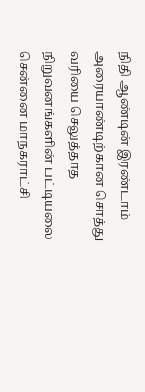நிதி ஆண்டின் இரண்டாம் அரையாண்டிற்கான சொத்து வரியை செலுத்தாத நிறுவனங்களின் பட்டியலை சென்னை மாநகராட்சி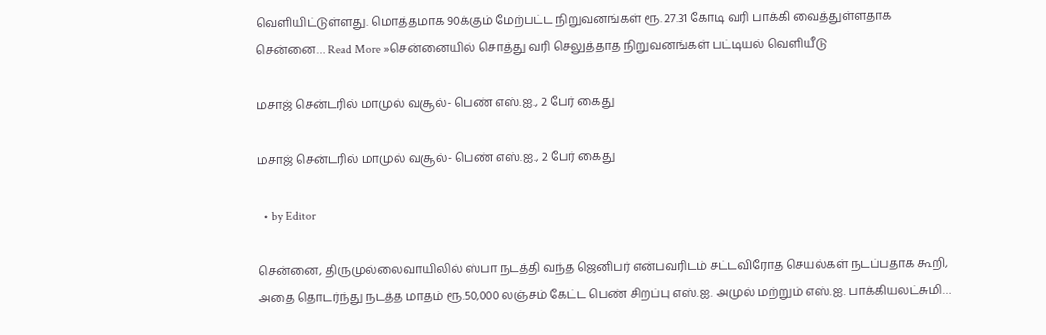வெளியிட்டுள்ளது. மொத்தமாக 90க்கும் மேற்பட்ட நிறுவனங்கள் ரூ. 27.31 கோடி வரி பாக்கி வைத்துள்ளதாக சென்னை… Read More »சென்னையில் சொத்து வரி செலுத்தாத நிறுவனங்கள் பட்டியல் வெளியீடு

மசாஜ் சென்டரில் மாமுல் வசூல்- பெண் எஸ்.ஐ., 2 பேர் கைது

மசாஜ் சென்டரில் மாமுல் வசூல்- பெண் எஸ்.ஐ., 2 பேர் கைது

  • by Editor

சென்னை, திருமுல்லைவாயிலில் ஸ்பா நடத்தி வந்த ஜெனிபர் என்பவரிடம் சட்டவிரோத செயல்கள் நடப்பதாக கூறி, அதை தொடர்ந்து நடத்த மாதம் ரூ.50,000 லஞ்சம் கேட்ட பெண் சிறப்பு எஸ்.ஐ. அமுல் மற்றும் எஸ்.ஐ. பாக்கியலட்சுமி…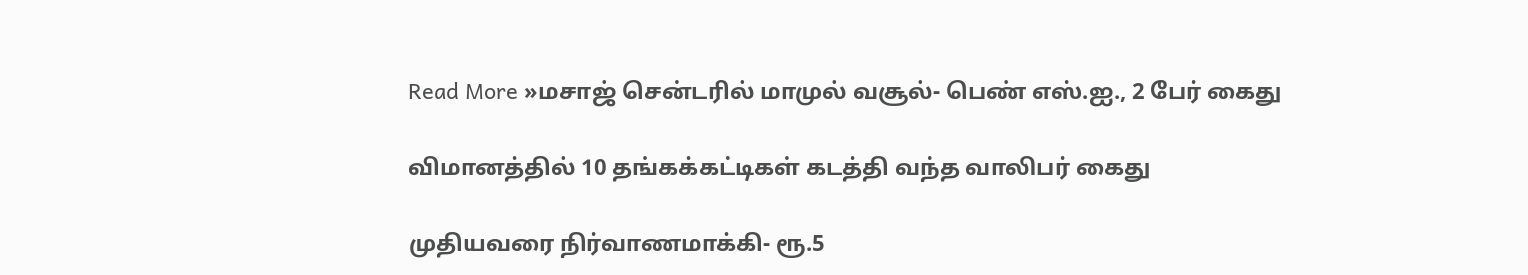Read More »மசாஜ் சென்டரில் மாமுல் வசூல்- பெண் எஸ்.ஐ., 2 பேர் கைது

விமானத்தில் 10 தங்கக்கட்டிகள் கடத்தி வந்த வாலிபர் கைது

முதியவரை நிர்வாணமாக்கி- ரூ.5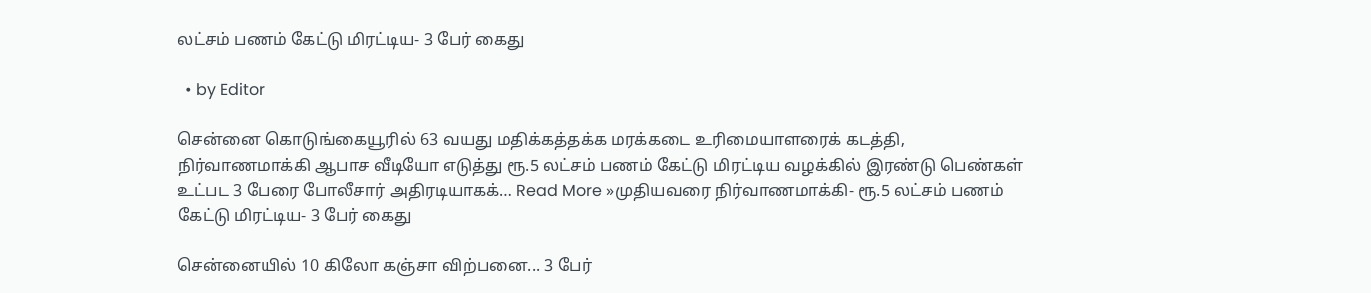லட்சம் பணம் கேட்டு மிரட்டிய- 3 பேர் கைது

  • by Editor

சென்னை கொடுங்கையூரில் 63 வயது மதிக்கத்தக்க மரக்கடை உரிமையாளரைக் கடத்தி, நிர்வாணமாக்கி ஆபாச வீடியோ எடுத்து ரூ.5 லட்சம் பணம் கேட்டு மிரட்டிய வழக்கில் இரண்டு பெண்கள் உட்பட 3 பேரை போலீசார் அதிரடியாகக்… Read More »முதியவரை நிர்வாணமாக்கி- ரூ.5 லட்சம் பணம் கேட்டு மிரட்டிய- 3 பேர் கைது

சென்னையில் 10 கிலோ கஞ்சா விற்பனை... 3 பேர்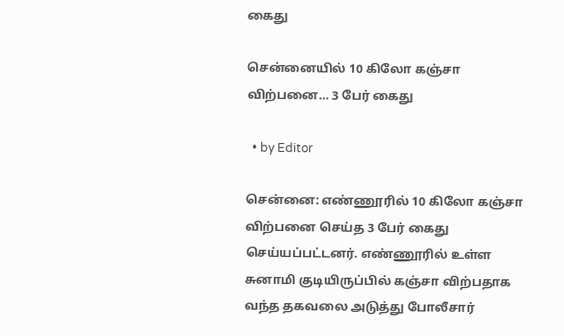கைது

சென்னையில் 10 கிலோ கஞ்சா விற்பனை… 3 பேர் கைது

  • by Editor

சென்னை: எண்ணூரில் 10 கிலோ கஞ்சா விற்பனை செய்த 3 பேர் கைது செய்யப்பட்டனர். எண்ணூரில் உள்ள சுனாமி குடியிருப்பில் கஞ்சா விற்பதாக வந்த தகவலை அடுத்து போலீசார்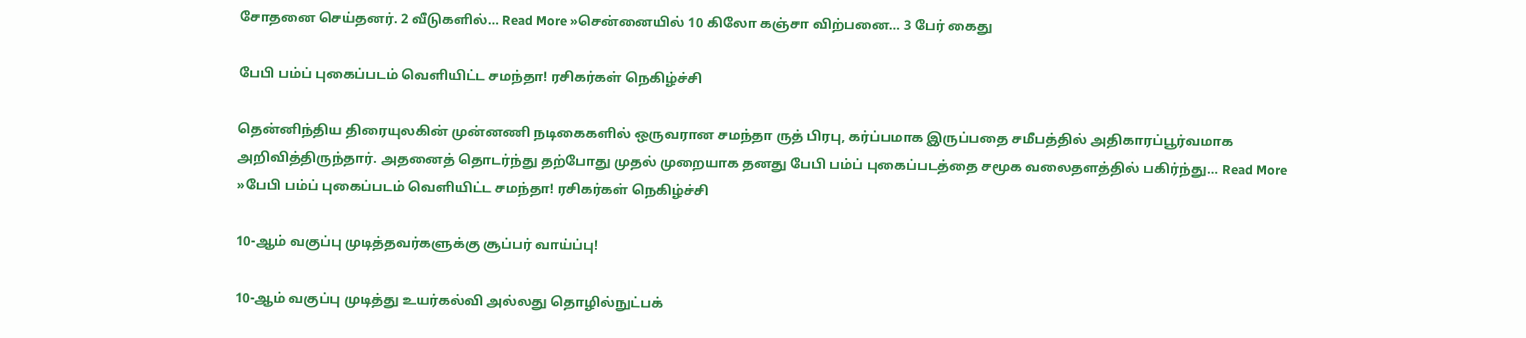சோதனை செய்தனர். 2 வீடுகளில்… Read More »சென்னையில் 10 கிலோ கஞ்சா விற்பனை… 3 பேர் கைது

பேபி பம்ப் புகைப்படம் வெளியிட்ட சமந்தா! ரசிகர்கள் நெகிழ்ச்சி

தென்னிந்திய திரையுலகின் முன்னணி நடிகைகளில் ஒருவரான சமந்தா ருத் பிரபு, கர்ப்பமாக இருப்பதை சமீபத்தில் அதிகாரப்பூர்வமாக அறிவித்திருந்தார். அதனைத் தொடர்ந்து தற்போது முதல் முறையாக தனது பேபி பம்ப் புகைப்படத்தை சமூக வலைதளத்தில் பகிர்ந்து… Read More »பேபி பம்ப் புகைப்படம் வெளியிட்ட சமந்தா! ரசிகர்கள் நெகிழ்ச்சி

10-ஆம் வகுப்பு முடித்தவர்களுக்கு சூப்பர் வாய்ப்பு!

10-ஆம் வகுப்பு முடித்து உயர்கல்வி அல்லது தொழில்நுட்பக்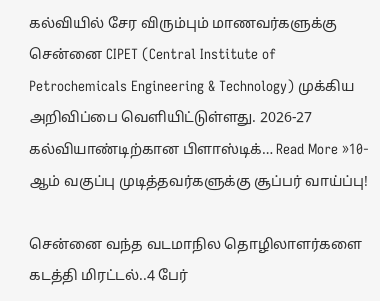கல்வியில் சேர விரும்பும் மாணவர்களுக்கு சென்னை CIPET (Central Institute of Petrochemicals Engineering & Technology) முக்கிய அறிவிப்பை வெளியிட்டுள்ளது. 2026-27 கல்வியாண்டிற்கான பிளாஸ்டிக்… Read More »10-ஆம் வகுப்பு முடித்தவர்களுக்கு சூப்பர் வாய்ப்பு!

சென்னை வந்த வடமாநில தொழிலாளர்களை கடத்தி மிரட்டல்..4 பேர்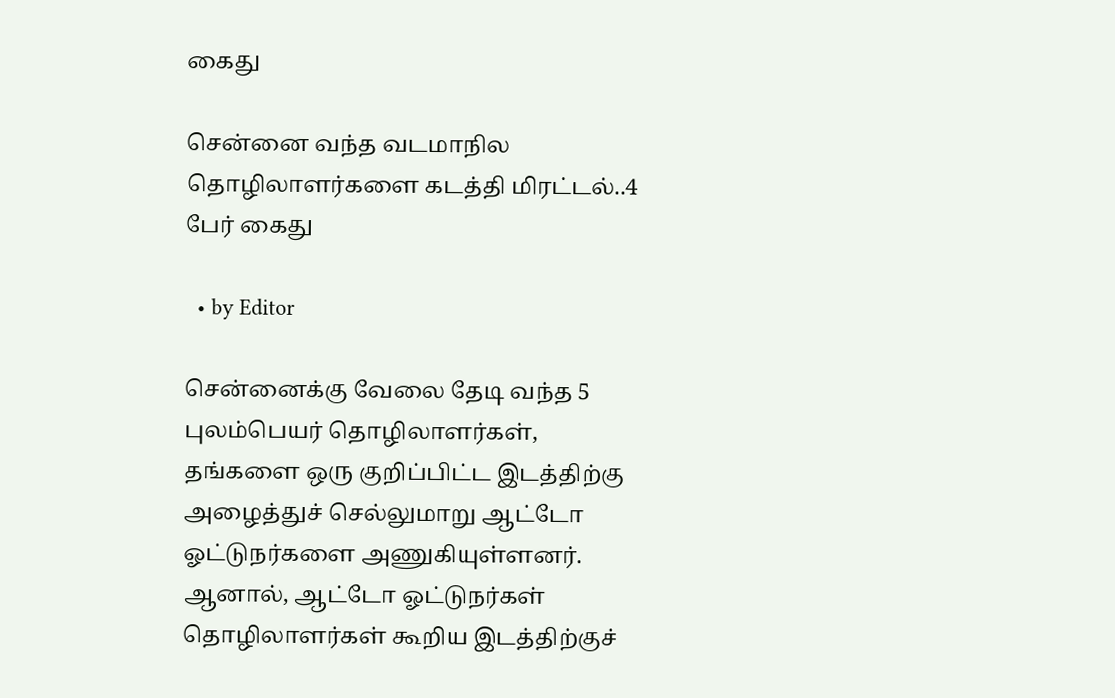கைது

சென்னை வந்த வடமாநில தொழிலாளர்களை கடத்தி மிரட்டல்..4 பேர் கைது

  • by Editor

சென்னைக்கு வேலை தேடி வந்த 5 புலம்பெயர் தொழிலாளர்கள், தங்களை ஒரு குறிப்பிட்ட இடத்திற்கு அழைத்துச் செல்லுமாறு ஆட்டோ ஓட்டுநர்களை அணுகியுள்ளனர். ஆனால், ஆட்டோ ஓட்டுநர்கள் தொழிலாளர்கள் கூறிய இடத்திற்குச்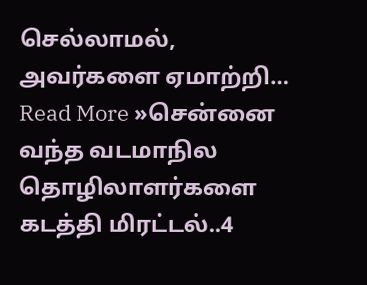செல்லாமல், அவர்களை ஏமாற்றி… Read More »சென்னை வந்த வடமாநில தொழிலாளர்களை கடத்தி மிரட்டல்..4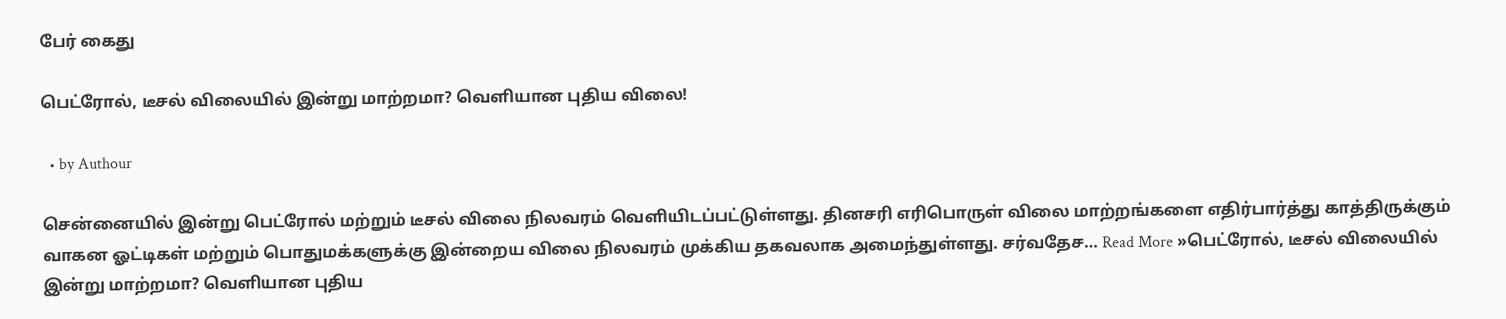பேர் கைது

பெட்ரோல், டீசல் விலையில் இன்று மாற்றமா? வெளியான புதிய விலை!

  • by Authour

சென்னையில் இன்று பெட்ரோல் மற்றும் டீசல் விலை நிலவரம் வெளியிடப்பட்டுள்ளது. தினசரி எரிபொருள் விலை மாற்றங்களை எதிர்பார்த்து காத்திருக்கும் வாகன ஓட்டிகள் மற்றும் பொதுமக்களுக்கு இன்றைய விலை நிலவரம் முக்கிய தகவலாக அமைந்துள்ளது. சர்வதேச… Read More »பெட்ரோல், டீசல் விலையில் இன்று மாற்றமா? வெளியான புதிய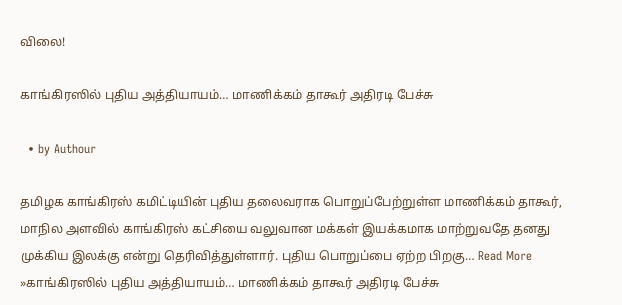விலை!

காங்கிரஸில் புதிய அத்தியாயம்… மாணிக்கம் தாகூர் அதிரடி பேச்சு

  • by Authour

தமிழக காங்கிரஸ் கமிட்டியின் புதிய தலைவராக பொறுப்பேற்றுள்ள மாணிக்கம் தாகூர், மாநில அளவில் காங்கிரஸ் கட்சியை வலுவான மக்கள் இயக்கமாக மாற்றுவதே தனது முக்கிய இலக்கு என்று தெரிவித்துள்ளார். புதிய பொறுப்பை ஏற்ற பிறகு… Read More »காங்கிரஸில் புதிய அத்தியாயம்… மாணிக்கம் தாகூர் அதிரடி பேச்சு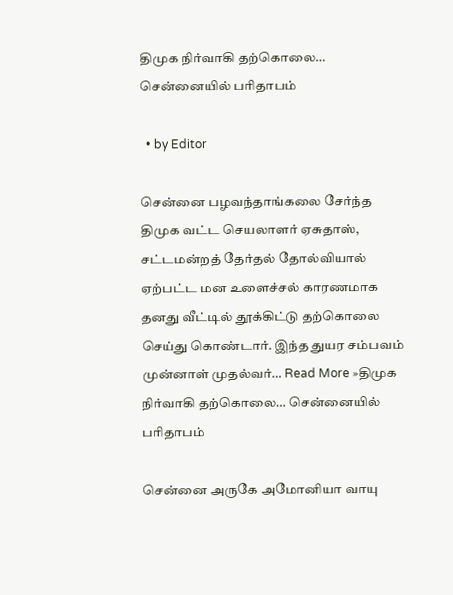திமுக நிர்வாகி தற்கொலை… சென்னையில் பரிதாபம்

  • by Editor

சென்னை பழவந்தாங்கலை சேர்ந்த திமுக வட்ட செயலாளர் ஏசுதாஸ், சட்டமன்றத் தேர்தல் தோல்வியால் ஏற்பட்ட மன உளைச்சல் காரணமாக தனது வீட்டில் தூக்கிட்டு தற்கொலை செய்து கொண்டார். இந்த துயர சம்பவம் முன்னாள் முதல்வர்… Read More »திமுக நிர்வாகி தற்கொலை… சென்னையில் பரிதாபம்

சென்னை அருகே அமோனியா வாயு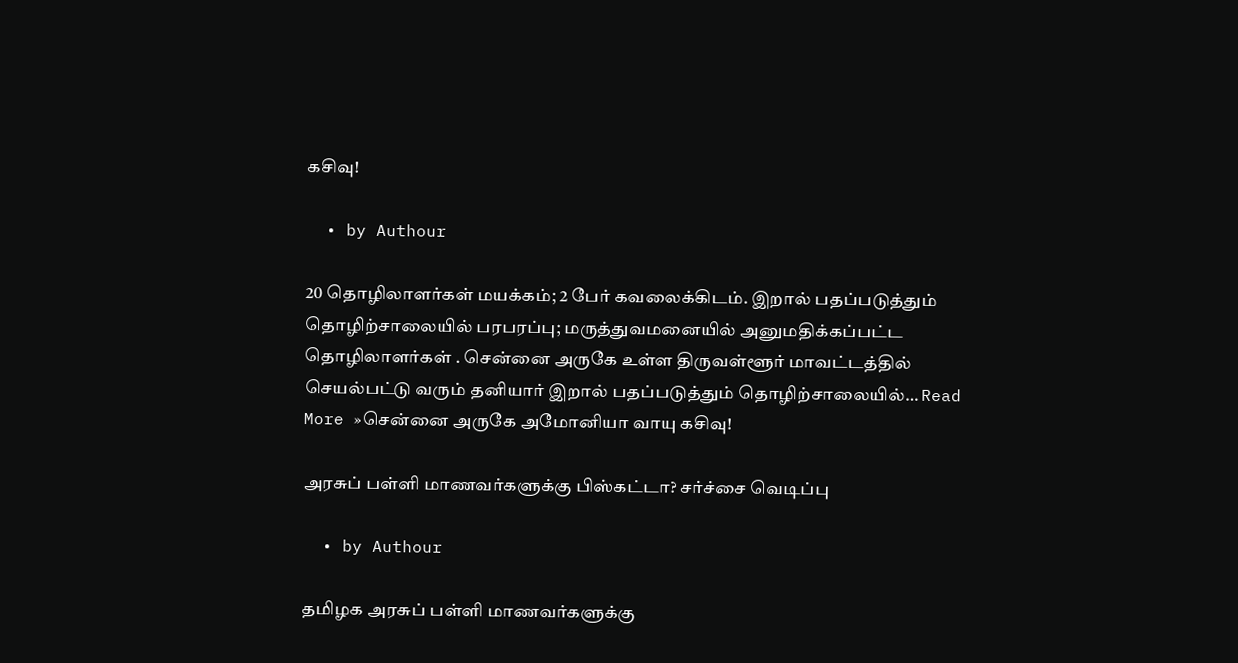கசிவு!

  • by Authour

20 தொழிலாளர்கள் மயக்கம்; 2 பேர் கவலைக்கிடம். இறால் பதப்படுத்தும் தொழிற்சாலையில் பரபரப்பு; மருத்துவமனையில் அனுமதிக்கப்பட்ட தொழிலாளர்கள் . சென்னை அருகே உள்ள திருவள்ளூர் மாவட்டத்தில் செயல்பட்டு வரும் தனியார் இறால் பதப்படுத்தும் தொழிற்சாலையில்… Read More »சென்னை அருகே அமோனியா வாயு கசிவு!

அரசுப் பள்ளி மாணவர்களுக்கு பிஸ்கட்டா? சர்ச்சை வெடிப்பு

  • by Authour

தமிழக அரசுப் பள்ளி மாணவர்களுக்கு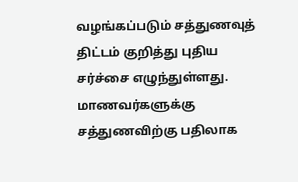வழங்கப்படும் சத்துணவுத் திட்டம் குறித்து புதிய சர்ச்சை எழுந்துள்ளது. மாணவர்களுக்கு சத்துணவிற்கு பதிலாக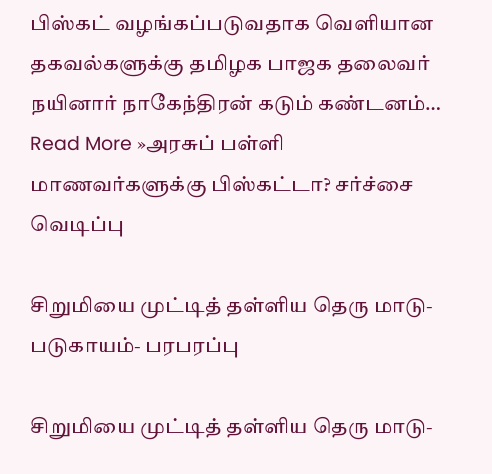பிஸ்கட் வழங்கப்படுவதாக வெளியான தகவல்களுக்கு தமிழக பாஜக தலைவர் நயினார் நாகேந்திரன் கடும் கண்டனம்… Read More »அரசுப் பள்ளி மாணவர்களுக்கு பிஸ்கட்டா? சர்ச்சை வெடிப்பு

சிறுமியை முட்டித் தள்ளிய தெரு மாடு- படுகாயம்- பரபரப்பு

சிறுமியை முட்டித் தள்ளிய தெரு மாடு-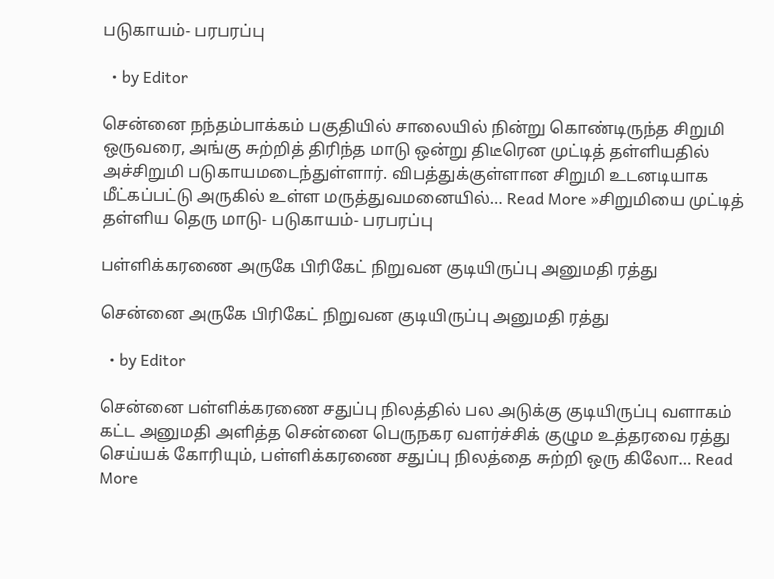படுகாயம்- பரபரப்பு

  • by Editor

சென்னை நந்தம்பாக்கம் பகுதியில் சாலையில் நின்று கொண்டிருந்த சிறுமி ஒருவரை, அங்கு சுற்றித் திரிந்த மாடு ஒன்று திடீரென முட்டித் தள்ளியதில் அச்சிறுமி படுகாயமடைந்துள்ளார். விபத்துக்குள்ளான சிறுமி உடனடியாக மீட்கப்பட்டு அருகில் உள்ள மருத்துவமனையில்… Read More »சிறுமியை முட்டித் தள்ளிய தெரு மாடு- படுகாயம்- பரபரப்பு

பள்ளிக்கரணை அருகே பிரிகேட் நிறுவன குடியிருப்பு அனுமதி ரத்து

சென்னை அருகே பிரிகேட் நிறுவன குடியிருப்பு அனுமதி ரத்து

  • by Editor

சென்னை பள்ளிக்கரணை சதுப்பு நிலத்தில் பல அடுக்கு குடியிருப்பு வளாகம் கட்ட அனுமதி அளித்த சென்னை பெருநகர வளர்ச்சிக் குழும உத்தரவை ரத்து செய்யக் கோரியும், பள்ளிக்கரணை சதுப்பு நிலத்தை சுற்றி ஒரு கிலோ… Read More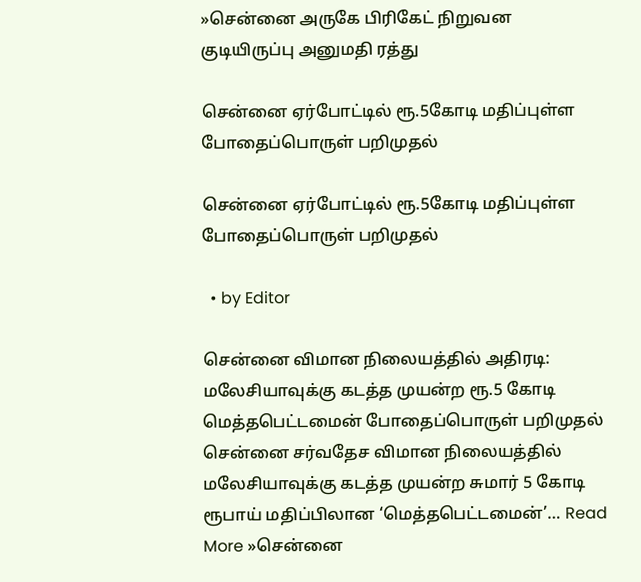»சென்னை அருகே பிரிகேட் நிறுவன குடியிருப்பு அனுமதி ரத்து

சென்னை ஏர்போட்டில் ரூ.5கோடி மதிப்புள்ள போதைப்பொருள் பறிமுதல்

சென்னை ஏர்போட்டில் ரூ.5கோடி மதிப்புள்ள போதைப்பொருள் பறிமுதல்

  • by Editor

சென்னை விமான நிலையத்தில் அதிரடி: மலேசியாவுக்கு கடத்த முயன்ற ரூ.5 கோடி மெத்தபெட்டமைன் போதைப்பொருள் பறிமுதல் சென்னை சர்வதேச விமான நிலையத்தில் மலேசியாவுக்கு கடத்த முயன்ற சுமார் 5 கோடி ரூபாய் மதிப்பிலான ‘மெத்தபெட்டமைன்’… Read More »சென்னை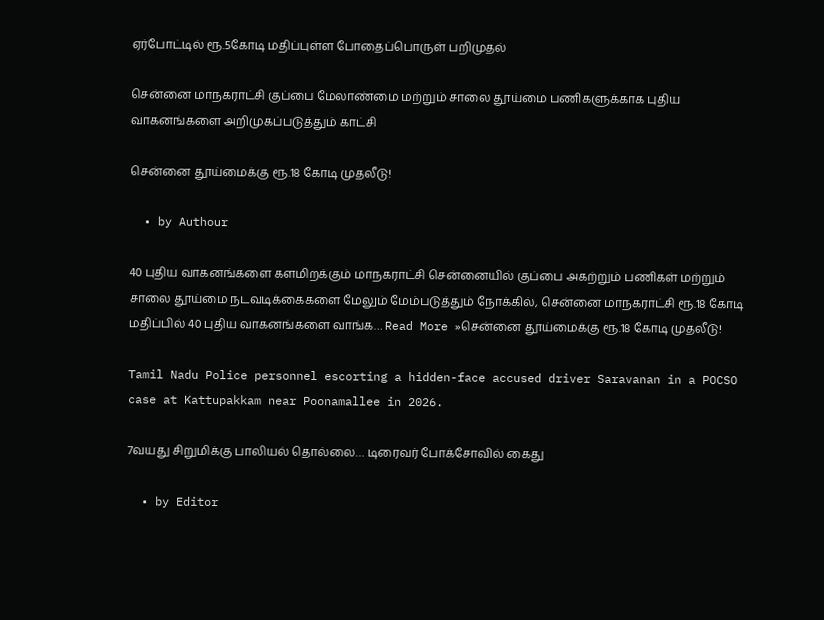ஏர்போட்டில் ரூ.5கோடி மதிப்புள்ள போதைப்பொருள் பறிமுதல்

சென்னை மாநகராட்சி குப்பை மேலாண்மை மற்றும் சாலை தூய்மை பணிகளுக்காக புதிய வாகனங்களை அறிமுகப்படுத்தும் காட்சி

சென்னை தூய்மைக்கு ரூ.18 கோடி முதலீடு!

  • by Authour

40 புதிய வாகனங்களை களமிறக்கும் மாநகராட்சி சென்னையில் குப்பை அகற்றும் பணிகள் மற்றும் சாலை தூய்மை நடவடிக்கைகளை மேலும் மேம்படுத்தும் நோக்கில், சென்னை மாநகராட்சி ரூ.18 கோடி மதிப்பில் 40 புதிய வாகனங்களை வாங்க… Read More »சென்னை தூய்மைக்கு ரூ.18 கோடி முதலீடு!

Tamil Nadu Police personnel escorting a hidden-face accused driver Saravanan in a POCSO case at Kattupakkam near Poonamallee in 2026.

7வயது சிறுமிக்கு பாலியல் தொல்லை… டிரைவர் போக்சோவில் கைது

  • by Editor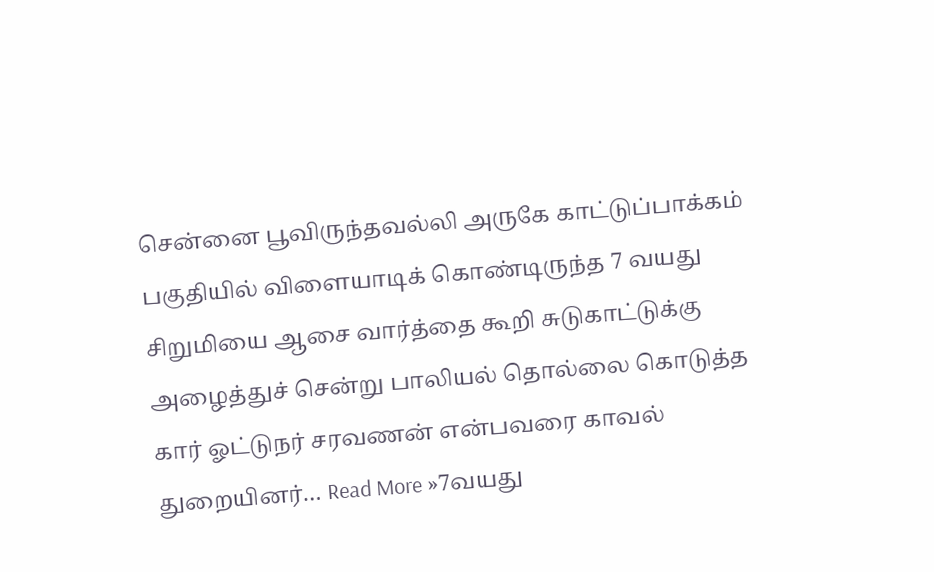சென்னை பூவிருந்தவல்லி அருகே காட்டுப்பாக்கம் பகுதியில் விளையாடிக் கொண்டிருந்த 7 வயது சிறுமியை ஆசை வார்த்தை கூறி சுடுகாட்டுக்கு அழைத்துச் சென்று பாலியல் தொல்லை கொடுத்த கார் ஓட்டுநர் சரவணன் என்பவரை காவல் துறையினர்… Read More »7வயது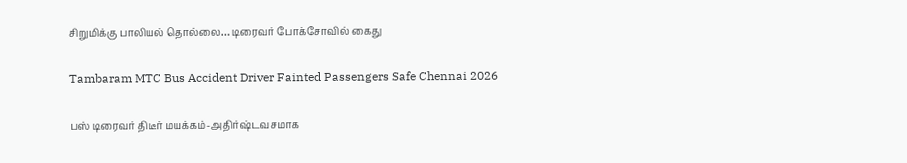சிறுமிக்கு பாலியல் தொல்லை… டிரைவர் போக்சோவில் கைது

Tambaram MTC Bus Accident Driver Fainted Passengers Safe Chennai 2026

பஸ் டிரைவர் திடீர் மயக்கம்-அதிர்ஷ்டவசமாக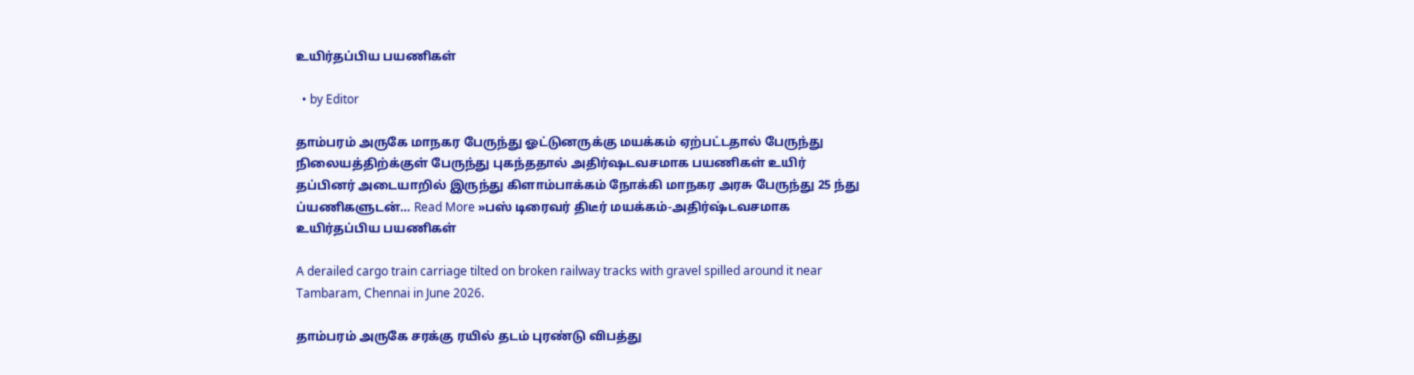உயிர்தப்பிய பயணிகள்

  • by Editor

தாம்பரம் அருகே மாநகர பேருந்து ஓட்டுனருக்கு மயக்கம் ஏற்பட்டதால் பேருந்து நிலையத்திற்க்குள் பேருந்து புகந்ததால் அதிர்ஷடவசமாக பயணிகள் உயிர் தப்பினர் அடையாறில் இருந்து கிளாம்பாக்கம் நோக்கி மாநகர அரசு பேருந்து 25 ந்து ப்யணிகளுடன்… Read More »பஸ் டிரைவர் திடீர் மயக்கம்-அதிர்ஷ்டவசமாக உயிர்தப்பிய பயணிகள்

A derailed cargo train carriage tilted on broken railway tracks with gravel spilled around it near Tambaram, Chennai in June 2026.

தாம்பரம் அருகே சரக்கு ரயில் தடம் புரண்டு விபத்து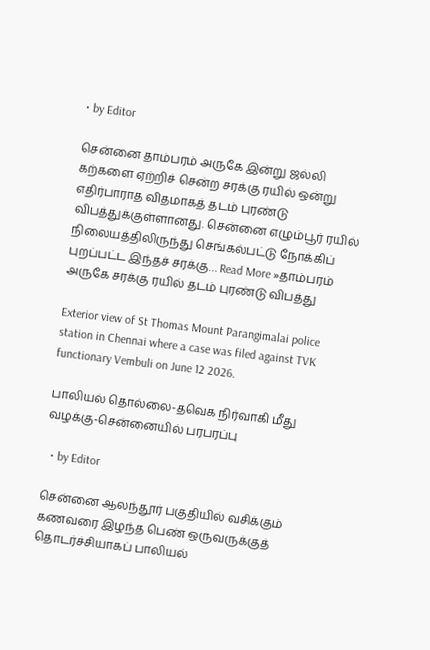• by Editor

சென்னை தாம்பரம் அருகே இன்று ஜல்லி கற்களை ஏற்றிச் சென்ற சரக்கு ரயில் ஒன்று எதிர்பாராத விதமாகத் தடம் புரண்டு விபத்துக்குள்ளானது. சென்னை எழும்பூர் ரயில் நிலையத்திலிருந்து செங்கல்பட்டு நோக்கிப் புறப்பட்ட இந்தச் சரக்கு… Read More »தாம்பரம் அருகே சரக்கு ரயில் தடம் புரண்டு விபத்து

Exterior view of St Thomas Mount Parangimalai police station in Chennai where a case was filed against TVK functionary Vembuli on June 12 2026.

பாலியல் தொல்லை-தவெக நிர்வாகி மீது வழக்கு-சென்னையில் பரபரப்பு

  • by Editor

சென்னை ஆலந்தூர் பகுதியில் வசிக்கும் கணவரை இழந்த பெண் ஒருவருக்குத் தொடர்ச்சியாகப் பாலியல்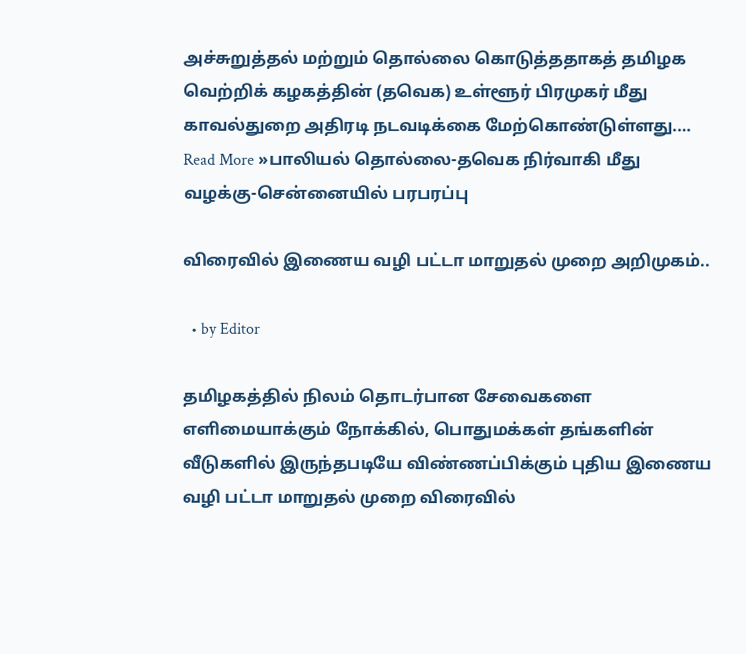அச்சுறுத்தல் மற்றும் தொல்லை கொடுத்ததாகத் தமிழக வெற்றிக் கழகத்தின் (தவெக) உள்ளூர் பிரமுகர் மீது காவல்துறை அதிரடி நடவடிக்கை மேற்கொண்டுள்ளது.… Read More »பாலியல் தொல்லை-தவெக நிர்வாகி மீது வழக்கு-சென்னையில் பரபரப்பு

விரைவில் இணைய வழி பட்டா மாறுதல் முறை அறிமுகம்..

  • by Editor

தமிழகத்தில் நிலம் தொடர்பான சேவைகளை எளிமையாக்கும் நோக்கில், பொதுமக்கள் தங்களின் வீடுகளில் இருந்தபடியே விண்ணப்பிக்கும் புதிய இணைய வழி பட்டா மாறுதல் முறை விரைவில்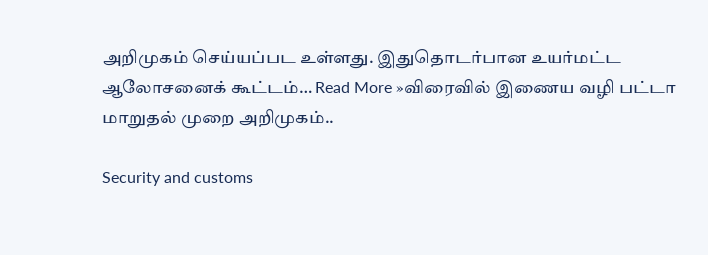அறிமுகம் செய்யப்பட உள்ளது. இதுதொடர்பான உயர்மட்ட ஆலோசனைக் கூட்டம்… Read More »விரைவில் இணைய வழி பட்டா மாறுதல் முறை அறிமுகம்..

Security and customs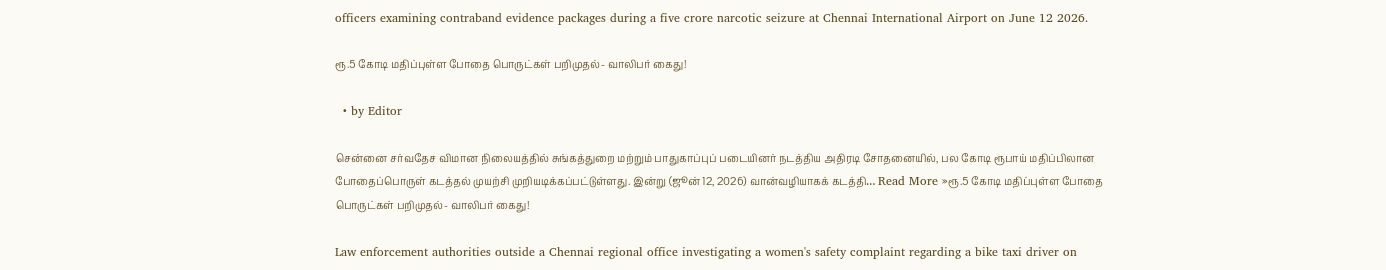officers examining contraband evidence packages during a five crore narcotic seizure at Chennai International Airport on June 12 2026.

ரூ.5 கோடி மதிப்புள்ள போதை பொருட்கள் பறிமுதல்- வாலிபர் கைது!

  • by Editor

சென்னை சர்வதேச விமான நிலையத்தில் சுங்கத்துறை மற்றும் பாதுகாப்புப் படையினர் நடத்திய அதிரடி சோதனையில், பல கோடி ரூபாய் மதிப்பிலான போதைப்பொருள் கடத்தல் முயற்சி முறியடிக்கப்பட்டுள்ளது. இன்று (ஜூன் 12, 2026) வான்வழியாகக் கடத்தி… Read More »ரூ.5 கோடி மதிப்புள்ள போதை பொருட்கள் பறிமுதல்- வாலிபர் கைது!

Law enforcement authorities outside a Chennai regional office investigating a women's safety complaint regarding a bike taxi driver on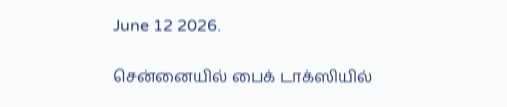June 12 2026.

சென்னையில் பைக் டாக்ஸியில்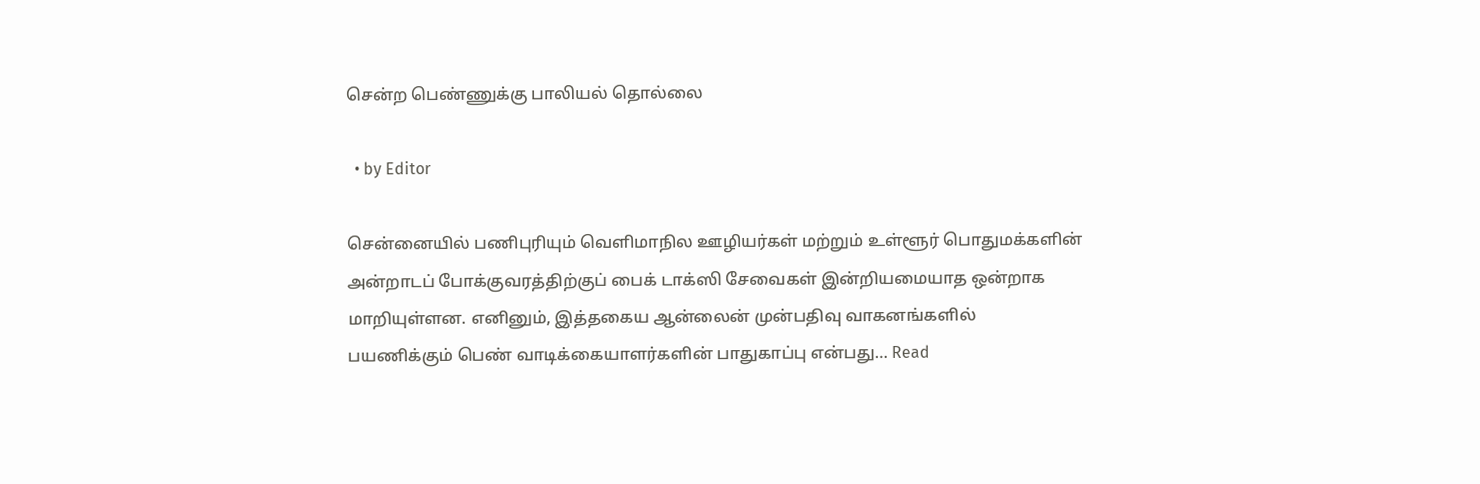சென்ற பெண்ணுக்கு பாலியல் தொல்லை

  • by Editor

சென்னையில் பணிபுரியும் வெளிமாநில ஊழியர்கள் மற்றும் உள்ளூர் பொதுமக்களின் அன்றாடப் போக்குவரத்திற்குப் பைக் டாக்ஸி சேவைகள் இன்றியமையாத ஒன்றாக மாறியுள்ளன. எனினும், இத்தகைய ஆன்லைன் முன்பதிவு வாகனங்களில் பயணிக்கும் பெண் வாடிக்கையாளர்களின் பாதுகாப்பு என்பது… Read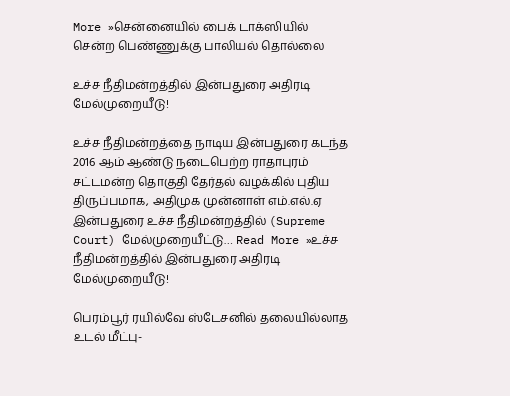More »சென்னையில் பைக் டாக்ஸியில் சென்ற பெண்ணுக்கு பாலியல் தொல்லை

உச்ச நீதிமன்றத்தில் இன்பதுரை அதிரடி மேல்முறையீடு!

உச்ச நீதிமன்றத்தை நாடிய இன்பதுரை கடந்த 2016 ஆம் ஆண்டு நடைபெற்ற ராதாபுரம் சட்டமன்ற தொகுதி தேர்தல் வழக்கில் புதிய திருப்பமாக, அதிமுக முன்னாள் எம்.எல்.ஏ இன்பதுரை உச்ச நீதிமன்றத்தில் (Supreme Court) மேல்முறையீட்டு… Read More »உச்ச நீதிமன்றத்தில் இன்பதுரை அதிரடி மேல்முறையீடு!

பெரம்பூர் ரயில்வே ஸ்டேசனில் தலையில்லாத உடல் மீட்பு-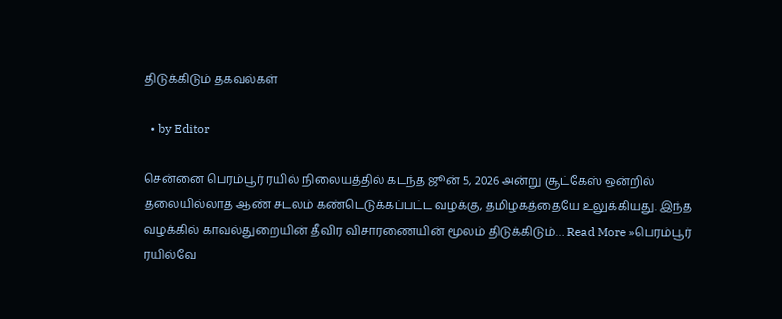திடுக்கிடும் தகவல்கள்

  • by Editor

சென்னை பெரம்பூர் ரயில் நிலையத்தில் கடந்த ஜூன் 5, 2026 அன்று சூட்கேஸ் ஒன்றில் தலையில்லாத ஆண் சடலம் கண்டெடுக்கப்பட்ட வழக்கு, தமிழகத்தையே உலுக்கியது. இந்த வழக்கில் காவல்துறையின் தீவிர விசாரணையின் மூலம் திடுக்கிடும்… Read More »பெரம்பூர் ரயில்வே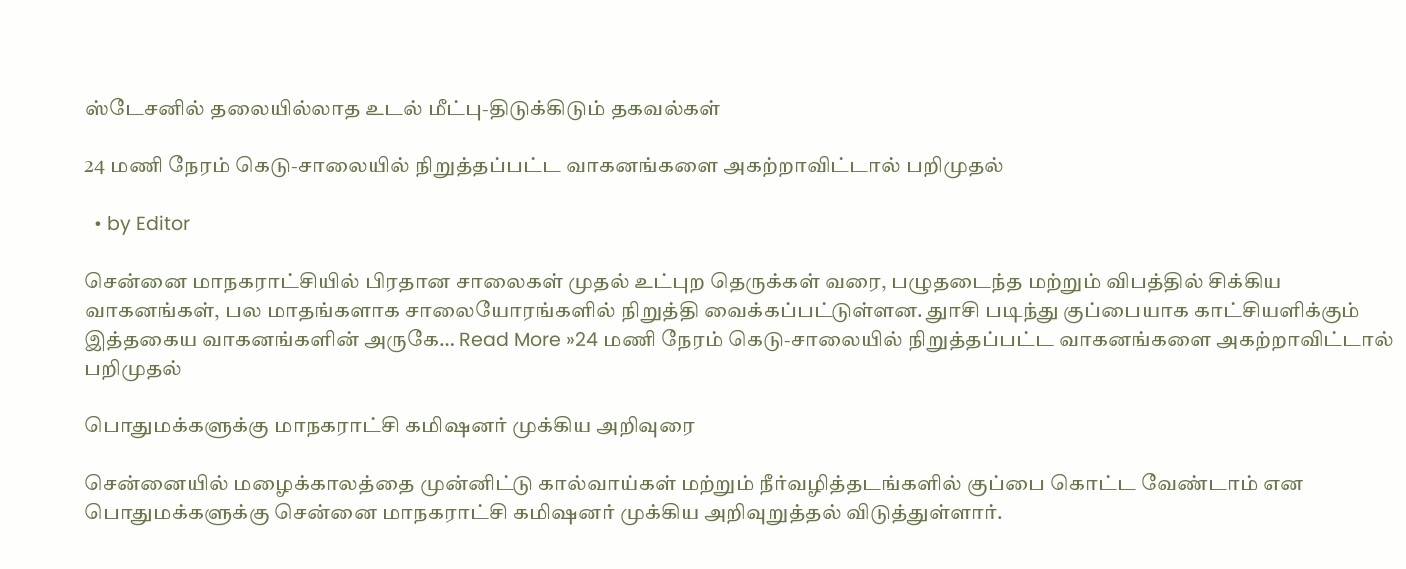ஸ்டேசனில் தலையில்லாத உடல் மீட்பு-திடுக்கிடும் தகவல்கள்

24 மணி நேரம் கெடு-சாலையில் நிறுத்தப்பட்ட வாகனங்களை அகற்றாவிட்டால் பறிமுதல்

  • by Editor

சென்னை மாநகராட்சியில் பிரதான சாலைகள் முதல் உட்புற தெருக்கள் வரை, பழுதடைந்த மற்றும் விபத்தில் சிக்கிய வாகனங்கள், பல மாதங்களாக சாலையோரங்களில் நிறுத்தி வைக்கப்பட்டுள்ளன. துாசி படிந்து குப்பையாக காட்சியளிக்கும் இத்தகைய வாகனங்களின் அருகே… Read More »24 மணி நேரம் கெடு-சாலையில் நிறுத்தப்பட்ட வாகனங்களை அகற்றாவிட்டால் பறிமுதல்

பொதுமக்களுக்கு மாநகராட்சி கமிஷனர் முக்கிய அறிவுரை

சென்னையில் மழைக்காலத்தை முன்னிட்டு கால்வாய்கள் மற்றும் நீர்வழித்தடங்களில் குப்பை கொட்ட வேண்டாம் என பொதுமக்களுக்கு சென்னை மாநகராட்சி கமிஷனர் முக்கிய அறிவுறுத்தல் விடுத்துள்ளார்.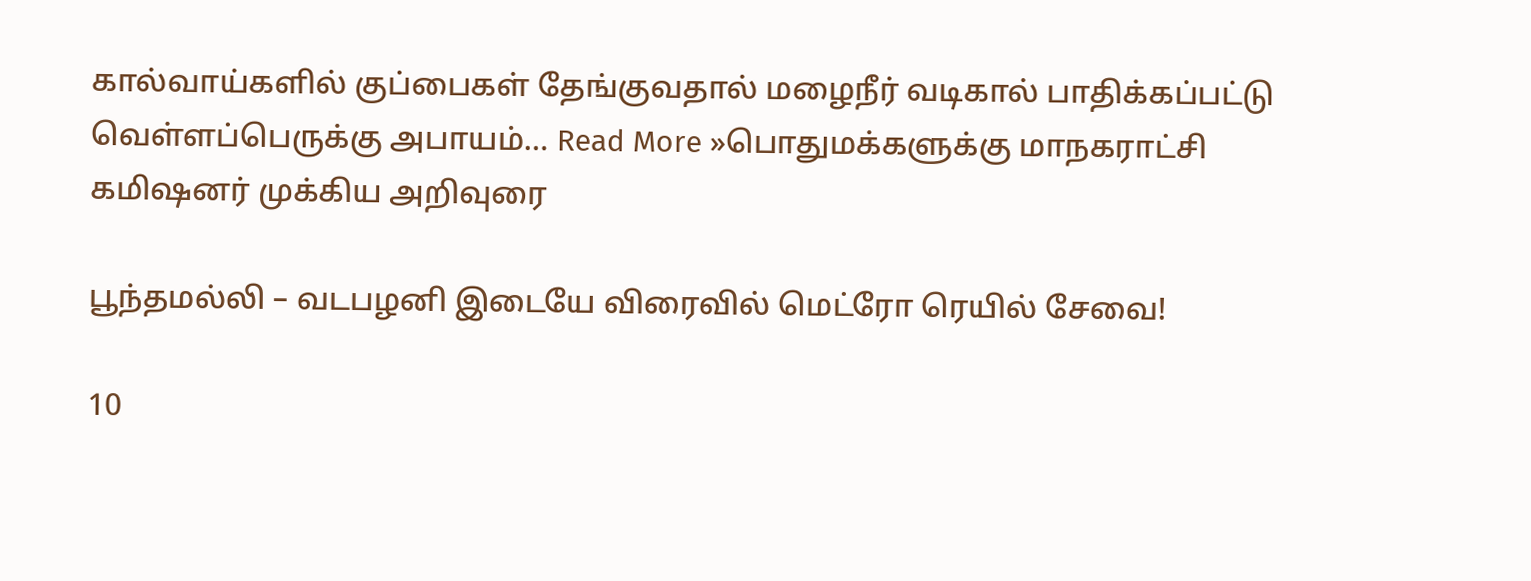கால்வாய்களில் குப்பைகள் தேங்குவதால் மழைநீர் வடிகால் பாதிக்கப்பட்டு வெள்ளப்பெருக்கு அபாயம்… Read More »பொதுமக்களுக்கு மாநகராட்சி கமிஷனர் முக்கிய அறிவுரை

பூந்தமல்லி – வடபழனி இடையே விரைவில் மெட்ரோ ரெயில் சேவை!

10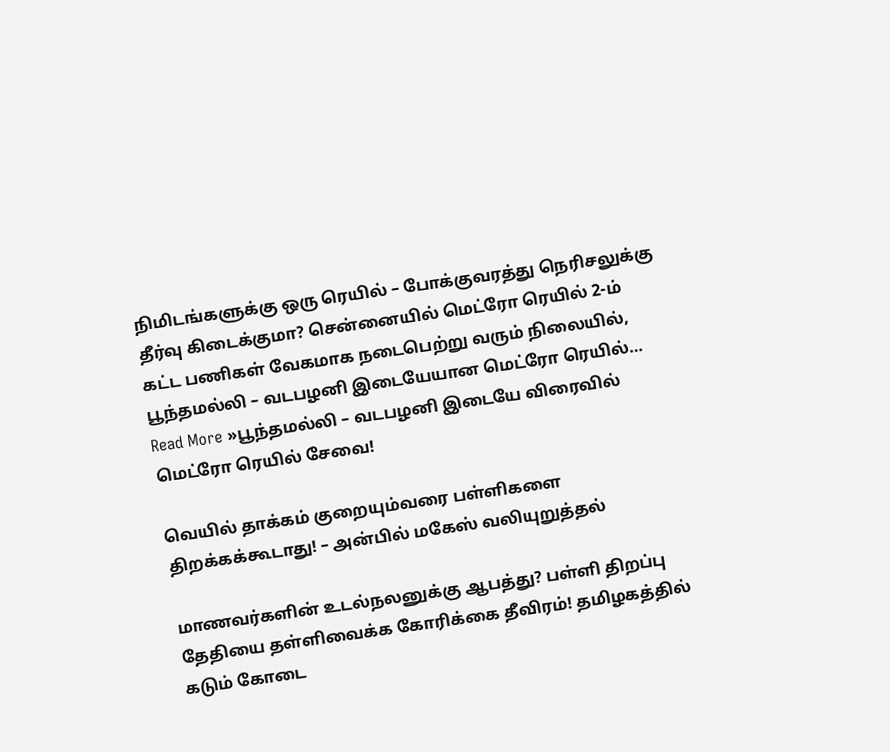நிமிடங்களுக்கு ஒரு ரெயில் – போக்குவரத்து நெரிசலுக்கு தீர்வு கிடைக்குமா? சென்னையில் மெட்ரோ ரெயில் 2-ம் கட்ட பணிகள் வேகமாக நடைபெற்று வரும் நிலையில், பூந்தமல்லி – வடபழனி இடையேயான மெட்ரோ ரெயில்… Read More »பூந்தமல்லி – வடபழனி இடையே விரைவில் மெட்ரோ ரெயில் சேவை!

வெயில் தாக்கம் குறையும்வரை பள்ளிகளை திறக்கக்கூடாது! – அன்பில் மகேஸ் வலியுறுத்தல்

மாணவர்களின் உடல்நலனுக்கு ஆபத்து? பள்ளி திறப்பு தேதியை தள்ளிவைக்க கோரிக்கை தீவிரம்! தமிழகத்தில் கடும் கோடை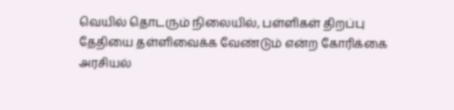வெயில் தொடரும் நிலையில், பள்ளிகள் திறப்பு தேதியை தள்ளிவைக்க வேண்டும் என்ற கோரிக்கை அரசியல்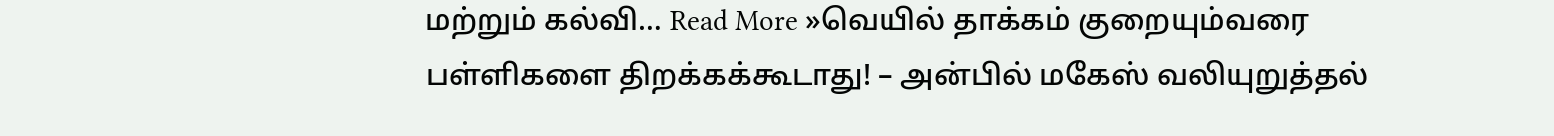மற்றும் கல்வி… Read More »வெயில் தாக்கம் குறையும்வரை பள்ளிகளை திறக்கக்கூடாது! – அன்பில் மகேஸ் வலியுறுத்தல்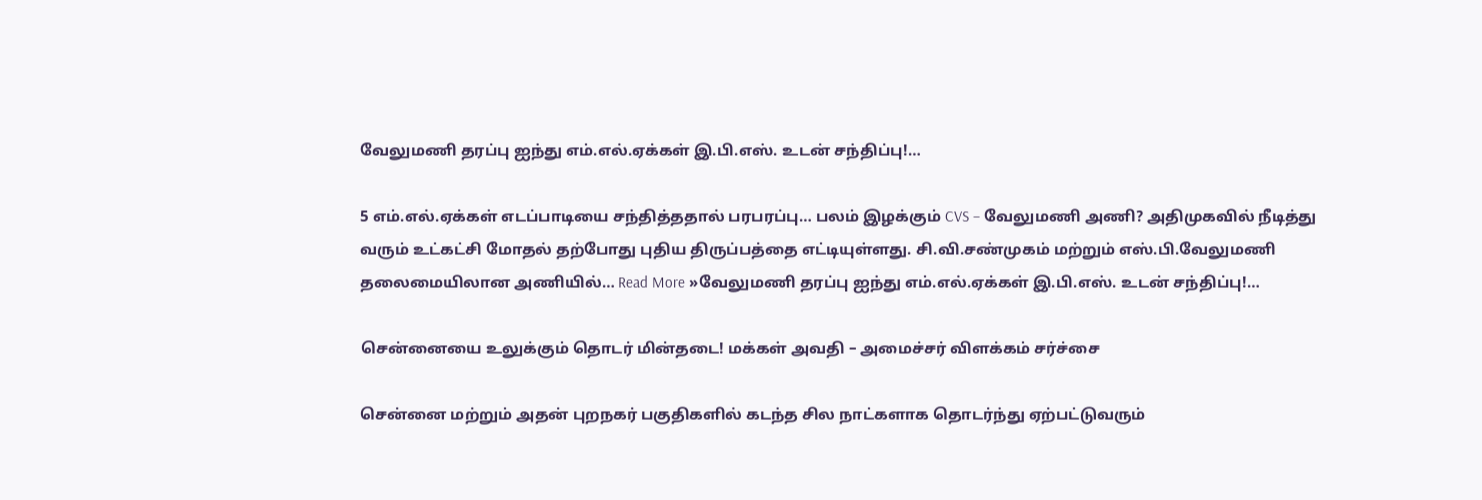வேலுமணி தரப்பு ஐந்து எம்.எல்.ஏக்கள் இ.பி.எஸ். உடன் சந்திப்பு!…

5 எம்.எல்.ஏக்கள் எடப்பாடியை சந்தித்ததால் பரபரப்பு… பலம் இழக்கும் CVS – வேலுமணி அணி? அதிமுகவில் நீடித்து வரும் உட்கட்சி மோதல் தற்போது புதிய திருப்பத்தை எட்டியுள்ளது. சி.வி.சண்முகம் மற்றும் எஸ்.பி.வேலுமணி தலைமையிலான அணியில்… Read More »வேலுமணி தரப்பு ஐந்து எம்.எல்.ஏக்கள் இ.பி.எஸ். உடன் சந்திப்பு!…

சென்னையை உலுக்கும் தொடர் மின்தடை! மக்கள் அவதி – அமைச்சர் விளக்கம் சர்ச்சை

சென்னை மற்றும் அதன் புறநகர் பகுதிகளில் கடந்த சில நாட்களாக தொடர்ந்து ஏற்பட்டுவரும்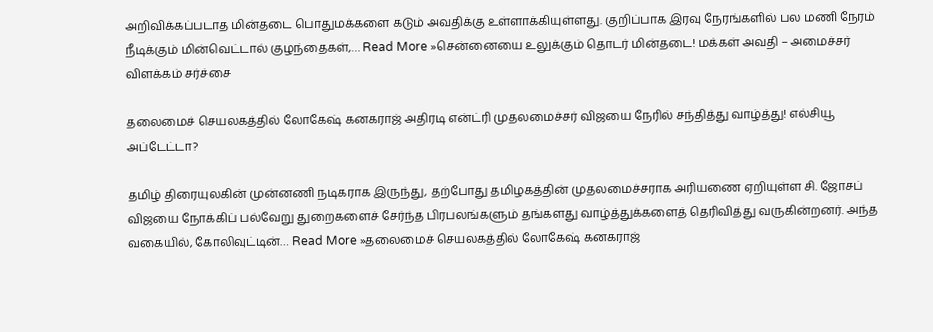அறிவிக்கப்படாத மின்தடை பொதுமக்களை கடும் அவதிக்கு உள்ளாக்கியுள்ளது. குறிப்பாக இரவு நேரங்களில் பல மணி நேரம் நீடிக்கும் மின்வெட்டால் குழந்தைகள்,… Read More »சென்னையை உலுக்கும் தொடர் மின்தடை! மக்கள் அவதி – அமைச்சர் விளக்கம் சர்ச்சை

தலைமைச் செயலகத்தில் லோகேஷ் கனகராஜ் அதிரடி என்ட்ரி முதலமைச்சர் விஜயை நேரில் சந்தித்து வாழ்த்து! எல்சியூ அப்டேட்டா?

தமிழ் திரையுலகின் முன்னணி நடிகராக இருந்து, தற்போது தமிழகத்தின் முதலமைச்சராக அரியணை ஏறியுள்ள சி. ஜோசப் விஜயை நோக்கிப் பல்வேறு துறைகளைச் சேர்ந்த பிரபலங்களும் தங்களது வாழ்த்துக்களைத் தெரிவித்து வருகின்றனர். அந்த வகையில், கோலிவுட்டின்… Read More »தலைமைச் செயலகத்தில் லோகேஷ் கனகராஜ்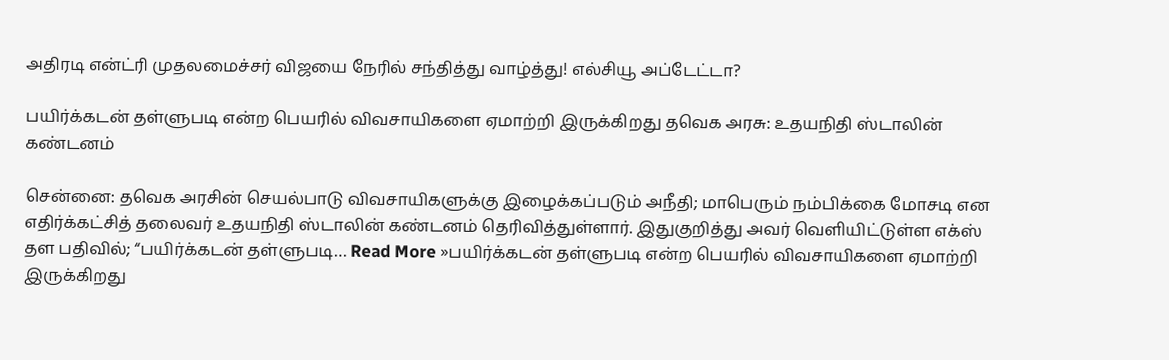அதிரடி என்ட்ரி முதலமைச்சர் விஜயை நேரில் சந்தித்து வாழ்த்து! எல்சியூ அப்டேட்டா?

பயிர்க்கடன் தள்ளுபடி என்ற பெயரில் விவசாயிகளை ஏமாற்றி இருக்கிறது தவெக அரசு: உதயநிதி ஸ்டாலின் கண்டனம்

சென்னை: தவெக அரசின் செயல்பாடு விவசாயிகளுக்கு இழைக்கப்படும் அநீதி; மாபெரும் நம்பிக்கை மோசடி என எதிர்க்கட்சித் தலைவர் உதயநிதி ஸ்டாலின் கண்டனம் தெரிவித்துள்ளார். இதுகுறித்து அவர் வெளியிட்டுள்ள எக்ஸ் தள பதிவில்; “பயிர்க்கடன் தள்ளுபடி… Read More »பயிர்க்கடன் தள்ளுபடி என்ற பெயரில் விவசாயிகளை ஏமாற்றி இருக்கிறது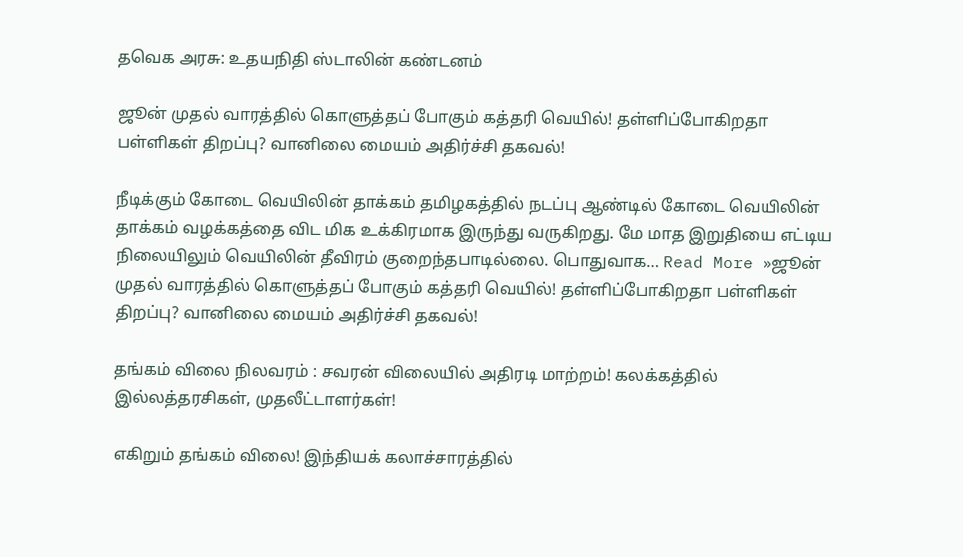தவெக அரசு: உதயநிதி ஸ்டாலின் கண்டனம்

ஜூன் முதல் வாரத்தில் கொளுத்தப் போகும் கத்தரி வெயில்! தள்ளிப்போகிறதா பள்ளிகள் திறப்பு? வானிலை மையம் அதிர்ச்சி தகவல்!

நீடிக்கும் கோடை வெயிலின் தாக்கம் தமிழகத்தில் நடப்பு ஆண்டில் கோடை வெயிலின் தாக்கம் வழக்கத்தை விட மிக உக்கிரமாக இருந்து வருகிறது. மே மாத இறுதியை எட்டிய நிலையிலும் வெயிலின் தீவிரம் குறைந்தபாடில்லை. பொதுவாக… Read More »ஜூன் முதல் வாரத்தில் கொளுத்தப் போகும் கத்தரி வெயில்! தள்ளிப்போகிறதா பள்ளிகள் திறப்பு? வானிலை மையம் அதிர்ச்சி தகவல்!

தங்கம் விலை நிலவரம் : சவரன் விலையில் அதிரடி மாற்றம்! கலக்கத்தில் இல்லத்தரசிகள், முதலீட்டாளர்கள்!

எகிறும் தங்கம் விலை! இந்தியக் கலாச்சாரத்தில்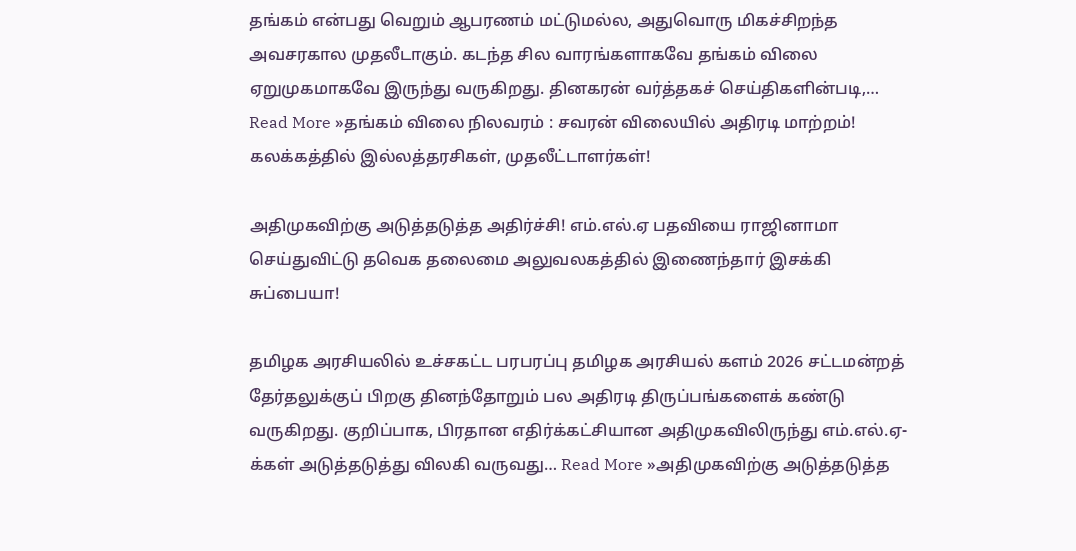தங்கம் என்பது வெறும் ஆபரணம் மட்டுமல்ல, அதுவொரு மிகச்சிறந்த அவசரகால முதலீடாகும். கடந்த சில வாரங்களாகவே தங்கம் விலை ஏறுமுகமாகவே இருந்து வருகிறது. தினகரன் வர்த்தகச் செய்திகளின்படி,… Read More »தங்கம் விலை நிலவரம் : சவரன் விலையில் அதிரடி மாற்றம்! கலக்கத்தில் இல்லத்தரசிகள், முதலீட்டாளர்கள்!

அதிமுகவிற்கு அடுத்தடுத்த அதிர்ச்சி! எம்.எல்.ஏ பதவியை ராஜினாமா செய்துவிட்டு தவெக தலைமை அலுவலகத்தில் இணைந்தார் இசக்கி சுப்பையா!

தமிழக அரசியலில் உச்சகட்ட பரபரப்பு தமிழக அரசியல் களம் 2026 சட்டமன்றத் தேர்தலுக்குப் பிறகு தினந்தோறும் பல அதிரடி திருப்பங்களைக் கண்டு வருகிறது. குறிப்பாக, பிரதான எதிர்க்கட்சியான அதிமுகவிலிருந்து எம்.எல்.ஏ-க்கள் அடுத்தடுத்து விலகி வருவது… Read More »அதிமுகவிற்கு அடுத்தடுத்த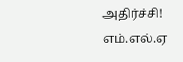அதிர்ச்சி! எம்.எல்.ஏ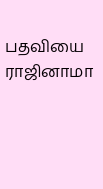பதவியை ராஜினாமா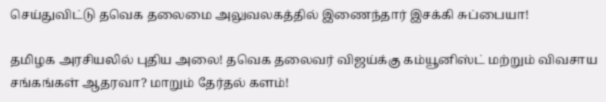செய்துவிட்டு தவெக தலைமை அலுவலகத்தில் இணைந்தார் இசக்கி சுப்பையா!

தமிழக அரசியலில் புதிய அலை! தவெக தலைவர் விஜய்க்கு கம்யூனிஸ்ட் மற்றும் விவசாய சங்கங்கள் ஆதரவா? மாறும் தேர்தல் களம்!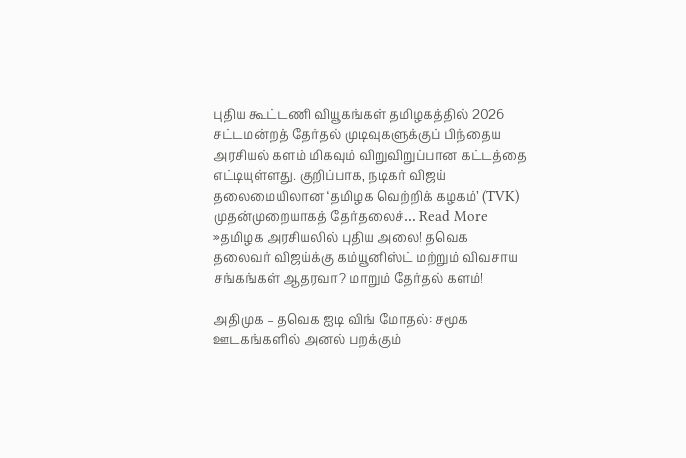புதிய கூட்டணி வியூகங்கள் தமிழகத்தில் 2026 சட்டமன்றத் தேர்தல் முடிவுகளுக்குப் பிந்தைய அரசியல் களம் மிகவும் விறுவிறுப்பான கட்டத்தை எட்டியுள்ளது. குறிப்பாக, நடிகர் விஜய் தலைமையிலான ‘தமிழக வெற்றிக் கழகம்’ (TVK) முதன்முறையாகத் தேர்தலைச்… Read More »தமிழக அரசியலில் புதிய அலை! தவெக தலைவர் விஜய்க்கு கம்யூனிஸ்ட் மற்றும் விவசாய சங்கங்கள் ஆதரவா? மாறும் தேர்தல் களம்!

அதிமுக – தவெக ஐடி விங் மோதல்: சமூக ஊடகங்களில் அனல் பறக்கும்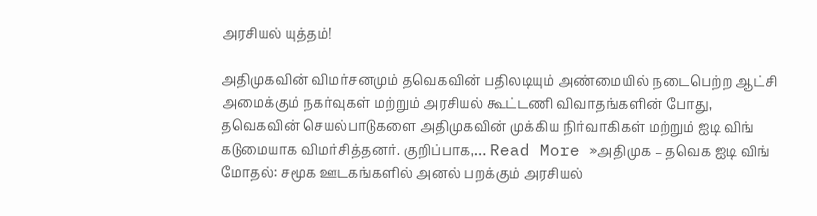அரசியல் யுத்தம்!

அதிமுகவின் விமர்சனமும் தவெகவின் பதிலடியும் அண்மையில் நடைபெற்ற ஆட்சி அமைக்கும் நகர்வுகள் மற்றும் அரசியல் கூட்டணி விவாதங்களின் போது, தவெகவின் செயல்பாடுகளை அதிமுகவின் முக்கிய நிர்வாகிகள் மற்றும் ஐடி விங் கடுமையாக விமர்சித்தனர். குறிப்பாக,… Read More »அதிமுக – தவெக ஐடி விங் மோதல்: சமூக ஊடகங்களில் அனல் பறக்கும் அரசியல்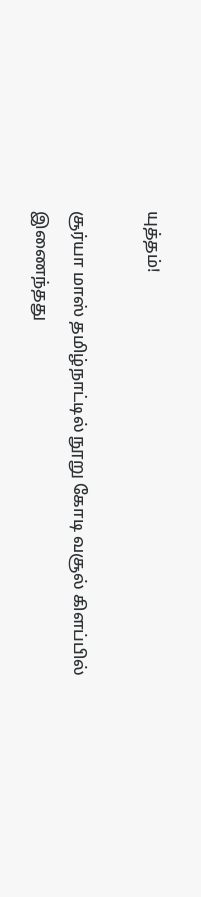யுத்தம்!

சூர்யா மாஸ் தமிழ்நாட்டில் நூறு கோடி வசூல் கிளப்பில் இணைந்தது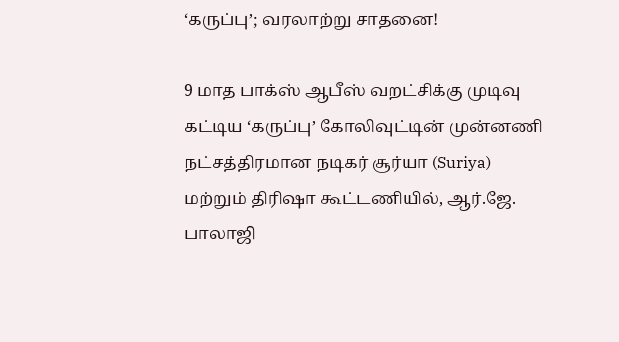‘கருப்பு’; வரலாற்று சாதனை!

9 மாத பாக்ஸ் ஆபீஸ் வறட்சிக்கு முடிவு கட்டிய ‘கருப்பு’ கோலிவுட்டின் முன்னணி நட்சத்திரமான நடிகர் சூர்யா (Suriya) மற்றும் திரிஷா கூட்டணியில், ஆர்.ஜே. பாலாஜி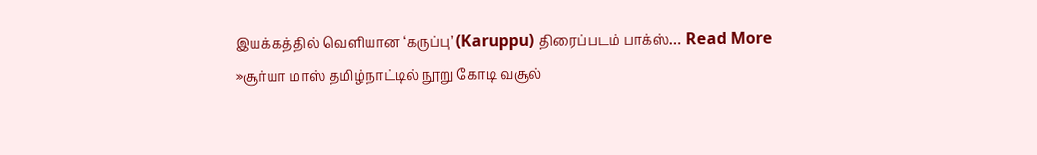இயக்கத்தில் வெளியான ‘கருப்பு’ (Karuppu) திரைப்படம் பாக்ஸ்… Read More »சூர்யா மாஸ் தமிழ்நாட்டில் நூறு கோடி வசூல்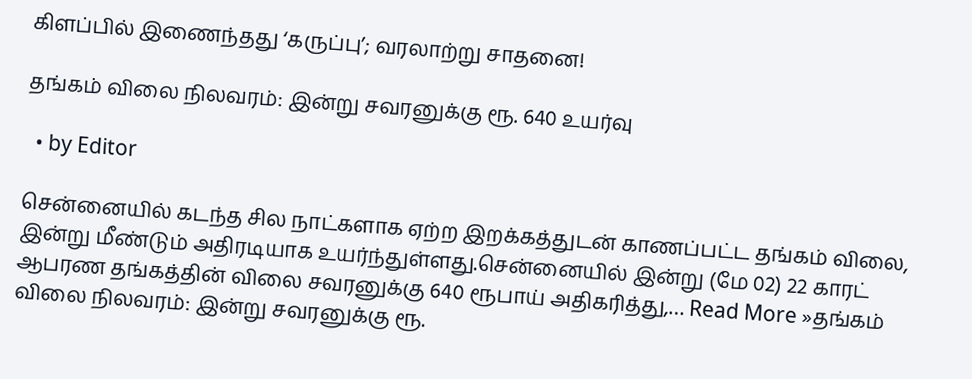கிளப்பில் இணைந்தது ‘கருப்பு’; வரலாற்று சாதனை!

தங்கம் விலை நிலவரம்: இன்று சவரனுக்கு ரூ. 640 உயர்வு

  • by Editor

சென்னையில் கடந்த சில நாட்களாக ஏற்ற இறக்கத்துடன் காணப்பட்ட தங்கம் விலை, இன்று மீண்டும் அதிரடியாக உயர்ந்துள்ளது.சென்னையில் இன்று (மே 02) 22 காரட் ஆபரண தங்கத்தின் விலை சவரனுக்கு 640 ரூபாய் அதிகரித்து,… Read More »தங்கம் விலை நிலவரம்: இன்று சவரனுக்கு ரூ.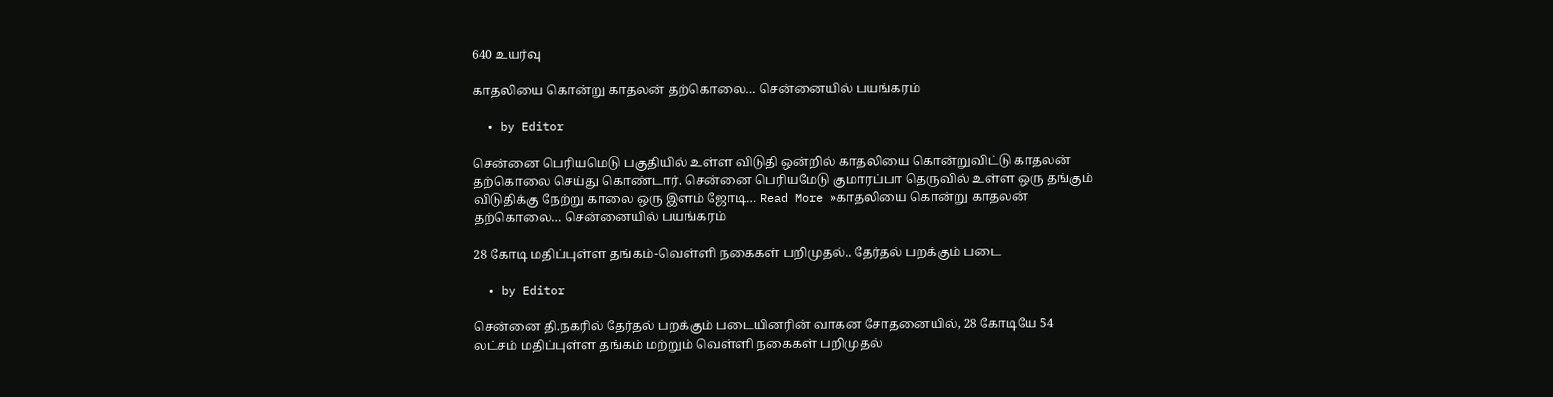640 உயர்வு

காதலியை கொன்று காதலன் தற்கொலை… சென்னையில் பயங்கரம்

  • by Editor

சென்னை பெரியமெடு பகுதியில் உள்ள விடுதி ஒன்றில் காதலியை கொன்றுவிட்டு காதலன் தற்கொலை செய்து கொண்டார். சென்னை பெரியமேடு குமாரப்பா தெருவில் உள்ள ஒரு தங்கும் விடுதிக்கு நேற்று காலை ஒரு இளம் ஜோடி… Read More »காதலியை கொன்று காதலன் தற்கொலை… சென்னையில் பயங்கரம்

28 கோடி மதிப்புள்ள தங்கம்-வெள்ளி நகைகள் பறிமுதல்.. தேர்தல் பறக்கும் படை

  • by Editor

சென்னை தி.நகரில் தேர்தல் பறக்கும் படையினரின் வாகன சோதனையில், 28 கோடியே 54 லட்சம் மதிப்புள்ள தங்கம் மற்றும் வெள்ளி நகைகள் பறிமுதல்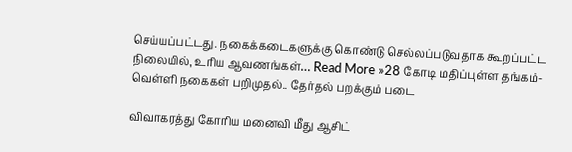செய்யப்பட்டது. நகைக்கடைகளுக்கு கொண்டு செல்லப்படுவதாக கூறப்பட்ட நிலையில், உரிய ஆவணங்கள்… Read More »28 கோடி மதிப்புள்ள தங்கம்-வெள்ளி நகைகள் பறிமுதல்.. தேர்தல் பறக்கும் படை

விவாகரத்து கோரிய மனைவி மீது ஆசிட்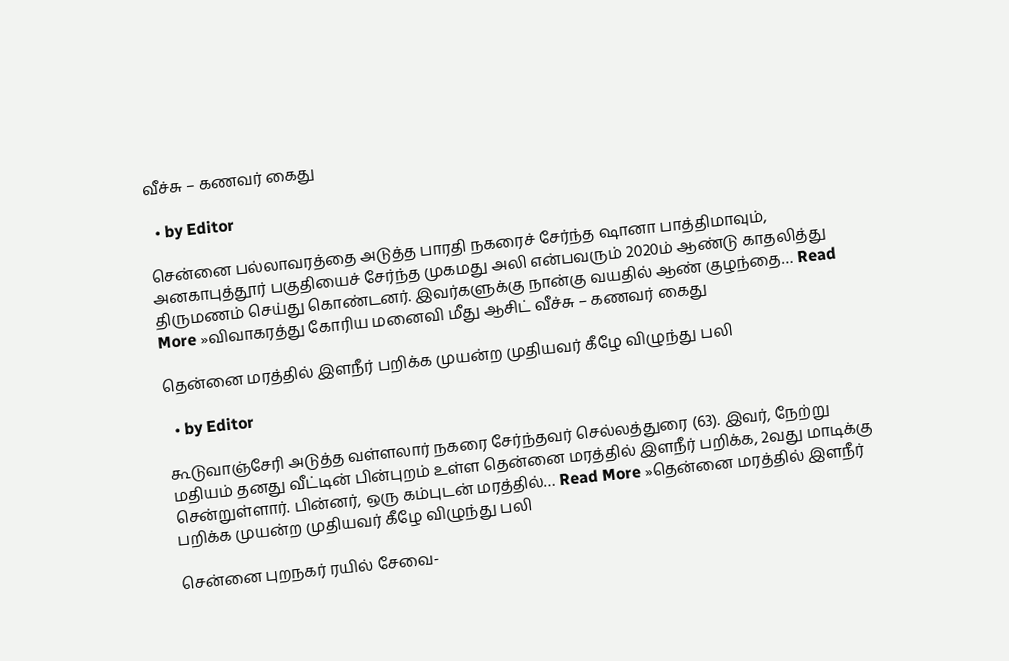வீச்சு – கணவர் கைது

  • by Editor

சென்னை பல்லாவரத்தை அடுத்த பாரதி நகரைச் சேர்ந்த ஷானா பாத்திமாவும், அனகாபுத்தூர் பகுதியைச் சேர்ந்த முகமது அலி என்பவரும் 2020ம் ஆண்டு காதலித்து திருமணம் செய்து கொண்டனர். இவர்களுக்கு நான்கு வயதில் ஆண் குழந்தை… Read More »விவாகரத்து கோரிய மனைவி மீது ஆசிட் வீச்சு – கணவர் கைது

தென்னை மரத்தில் இளநீர் பறிக்க முயன்ற முதியவர் கீழே விழுந்து பலி

  • by Editor

கூடுவாஞ்சேரி அடுத்த வள்ளலார் நகரை சேர்ந்தவர் செல்லத்துரை (63). இவர், நேற்று மதியம் தனது வீட்டின் பின்புறம் உள்ள தென்னை மரத்தில் இளநீர் பறிக்க, 2வது மாடிக்கு சென்றுள்ளார். பின்னர், ஒரு கம்புடன் மரத்தில்… Read More »தென்னை மரத்தில் இளநீர் பறிக்க முயன்ற முதியவர் கீழே விழுந்து பலி

சென்னை புறநகர் ரயில் சேவை-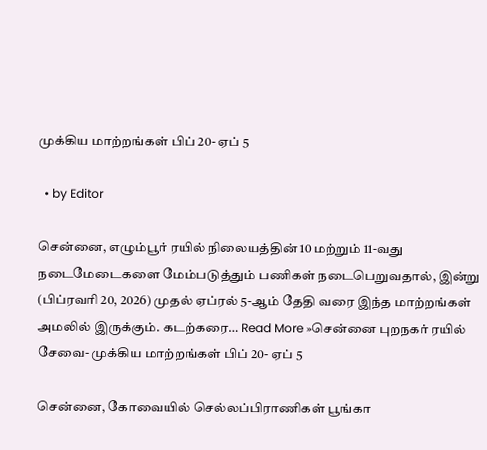முக்கிய மாற்றங்கள் பிப் 20- ஏப் 5

  • by Editor

சென்னை, எழும்பூர் ரயில் நிலையத்தின் 10 மற்றும் 11-வது நடைமேடைகளை மேம்படுத்தும் பணிகள் நடைபெறுவதால், இன்று (பிப்ரவரி 20, 2026) முதல் ஏப்ரல் 5-ஆம் தேதி வரை இந்த மாற்றங்கள் அமலில் இருக்கும். கடற்கரை… Read More »சென்னை புறநகர் ரயில் சேவை- முக்கிய மாற்றங்கள் பிப் 20- ஏப் 5

சென்னை, கோவையில் செல்லப்பிராணிகள் பூங்கா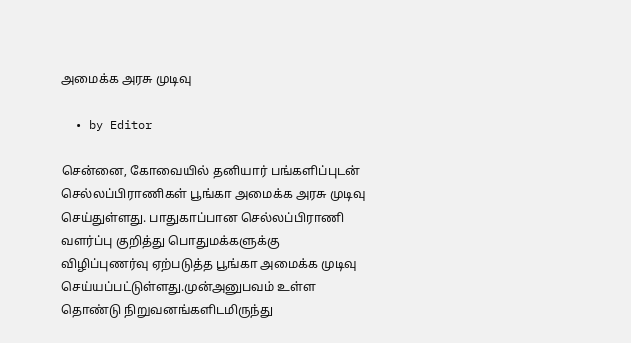அமைக்க அரசு முடிவு

  • by Editor

சென்னை, கோவையில் தனியார் பங்களிப்புடன் செல்லப்பிராணிகள் பூங்கா அமைக்க அரசு முடிவு செய்துள்ளது. பாதுகாப்பான செல்லப்பிராணி வளர்ப்பு குறித்து பொதுமக்களுக்கு விழிப்புணர்வு ஏற்படுத்த பூங்கா அமைக்க முடிவு செய்யப்பட்டுள்ளது.முன்அனுபவம் உள்ள தொண்டு நிறுவனங்களிடமிருந்து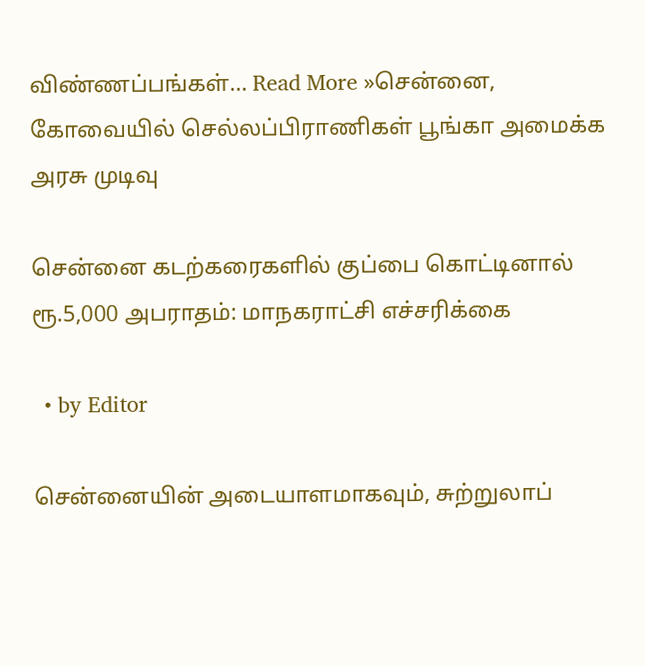விண்ணப்பங்கள்… Read More »சென்னை, கோவையில் செல்லப்பிராணிகள் பூங்கா அமைக்க அரசு முடிவு

சென்னை கடற்கரைகளில் குப்பை கொட்டினால் ரூ.5,000 அபராதம்: மாநகராட்சி எச்சரிக்கை

  • by Editor

சென்னையின் அடையாளமாகவும், சுற்றுலாப்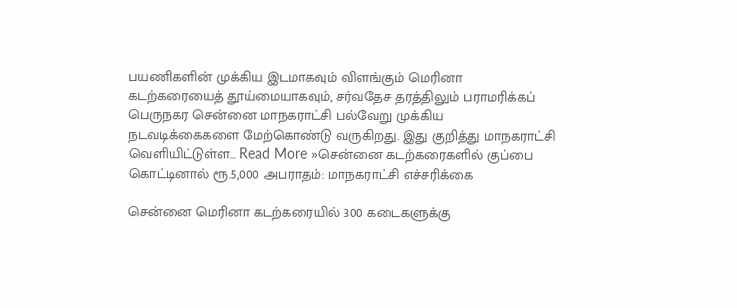பயணிகளின் முக்கிய இடமாகவும் விளங்கும் மெரினா கடற்கரையைத் தூய்மையாகவும், சர்வதேச தரத்திலும் பராமரிக்கப் பெருநகர சென்னை மாநகராட்சி பல்வேறு முக்கிய நடவடிக்கைகளை மேற்கொண்டு வருகிறது. இது குறித்து மாநகராட்சி வெளியிட்டுள்ள… Read More »சென்னை கடற்கரைகளில் குப்பை கொட்டினால் ரூ.5,000 அபராதம்: மாநகராட்சி எச்சரிக்கை

சென்னை மெரினா கடற்கரையில் 300 கடைகளுக்கு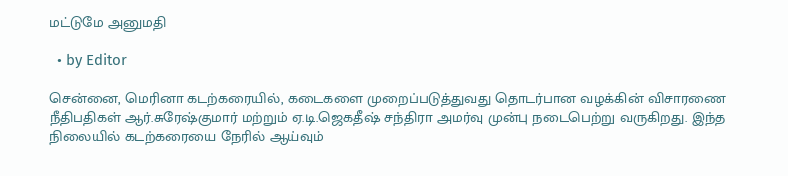மட்டுமே அனுமதி

  • by Editor

சென்னை, மெரினா கடற்கரையில், கடைகளை முறைப்படுத்துவது தொடர்பான வழக்கின் விசாரணை நீதிபதிகள் ஆர்.சுரேஷ்குமார் மற்றும் ஏ.டி.ஜெகதீஷ் சந்திரா அமர்வு முன்பு நடைபெற்று வருகிறது. இந்த நிலையில் கடற்கரையை நேரில் ஆய்வும்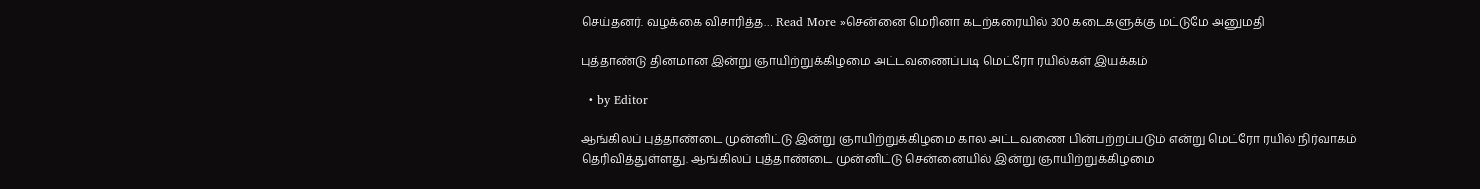செய்தனர். வழக்கை விசாரித்த… Read More »சென்னை மெரினா கடற்கரையில் 300 கடைகளுக்கு மட்டுமே அனுமதி

புத்தாண்டு தினமான இன்று ஞாயிற்றுக்கிழமை அட்டவணைப்படி மெட்ரோ ரயில்கள் இயக்கம்

  • by Editor

ஆங்கிலப் புத்தாண்டை முன்னிட்டு இன்று ஞாயிற்றுக்கிழமை கால அட்டவணை பின்பற்றப்படும் என்று மெட்ரோ ரயில் நிர்வாகம் தெரிவித்துள்ளது. ஆங்கிலப் புத்தாண்டை முன்னிட்டு சென்னையில் இன்று ஞாயிற்றுக்கிழமை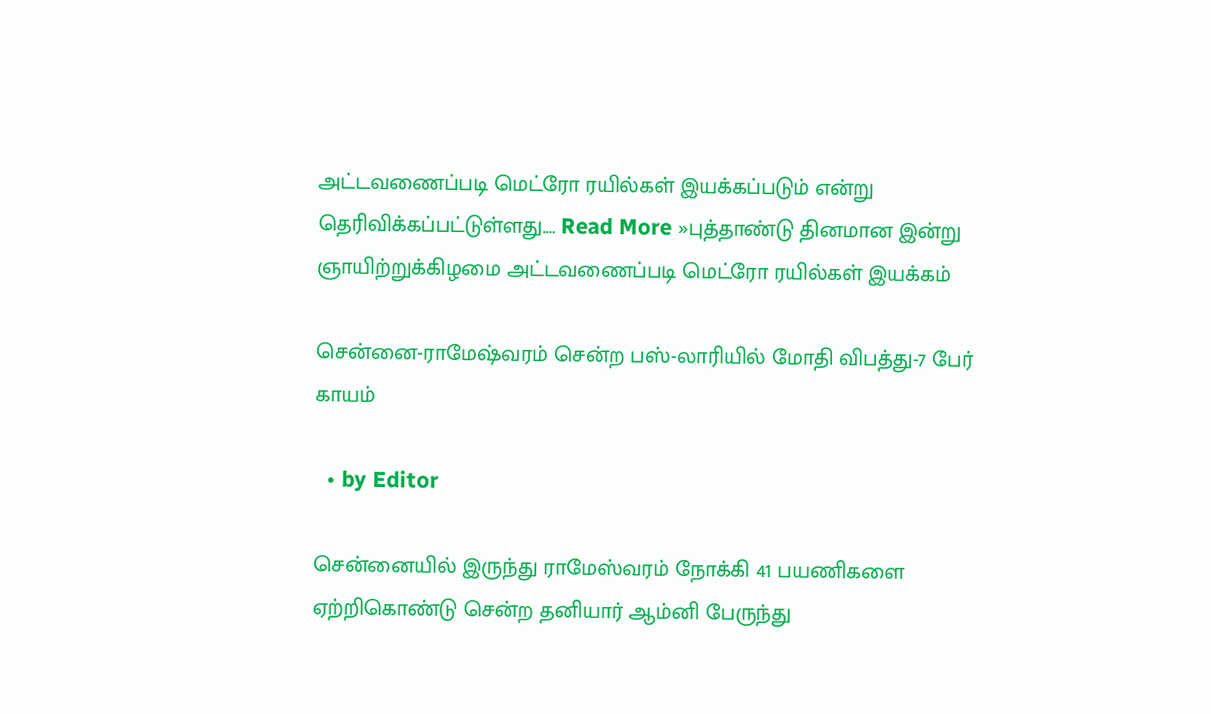அட்டவணைப்படி மெட்ரோ ரயில்கள் இயக்கப்படும் என்று தெரிவிக்கப்பட்டுள்ளது.… Read More »புத்தாண்டு தினமான இன்று ஞாயிற்றுக்கிழமை அட்டவணைப்படி மெட்ரோ ரயில்கள் இயக்கம்

சென்னை-ராமேஷ்வரம் சென்ற பஸ்-லாரியில் மோதி விபத்து-7 பேர் காயம்

  • by Editor

சென்னையில் இருந்து ராமேஸ்வரம் நோக்கி 41 பயணிகளை ஏற்றிகொண்டு சென்ற தனியார் ஆம்னி பேருந்து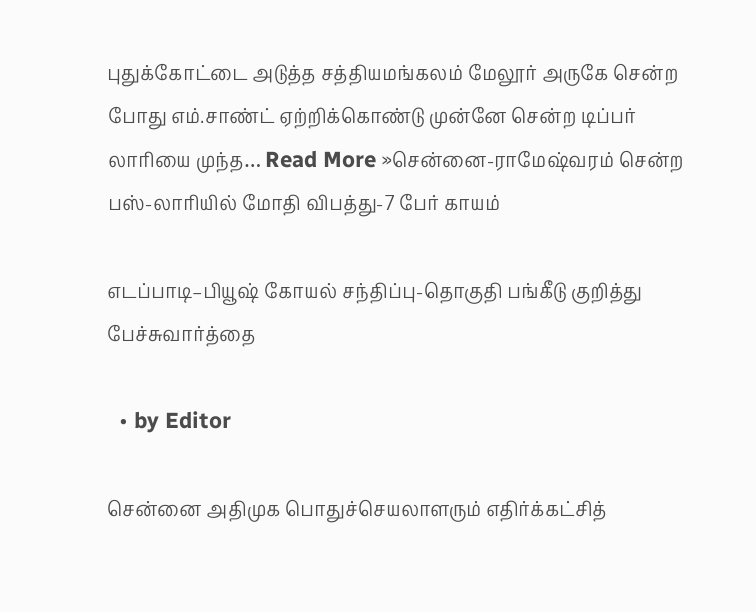புதுக்கோட்டை அடுத்த சத்தியமங்கலம் மேலூர் அருகே சென்ற போது எம்.சாண்ட் ஏற்றிக்கொண்டு முன்னே சென்ற டிப்பர் லாரியை முந்த… Read More »சென்னை-ராமேஷ்வரம் சென்ற பஸ்-லாரியில் மோதி விபத்து-7 பேர் காயம்

எடப்பாடி–பியூஷ் கோயல் சந்திப்பு-தொகுதி பங்கீடு குறித்து பேச்சுவார்த்தை

  • by Editor

சென்னை அதிமுக பொதுச்செயலாளரும் எதிர்க்கட்சித்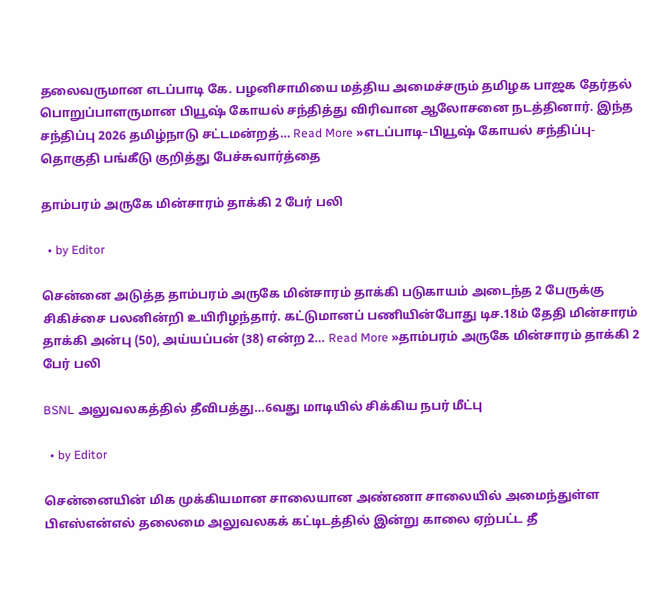தலைவருமான எடப்பாடி கே. பழனிசாமியை மத்திய அமைச்சரும் தமிழக பாஜக தேர்தல் பொறுப்பாளருமான பியூஷ் கோயல் சந்தித்து விரிவான ஆலோசனை நடத்தினார். இந்த சந்திப்பு 2026 தமிழ்நாடு சட்டமன்றத்… Read More »எடப்பாடி–பியூஷ் கோயல் சந்திப்பு-தொகுதி பங்கீடு குறித்து பேச்சுவார்த்தை

தாம்பரம் அருகே மின்சாரம் தாக்கி 2 பேர் பலி

  • by Editor

சென்னை அடுத்த தாம்பரம் அருகே மின்சாரம் தாக்கி படுகாயம் அடைந்த 2 பேருக்கு சிகிச்சை பலனின்றி உயிரிழந்தார். கட்டுமானப் பணியின்போது டிச.18ம் தேதி மின்சாரம் தாக்கி அன்பு (50), அய்யப்பன் (38) என்ற 2… Read More »தாம்பரம் அருகே மின்சாரம் தாக்கி 2 பேர் பலி

BSNL அலுவலகத்தில் தீவிபத்து…6வது மாடியில் சிக்கிய நபர் மீட்பு

  • by Editor

சென்னையின் மிக முக்கியமான சாலையான அண்ணா சாலையில் அமைந்துள்ள பிஎஸ்என்எல் தலைமை அலுவலகக் கட்டிடத்தில் இன்று காலை ஏற்பட்ட தீ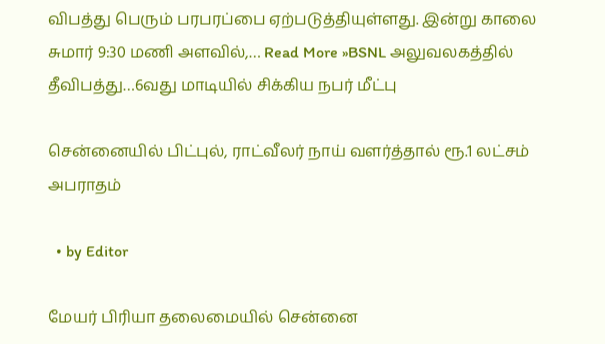விபத்து பெரும் பரபரப்பை ஏற்படுத்தியுள்ளது. இன்று காலை சுமார் 9:30 மணி அளவில்,… Read More »BSNL அலுவலகத்தில் தீவிபத்து…6வது மாடியில் சிக்கிய நபர் மீட்பு

சென்னையில் பிட்புல், ராட்வீலர் நாய் வளர்த்தால் ரூ.1 லட்சம் அபராதம்

  • by Editor

மேயர் பிரியா தலைமையில் சென்னை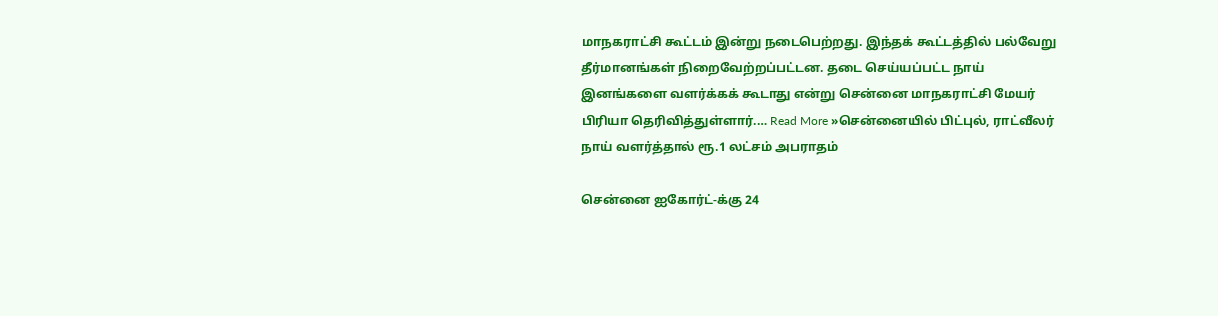மாநகராட்சி கூட்டம் இன்று நடைபெற்றது. இந்தக் கூட்டத்தில் பல்வேறு தீர்மானங்கள் நிறைவேற்றப்பட்டன. தடை செய்யப்பட்ட நாய் இனங்களை வளர்க்கக் கூடாது என்று சென்னை மாநகராட்சி மேயர் பிரியா தெரிவித்துள்ளார்.… Read More »சென்னையில் பிட்புல், ராட்வீலர் நாய் வளர்த்தால் ரூ.1 லட்சம் அபராதம்

சென்னை ஐகோர்ட்-க்கு 24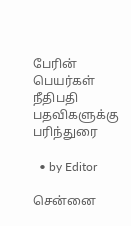பேரின் பெயர்கள் நீதிபதி பதவிகளுக்கு பரிந்துரை

  • by Editor

சென்னை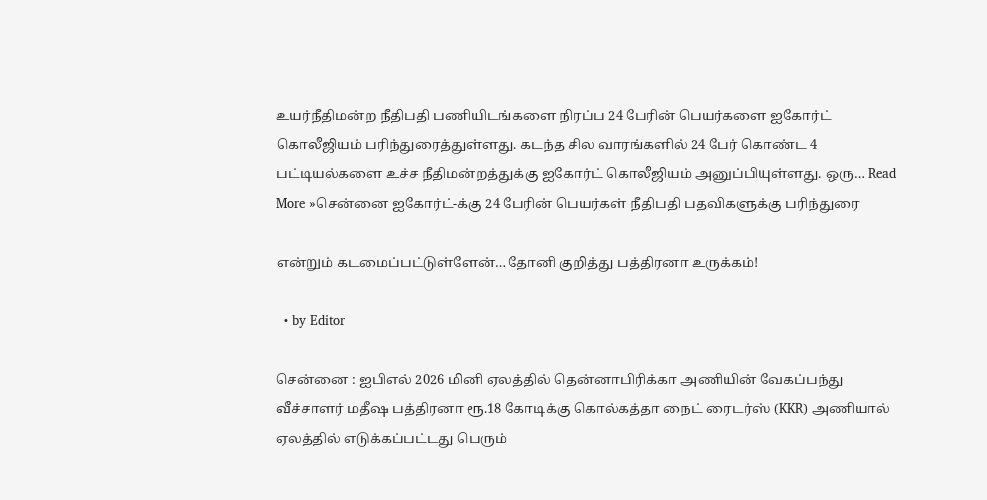உயர்நீதிமன்ற நீதிபதி பணியிடங்களை நிரப்ப 24 பேரின் பெயர்களை ஐகோர்ட் கொலீஜியம் பரிந்துரைத்துள்ளது. கடந்த சில வாரங்களில் 24 பேர் கொண்ட 4 பட்டியல்களை உச்ச நீதிமன்றத்துக்கு ஐகோர்ட் கொலீஜியம் அனுப்பியுள்ளது. ஒரு… Read More »சென்னை ஐகோர்ட்-க்கு 24 பேரின் பெயர்கள் நீதிபதி பதவிகளுக்கு பரிந்துரை

என்றும் கடமைப்பட்டுள்ளேன்…தோனி குறித்து பத்திரனா உருக்கம்!

  • by Editor

சென்னை : ஐபிஎல் 2026 மினி ஏலத்தில் தென்னாபிரிக்கா அணியின் வேகப்பந்து வீச்சாளர் மதீஷ பத்திரனா ரூ.18 கோடிக்கு கொல்கத்தா நைட் ரைடர்ஸ் (KKR) அணியால் ஏலத்தில் எடுக்கப்பட்டது பெரும்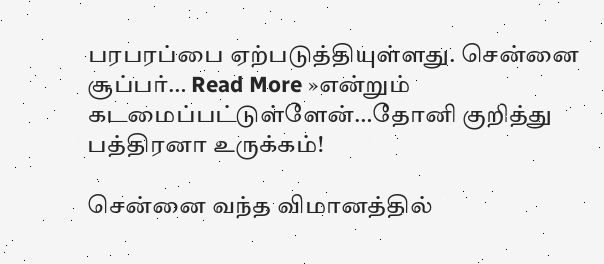பரபரப்பை ஏற்படுத்தியுள்ளது. சென்னை சூப்பர்… Read More »என்றும் கடமைப்பட்டுள்ளேன்…தோனி குறித்து பத்திரனா உருக்கம்!

சென்னை வந்த விமானத்தில்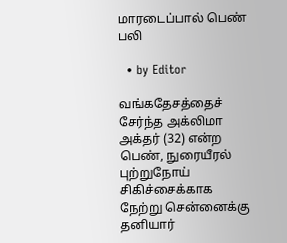மாரடைப்பால் பெண் பலி

  • by Editor

வங்கதேசத்தைச் சேர்ந்த அக்லிமா அக்தர் (32) என்ற பெண், நுரையீரல் புற்றுநோய் சிகிச்சைக்காக நேற்று சென்னைக்கு தனியார்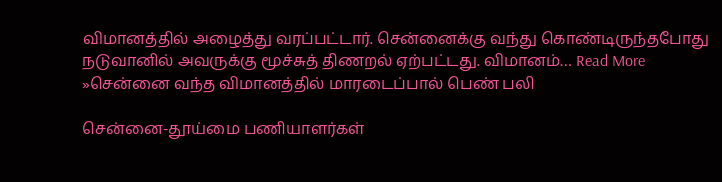விமானத்தில் அழைத்து வரப்பட்டார். சென்னைக்கு வந்து கொண்டிருந்தபோது நடுவானில் அவருக்கு மூச்சுத் திணறல் ஏற்பட்டது. விமானம்… Read More »சென்னை வந்த விமானத்தில் மாரடைப்பால் பெண் பலி

சென்னை-தூய்மை பணியாளர்கள்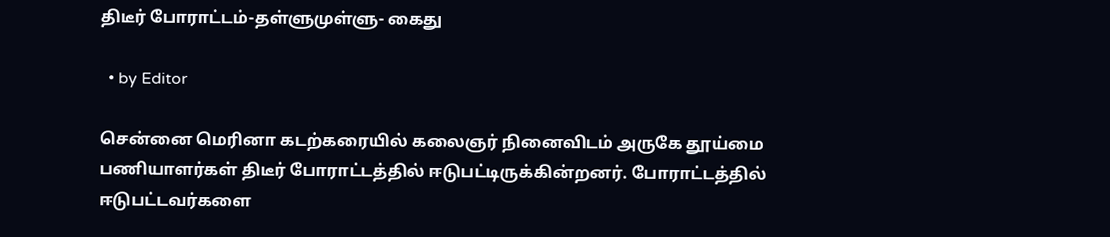திடீர் போராட்டம்-தள்ளுமுள்ளு- கைது

  • by Editor

சென்னை மெரினா கடற்கரையில் கலைஞர் நினைவிடம் அருகே தூய்மை பணியாளர்கள் திடீர் போராட்டத்தில் ஈடுபட்டிருக்கின்றனர். போராட்டத்தில் ஈடுபட்டவர்களை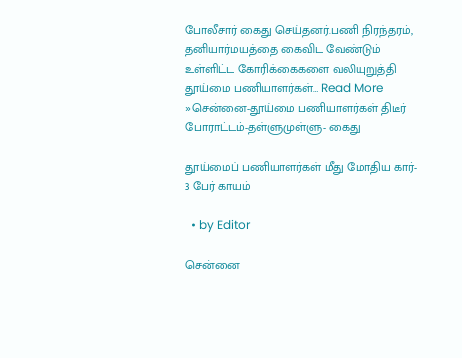போலீசார் கைது செய்தனர்.பணி நிரந்தரம், தனியார்மயத்தை கைவிட வேண்டும் உள்ளிட்ட கோரிக்கைகளை வலியுறுத்தி தூய்மை பணியாளர்கள்… Read More »சென்னை-தூய்மை பணியாளர்கள் திடீர் போராட்டம்-தள்ளுமுள்ளு- கைது

தூய்மைப் பணியாளர்கள் மீது மோதிய கார்- 3 பேர் காயம்

  • by Editor

சென்னை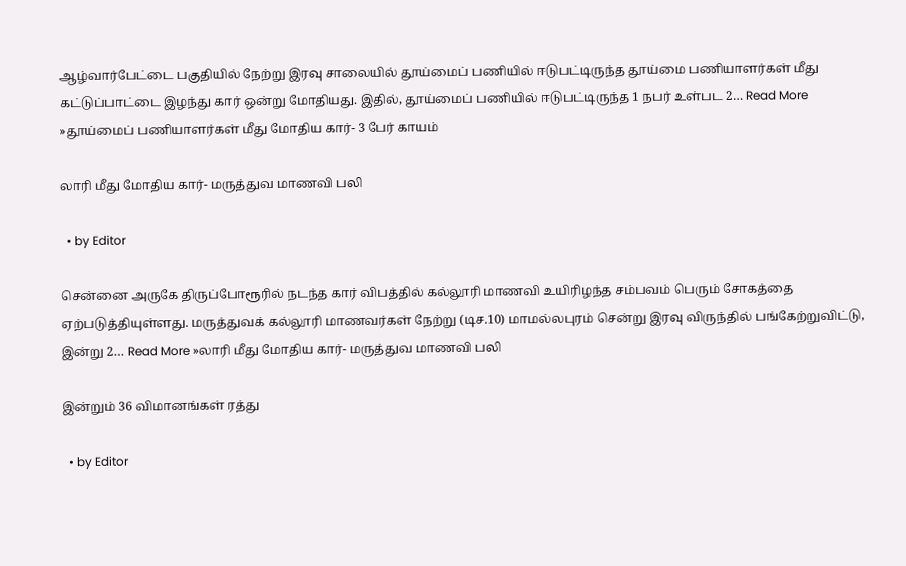ஆழ்வார்பேட்டை பகுதியில் நேற்று இரவு சாலையில் தூய்மைப் பணியில் ஈடுபட்டிருந்த தூய்மை பணியாளர்கள் மீது கட்டுப்பாட்டை இழந்து கார் ஒன்று மோதியது. இதில், தூய்மைப் பணியில் ஈடுபட்டிருந்த 1 நபர் உள்பட 2… Read More »தூய்மைப் பணியாளர்கள் மீது மோதிய கார்- 3 பேர் காயம்

லாரி மீது மோதிய கார்- மருத்துவ மாணவி பலி

  • by Editor

சென்னை அருகே திருப்போரூரில் நடந்த கார் விபத்தில் கல்லூரி மாணவி உயிரிழந்த சம்பவம் பெரும் சோகத்தை ஏற்படுத்தியுள்ளது. மருத்துவக் கல்லூரி மாணவர்கள் நேற்று (டிச.10) மாமல்லபுரம் சென்று இரவு விருந்தில் பங்கேற்றுவிட்டு, இன்று 2… Read More »லாரி மீது மோதிய கார்- மருத்துவ மாணவி பலி

இன்றும் 36 விமானங்கள் ரத்து

  • by Editor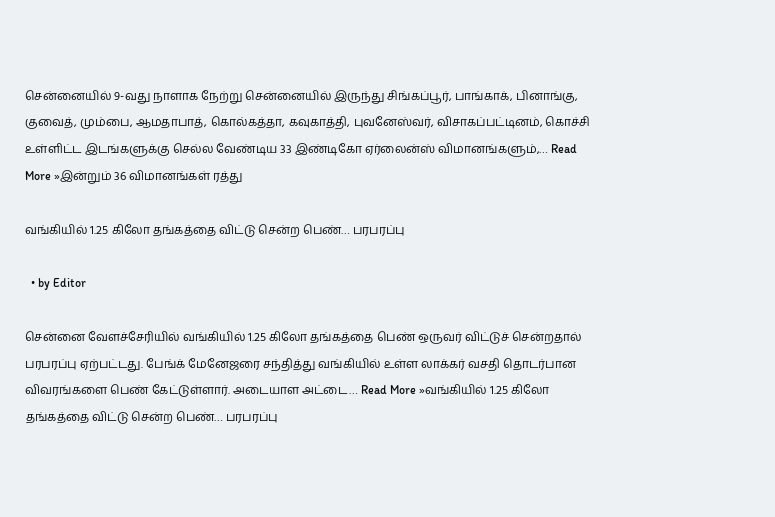சென்னையில் 9-வது நாளாக நேற்று சென்னையில் இருந்து சிங்கப்பூர், பாங்காக், பினாங்கு, குவைத், மும்பை, ஆமதாபாத், கொல்கத்தா, கவுகாத்தி, புவனேஸ்வர், விசாகப்பட்டினம், கொச்சி உள்ளிட்ட இடங்களுக்கு செல்ல வேண்டிய 33 இண்டிகோ ஏர்லைன்ஸ் விமானங்களும்,… Read More »இன்றும் 36 விமானங்கள் ரத்து

வங்கியில் 1.25 கிலோ தங்கத்தை விட்டு சென்ற பெண்… பரபரப்பு

  • by Editor

சென்னை வேளச்சேரியில் வங்கியில் 1.25 கிலோ தங்கத்தை பெண் ஒருவர் விட்டுச் சென்றதால் பரபரப்பு ஏற்பட்டது. பேங்க் மேனேஜரை சந்தித்து வங்கியில் உள்ள லாக்கர் வசதி தொடர்பான விவரங்களை பெண் கேட்டுள்ளார். அடையாள அட்டை… Read More »வங்கியில் 1.25 கிலோ தங்கத்தை விட்டு சென்ற பெண்… பரபரப்பு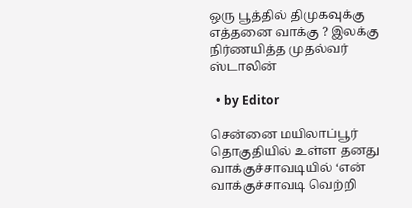ஒரு பூத்தில் திமுகவுக்கு எத்தனை வாக்கு ? இலக்கு நிர்ணயித்த முதல்வர் ஸ்டாலின்

  • by Editor

சென்னை மயிலாப்பூர் தொகுதியில் உள்ள தனது வாக்குச்சாவடியில் ‘என் வாக்குச்சாவடி வெற்றி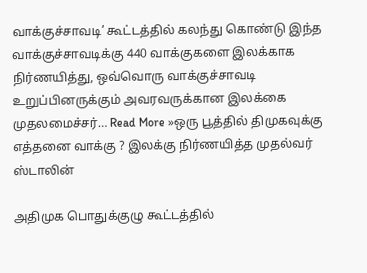வாக்குச்சாவடி’ கூட்டத்தில் கலந்து கொண்டு இந்த வாக்குச்சாவடிக்கு 440 வாக்குகளை இலக்காக நிர்ணயித்து, ஒவ்வொரு வாக்குச்சாவடி உறுப்பினருக்கும் அவரவருக்கான இலக்கை முதலமைச்சர்… Read More »ஒரு பூத்தில் திமுகவுக்கு எத்தனை வாக்கு ? இலக்கு நிர்ணயித்த முதல்வர் ஸ்டாலின்

அதிமுக பொதுக்குழு கூட்டத்தில்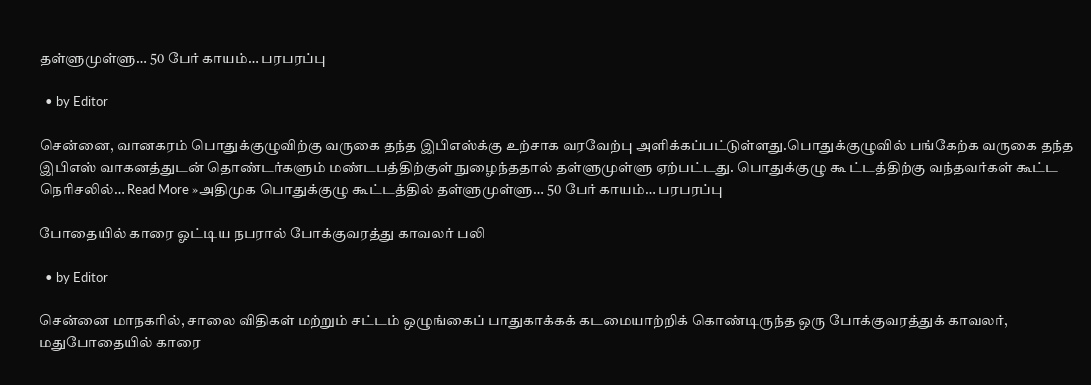தள்ளுமுள்ளு… 50 பேர் காயம்… பரபரப்பு

  • by Editor

சென்னை, வானகரம் பொதுக்குழுவிற்கு வருகை தந்த இபிஎஸ்க்கு உற்சாக வரவேற்பு அளிக்கப்பட்டுள்ளது.பொதுக்குழுவில் பங்கேற்க வருகை தந்த இபிஎஸ் வாகனத்துடன் தொண்டர்களும் மண்டபத்திற்குள் நுழைந்ததால் தள்ளுமுள்ளு ஏற்பட்டது. பொதுக்குழு கூ ட்டத்திற்கு வந்தவர்கள் கூட்ட நெரிசலில்… Read More »அதிமுக பொதுக்குழு கூட்டத்தில் தள்ளுமுள்ளு… 50 பேர் காயம்… பரபரப்பு

போதையில் காரை ஓட்டிய நபரால் போக்குவரத்து காவலர் பலி

  • by Editor

சென்னை மாநகரில், சாலை விதிகள் மற்றும் சட்டம் ஒழுங்கைப் பாதுகாக்கக் கடமையாற்றிக் கொண்டிருந்த ஒரு போக்குவரத்துக் காவலர், மதுபோதையில் காரை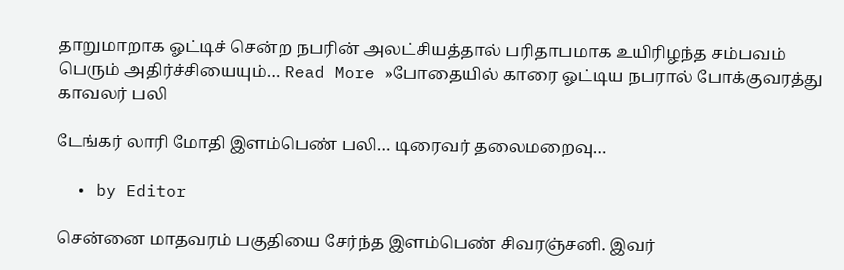தாறுமாறாக ஓட்டிச் சென்ற நபரின் அலட்சியத்தால் பரிதாபமாக உயிரிழந்த சம்பவம் பெரும் அதிர்ச்சியையும்… Read More »போதையில் காரை ஓட்டிய நபரால் போக்குவரத்து காவலர் பலி

டேங்கர் லாரி மோதி இளம்பெண் பலி… டிரைவர் தலைமறைவு…

  • by Editor

சென்னை மாதவரம் பகுதியை சேர்ந்த இளம்பெண் சிவரஞ்சனி. இவர்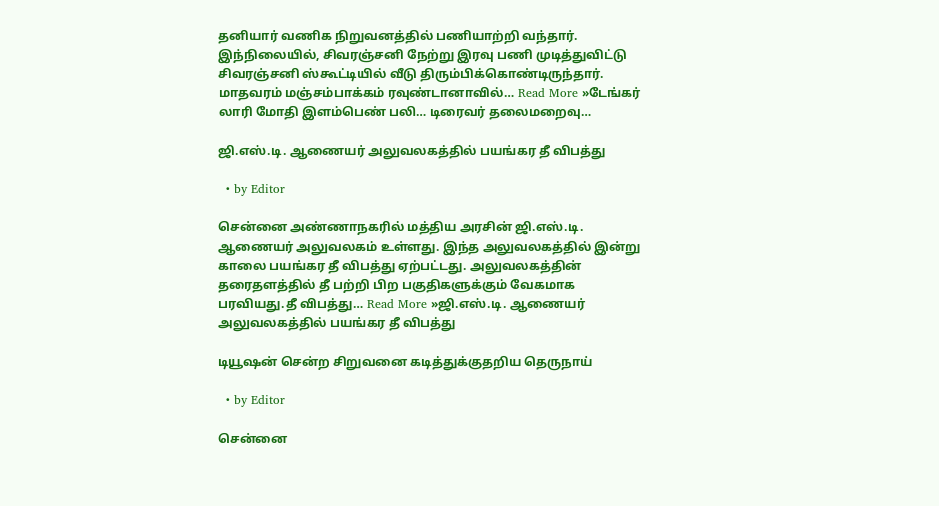தனியார் வணிக நிறுவனத்தில் பணியாற்றி வந்தார். இந்நிலையில், சிவரஞ்சனி நேற்று இரவு பணி முடித்துவிட்டு சிவரஞ்சனி ஸ்கூட்டியில் வீடு திரும்பிக்கொண்டிருந்தார். மாதவரம் மஞ்சம்பாக்கம் ரவுண்டானாவில்… Read More »டேங்கர் லாரி மோதி இளம்பெண் பலி… டிரைவர் தலைமறைவு…

ஜி.எஸ்.டி. ஆணையர் அலுவலகத்தில் பயங்கர தீ விபத்து

  • by Editor

சென்னை அண்ணாநகரில் மத்திய அரசின் ஜி.எஸ்.டி. ஆணையர் அலுவலகம் உள்ளது. இந்த அலுவலகத்தில் இன்று காலை பயங்கர தீ விபத்து ஏற்பட்டது. அலுவலகத்தின் தரைதளத்தில் தீ பற்றி பிற பகுதிகளுக்கும் வேகமாக பரவியது.தீ விபத்து… Read More »ஜி.எஸ்.டி. ஆணையர் அலுவலகத்தில் பயங்கர தீ விபத்து

டியூஷன் சென்ற சிறுவனை கடித்துக்குதறிய தெருநாய்

  • by Editor

சென்னை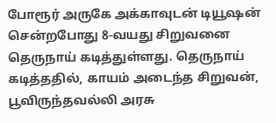போரூர் அருகே அக்காவுடன் டியூஷன் சென்றபோது 8-வயது சிறுவனை தெருநாய் கடித்துள்ளது. தெருநாய் கடித்ததில், காயம் அடைந்த சிறுவன், பூவிருந்தவல்லி அரசு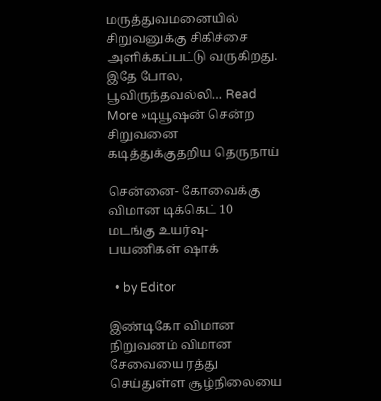மருத்துவமனையில் சிறுவனுக்கு சிகிச்சை அளிக்கப்பட்டு வருகிறது. இதே போல, பூவிருந்தவல்லி… Read More »டியூஷன் சென்ற சிறுவனை கடித்துக்குதறிய தெருநாய்

சென்னை- கோவைக்கு விமான டிக்கெட் 10 மடங்கு உயர்வு- பயணிகள் ஷாக்

  • by Editor

இண்டிகோ விமான நிறுவனம் விமான சேவையை ரத்து செய்துள்ள சூழ்நிலையை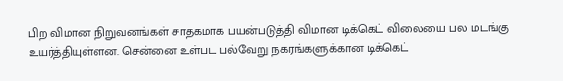பிற விமான நிறுவனங்கள் சாதகமாக பயன்படுத்தி விமான டிக்கெட் விலையை பல மடங்கு உயர்த்தியுள்ளன. சென்னை உள்பட பல்வேறு நகரங்களுக்கான டிக்கெட்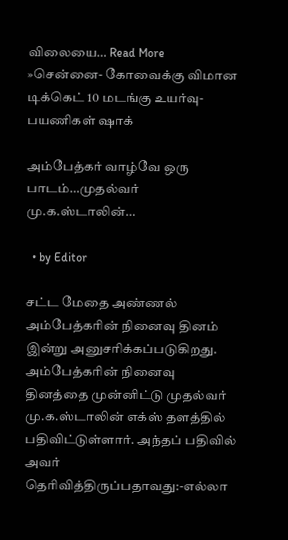விலையை… Read More »சென்னை- கோவைக்கு விமான டிக்கெட் 10 மடங்கு உயர்வு- பயணிகள் ஷாக்

அம்பேத்கர் வாழ்வே ஒரு பாடம்…முதல்வர் மு.க.ஸ்டாலின்…

  • by Editor

சட்ட மேதை அண்ணல் அம்பேத்கரின் நினைவு தினம் இன்று அனுசரிக்கப்படுகிறது. அம்பேத்கரின் நினைவு தினத்தை முன்னிட்டு முதல்வர் மு.க.ஸ்டாலின் எக்ஸ் தளத்தில் பதிவிட்டுள்ளார். அந்தப் பதிவில் அவர் தெரிவித்திருப்பதாவது:-எல்லா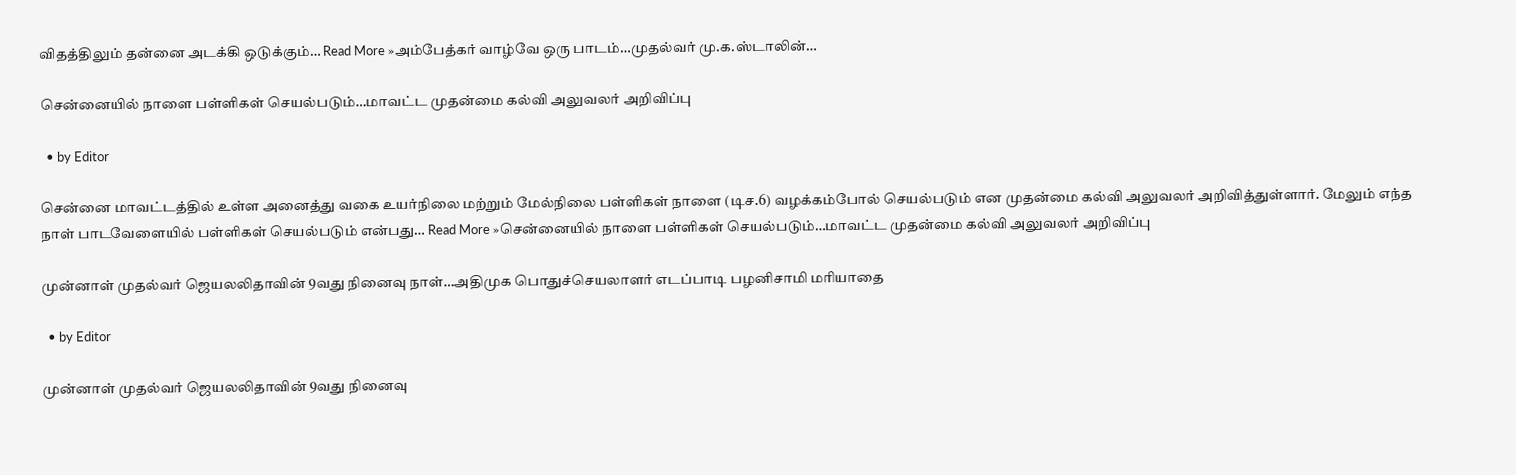விதத்திலும் தன்னை அடக்கி ஒடுக்கும்… Read More »அம்பேத்கர் வாழ்வே ஒரு பாடம்…முதல்வர் மு.க.ஸ்டாலின்…

சென்னையில் நாளை பள்ளிகள் செயல்படும்…மாவட்ட முதன்மை கல்வி அலுவலர் அறிவிப்பு

  • by Editor

சென்னை மாவட்டத்தில் உள்ள அனைத்து வகை உயர்நிலை மற்றும் மேல்நிலை பள்ளிகள் நாளை (டிச.6) வழக்கம்போல் செயல்படும் என முதன்மை கல்வி அலுவலர் அறிவித்துள்ளார். மேலும் எந்த நாள் பாடவேளையில் பள்ளிகள் செயல்படும் என்பது… Read More »சென்னையில் நாளை பள்ளிகள் செயல்படும்…மாவட்ட முதன்மை கல்வி அலுவலர் அறிவிப்பு

முன்னாள் முதல்வர் ஜெயலலிதாவின் 9வது நினைவு நாள்…அதிமுக பொதுச்செயலாளர் எடப்பாடி பழனிசாமி மரியாதை

  • by Editor

முன்னாள் முதல்வர் ஜெயலலிதாவின் 9வது நினைவு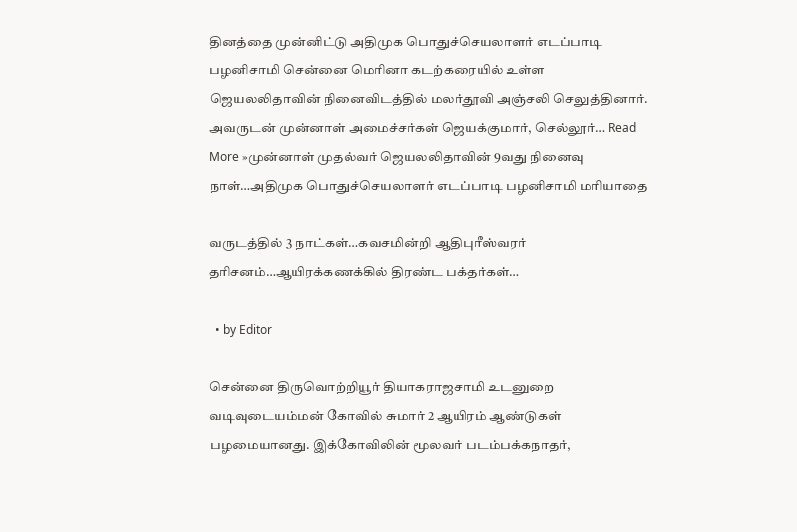தினத்தை முன்னிட்டு அதிமுக பொதுச்செயலாளர் எடப்பாடி பழனிசாமி சென்னை மெரினா கடற்கரையில் உள்ள ஜெயலலிதாவின் நினைவிடத்தில் மலர்தூவி அஞ்சலி செலுத்தினார். அவருடன் முன்னாள் அமைச்சர்கள் ஜெயக்குமார், செல்லூர்… Read More »முன்னாள் முதல்வர் ஜெயலலிதாவின் 9வது நினைவு நாள்…அதிமுக பொதுச்செயலாளர் எடப்பாடி பழனிசாமி மரியாதை

வருடத்தில் 3 நாட்கள்…கவசமின்றி ஆதிபுரீஸ்வரர் தரிசனம்…ஆயிரக்கணக்கில் திரண்ட பக்தர்கள்…

  • by Editor

சென்னை திருவொற்றியூர் தியாகராஜசாமி உடனுறை வடிவுடையம்மன் கோவில் சுமார் 2 ஆயிரம் ஆண்டுகள் பழமையானது. இக்கோவிலின் மூலவர் படம்பக்கநாதர்,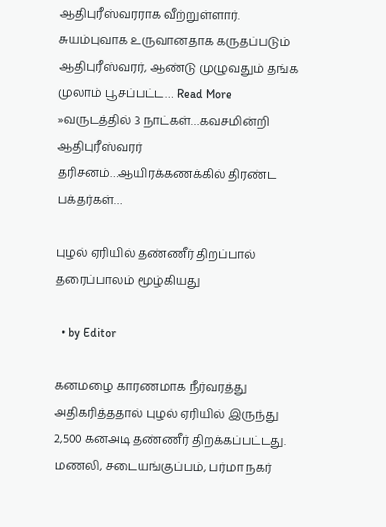ஆதிபுரீஸ்வரராக வீற்றுள்ளார். சுயம்புவாக உருவானதாக கருதப்படும் ஆதிபுரீஸ்வரர், ஆண்டு முழுவதும் தங்க முலாம் பூசப்பட்ட… Read More »வருடத்தில் 3 நாட்கள்…கவசமின்றி ஆதிபுரீஸ்வரர் தரிசனம்…ஆயிரக்கணக்கில் திரண்ட பக்தர்கள்…

புழல் ஏரியில் தண்ணீர் திறப்பால் தரைப்பாலம் மூழ்கியது

  • by Editor

கனமழை காரணமாக நீர்வரத்து அதிகரித்ததால் புழல் ஏரியில் இருந்து 2,500 கனஅடி தண்ணீர் திறக்கப்பட்டது. மணலி, சடையங்குப்பம், பர்மா நகர்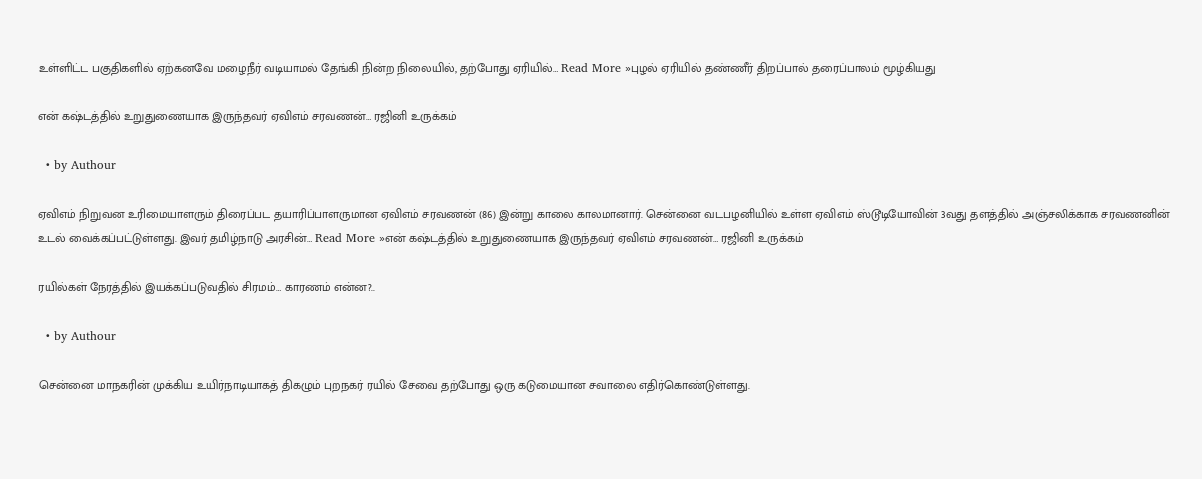உள்ளிட்ட பகுதிகளில் ஏற்கனவே மழைநீர் வடியாமல் தேங்கி நின்ற நிலையில், தற்போது ஏரியில்… Read More »புழல் ஏரியில் தண்ணீர் திறப்பால் தரைப்பாலம் மூழ்கியது

என் கஷ்டத்தில் உறுதுணையாக இருந்தவர் ஏவிஎம் சரவணன்… ரஜினி உருக்கம்

  • by Authour

ஏவிஎம் நிறுவன உரிமையாளரும் திரைப்பட தயாரிப்பாளருமான ஏவிஎம் சரவணன் (86) இன்று காலை காலமானார். சென்னை வடபழனியில் உள்ள ஏவிஎம் ஸ்டூடியோவின் 3வது தளத்தில் அஞ்சலிக்காக சரவணனின் உடல் வைக்கப்பட்டுள்ளது. இவர் தமிழ்நாடு அரசின்… Read More »என் கஷ்டத்தில் உறுதுணையாக இருந்தவர் ஏவிஎம் சரவணன்… ரஜினி உருக்கம்

ரயில்கள் நேரத்தில் இயக்கப்படுவதில் சிரமம்… காரணம் என்ன?..

  • by Authour

சென்னை மாநகரின் முக்கிய உயிர்நாடியாகத் திகழும் புறநகர் ரயில் சேவை தற்போது ஒரு கடுமையான சவாலை எதிர்கொண்டுள்ளது.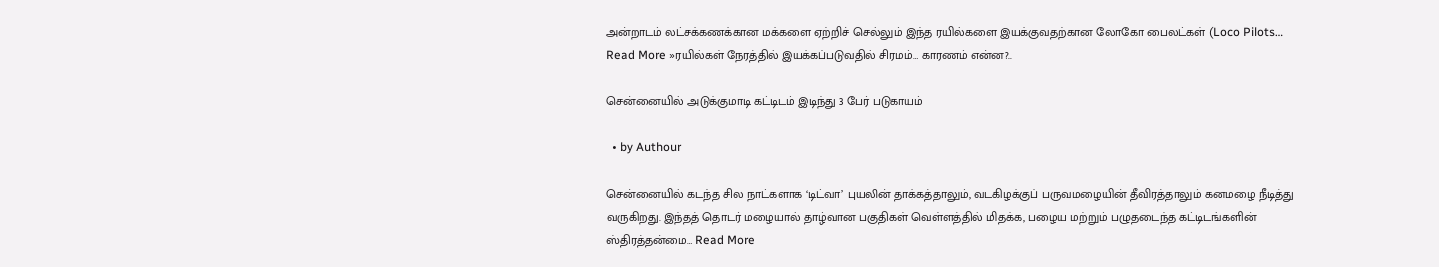அன்றாடம் லட்சக்கணக்கான மக்களை ஏற்றிச் செல்லும் இந்த ரயில்களை இயக்குவதற்கான லோகோ பைலட்கள் (Loco Pilots… Read More »ரயில்கள் நேரத்தில் இயக்கப்படுவதில் சிரமம்… காரணம் என்ன?..

சென்னையில் அடுக்குமாடி கட்டிடம் இடிந்து 3 பேர் படுகாயம்

  • by Authour

சென்னையில் கடந்த சில நாட்களாக ‘டிட்வா’ புயலின் தாக்கத்தாலும், வடகிழக்குப் பருவமழையின் தீவிரத்தாலும் கனமழை நீடித்து வருகிறது. இந்தத் தொடர் மழையால் தாழ்வான பகுதிகள் வெள்ளத்தில் மிதக்க, பழைய மற்றும் பழுதடைந்த கட்டிடங்களின் ஸ்திரத்தன்மை… Read More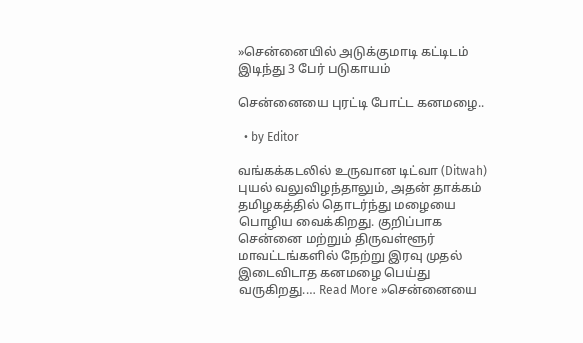»சென்னையில் அடுக்குமாடி கட்டிடம் இடிந்து 3 பேர் படுகாயம்

சென்னையை புரட்டி போட்ட கனமழை..

  • by Editor

வங்கக்கடலில் உருவான டிட்வா (Ditwah) புயல் வலுவிழந்தாலும், அதன் தாக்கம் தமிழகத்தில் தொடர்ந்து மழையை பொழிய வைக்கிறது. குறிப்பாக சென்னை மற்றும் திருவள்ளூர் மாவட்டங்களில் நேற்று இரவு முதல் இடைவிடாத கனமழை பெய்து வருகிறது.… Read More »சென்னையை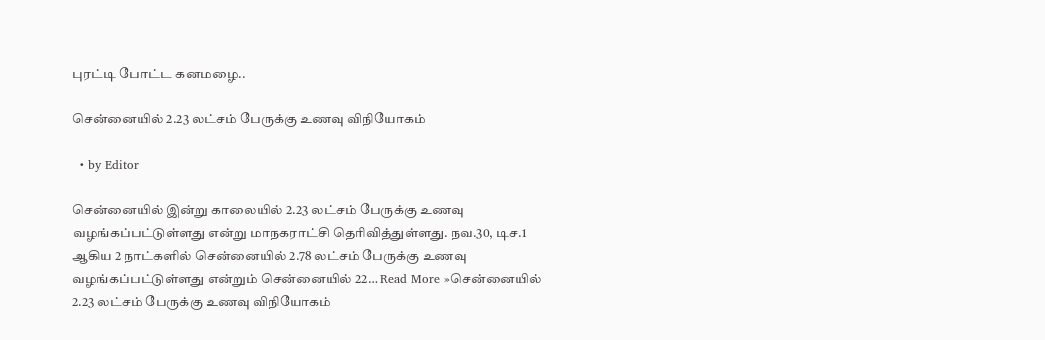புரட்டி போட்ட கனமழை..

சென்னையில் 2.23 லட்சம் பேருக்கு உணவு விநியோகம்

  • by Editor

சென்னையில் இன்று காலையில் 2.23 லட்சம் பேருக்கு உணவு வழங்கப்பட்டுள்ளது என்று மாநகராட்சி தெரிவித்துள்ளது. நவ.30, டிச.1 ஆகிய 2 நாட்களில் சென்னையில் 2.78 லட்சம் பேருக்கு உணவு வழங்கப்பட்டுள்ளது என்றும் சென்னையில் 22… Read More »சென்னையில் 2.23 லட்சம் பேருக்கு உணவு விநியோகம்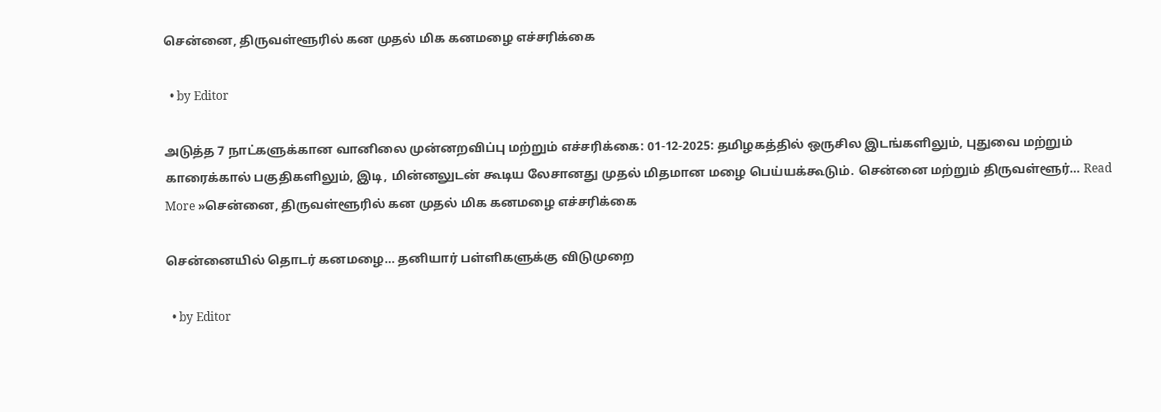சென்னை, திருவள்ளூரில் கன முதல் மிக கனமழை எச்சரிக்கை

  • by Editor

அடுத்த 7 நாட்களுக்கான வானிலை முன்னறவிப்பு மற்றும் எச்சரிக்கை: 01-12-2025: தமிழகத்தில் ஒருசில இடங்களிலும், புதுவை மற்றும் காரைக்கால் பகுதிகளிலும், இடி, மின்னலுடன் கூடிய லேசானது முதல் மிதமான மழை பெய்யக்கூடும். சென்னை மற்றும் திருவள்ளூர்… Read More »சென்னை, திருவள்ளூரில் கன முதல் மிக கனமழை எச்சரிக்கை

சென்னையில் தொடர் கனமழை… தனியார் பள்ளிகளுக்கு விடுமுறை

  • by Editor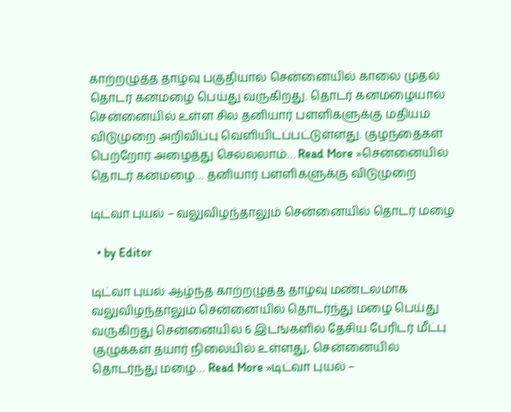காற்றழுத்த தாழ்வு பகுதியால் சென்னையில் காலை முதல் தொடர் கனமழை பெய்து வருகிறது. தொடர் கனமழையால் சென்னையில் உள்ள சில தனியார் பள்ளிகளுக்கு மதியம் விடுமுறை அறிவிப்பு வௌியிடப்பட்டுள்ளது. குழந்தைகள் பெற்றோர் அழைத்து செல்லலாம்… Read More »சென்னையில் தொடர் கனமழை… தனியார் பள்ளிகளுக்கு விடுமுறை

டிட்வா புயல் – வலுவிழந்தாலும் சென்னையில் தொடர் மழை

  • by Editor

டிட்வா புயல் ஆழ்ந்த காற்றழுத்த தாழ்வு மண்டலமாக வலுவிழந்தாலும் சென்னையில் தொடர்ந்து மழை பெய்து வருகிறது சென்னையில் 6 இடங்களில் தேசிய பேரிடர் மீட்பு குழுக்கள் தயார் நிலையில் உள்ளது, சென்னையில் தொடர்ந்து மழை… Read More »டிட்வா புயல் –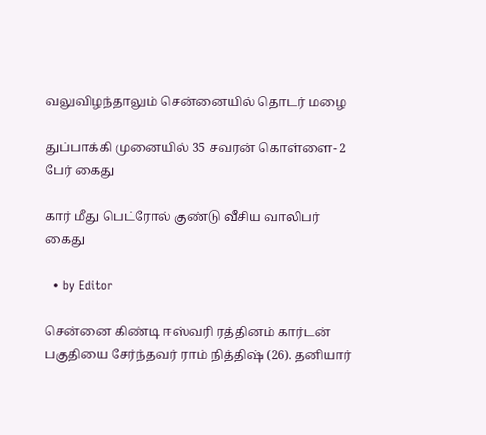வலுவிழந்தாலும் சென்னையில் தொடர் மழை

துப்பாக்கி முனையில் 35 சவரன் கொள்ளை- 2 பேர் கைது

கார் மீது பெட்ரோல் குண்டு வீசிய வாலிபர் கைது

  • by Editor

சென்னை கிண்டி ஈஸ்வரி ரத்தினம் கார்டன் பகுதியை சேர்ந்தவர் ராம் நித்திஷ் (26). தனியார்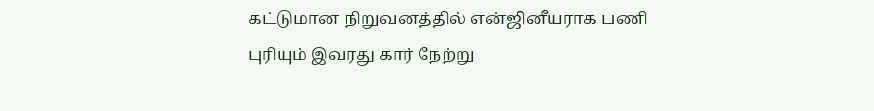கட்டுமான நிறுவனத்தில் என்ஜினீயராக பணி புரியும் இவரது கார் நேற்று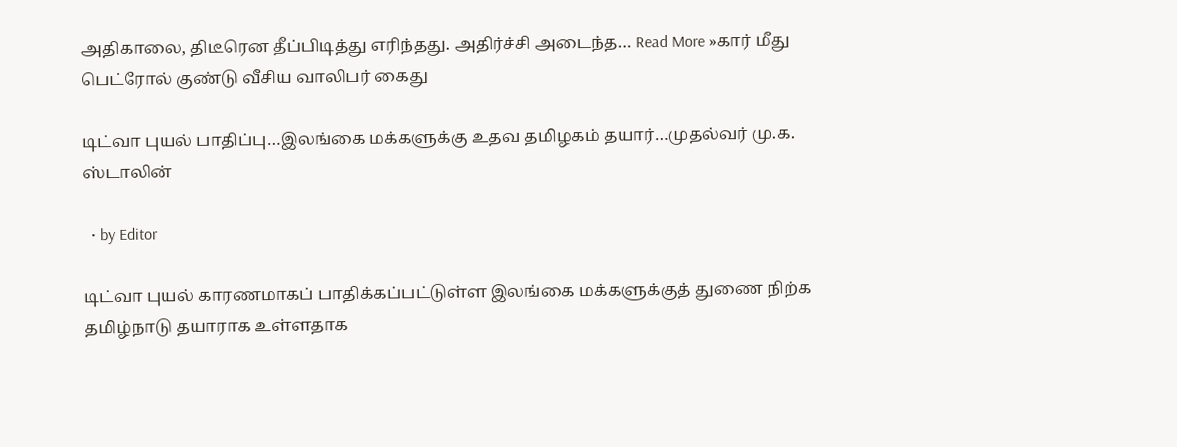அதிகாலை, திடீரென தீப்பிடித்து எரிந்தது. அதிர்ச்சி அடைந்த… Read More »கார் மீது பெட்ரோல் குண்டு வீசிய வாலிபர் கைது

டிட்வா புயல் பாதிப்பு…இலங்கை மக்களுக்கு உதவ தமிழகம் தயார்…முதல்வர் மு.க. ஸ்டாலின்

  • by Editor

டிட்வா புயல் காரணமாகப் பாதிக்கப்பட்டுள்ள இலங்கை மக்களுக்குத் துணை நிற்க தமிழ்நாடு தயாராக உள்ளதாக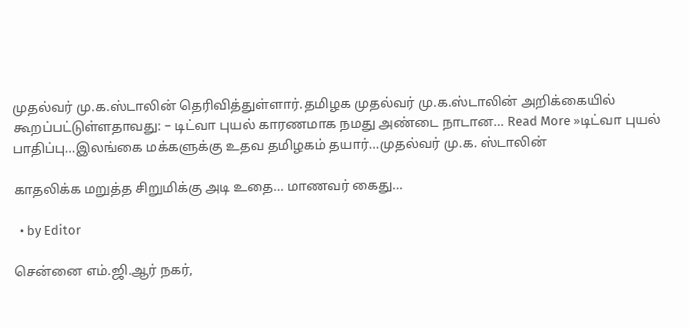முதல்வர் மு.க.ஸ்டாலின் தெரிவித்துள்ளார்.தமிழக முதல்வர் மு.க.ஸ்டாலின் அறிக்கையில் கூறப்பட்டுள்ளதாவது: – டிட்வா புயல் காரணமாக நமது அண்டை நாடான… Read More »டிட்வா புயல் பாதிப்பு…இலங்கை மக்களுக்கு உதவ தமிழகம் தயார்…முதல்வர் மு.க. ஸ்டாலின்

காதலிக்க மறுத்த சிறுமிக்கு அடி உதை… மாணவர் கைது…

  • by Editor

சென்னை எம்.ஜி.ஆர் நகர்,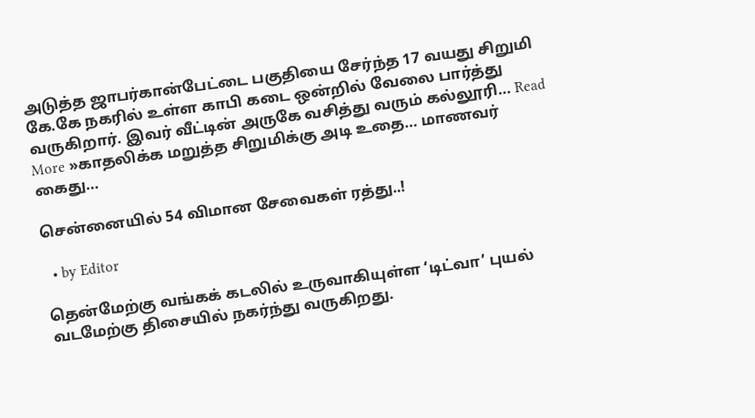அடுத்த ஜாபர்கான்பேட்டை பகுதியை சேர்ந்த 17 வயது சிறுமி கே.கே நகரில் உள்ள காபி கடை ஒன்றில் வேலை பார்த்து வருகிறார். இவர் வீட்டின் அருகே வசித்து வரும் கல்லூரி… Read More »காதலிக்க மறுத்த சிறுமிக்கு அடி உதை… மாணவர் கைது…

சென்னையில் 54 விமான சேவைகள் ரத்து..!

  • by Editor

தென்மேற்கு வங்கக் கடலில் உருவாகியுள்ள ‘டிட்வா’ புயல் வடமேற்கு திசையில் நகர்ந்து வருகிறது.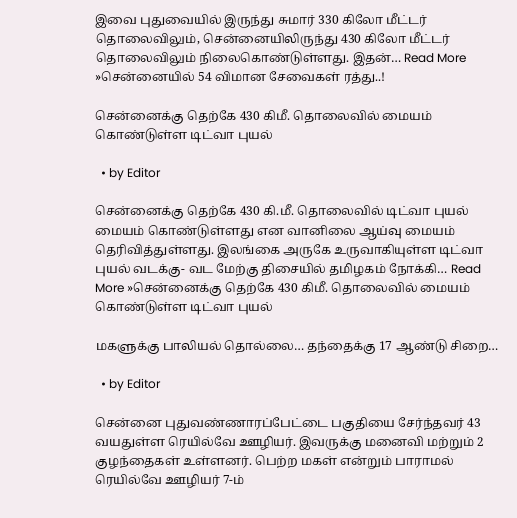இவை புதுவையில் இருந்து சுமார் 330 கிலோ மீட்டர் தொலைவிலும், சென்னையிலிருந்து 430 கிலோ மீட்டர் தொலைவிலும் நிலைகொண்டுள்ளது. இதன்… Read More »சென்னையில் 54 விமான சேவைகள் ரத்து..!

சென்னைக்கு தெற்கே 430 கிமீ. தொலைவில் மையம் கொண்டுள்ள டிட்வா புயல்

  • by Editor

சென்னைக்கு தெற்கே 430 கி.மீ. தொலைவில் டிட்வா புயல் மையம் கொண்டுள்ளது என வானிலை ஆய்வு மையம் தெரிவித்துள்ளது. இலங்கை அருகே உருவாகியுள்ள டிட்வா புயல் வடக்கு- வட மேற்கு திசையில் தமிழகம் நோக்கி… Read More »சென்னைக்கு தெற்கே 430 கிமீ. தொலைவில் மையம் கொண்டுள்ள டிட்வா புயல்

மகளுக்கு பாலியல் தொல்லை… தந்தைக்கு 17 ஆண்டு சிறை…

  • by Editor

சென்னை புதுவண்ணாரப்பேட்டை பகுதியை சேர்ந்தவர் 43 வயதுள்ள ரெயில்வே ஊழியர். இவருக்கு மனைவி மற்றும் 2 குழந்தைகள் உள்ளனர். பெற்ற மகள் என்றும் பாராமல் ரெயில்வே ஊழியர் 7-ம்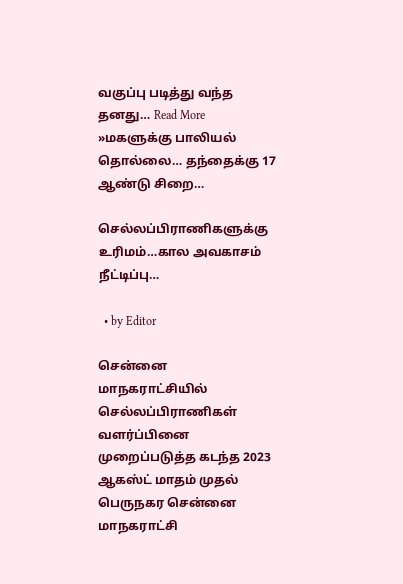வகுப்பு படித்து வந்த தனது… Read More »மகளுக்கு பாலியல் தொல்லை… தந்தைக்கு 17 ஆண்டு சிறை…

செல்லப்பிராணிகளுக்கு உரிமம்…கால அவகாசம் நீட்டிப்பு…

  • by Editor

சென்னை மாநகராட்சியில் செல்லப்பிராணிகள் வளர்ப்பினை முறைப்படுத்த கடந்த 2023 ஆகஸ்ட் மாதம் முதல் பெருநகர சென்னை மாநகராட்சி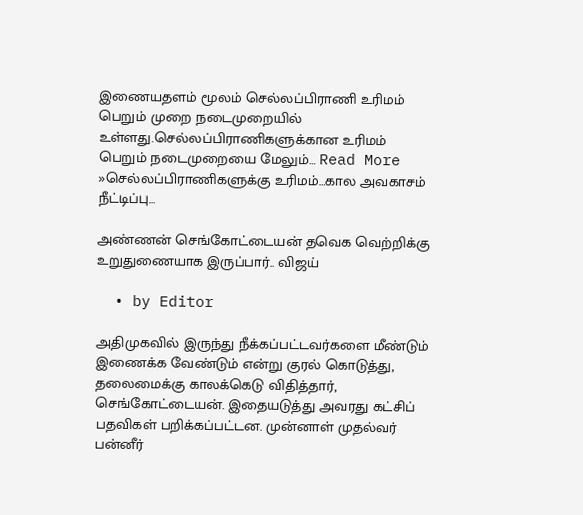இணையதளம் மூலம் செல்லப்பிராணி உரிமம் பெறும் முறை நடைமுறையில் உள்ளது.செல்லப்பிராணிகளுக்கான உரிமம் பெறும் நடைமுறையை மேலும்… Read More »செல்லப்பிராணிகளுக்கு உரிமம்…கால அவகாசம் நீட்டிப்பு…

அண்ணன் செங்கோட்டையன் தவெக வெற்றிக்கு உறுதுணையாக இருப்பார்.. விஜய்

  • by Editor

அதிமுகவில் இருந்து நீக்கப்பட்டவர்களை மீண்டும் இணைக்க வேண்டும் என்று குரல் கொடுத்து, தலைமைக்கு காலக்கெடு விதித்தார், செங்கோட்டையன். இதையடுத்து அவரது கட்சிப் பதவிகள் பறிக்கப்பட்டன. முன்னாள் முதல்வர் பன்னீர்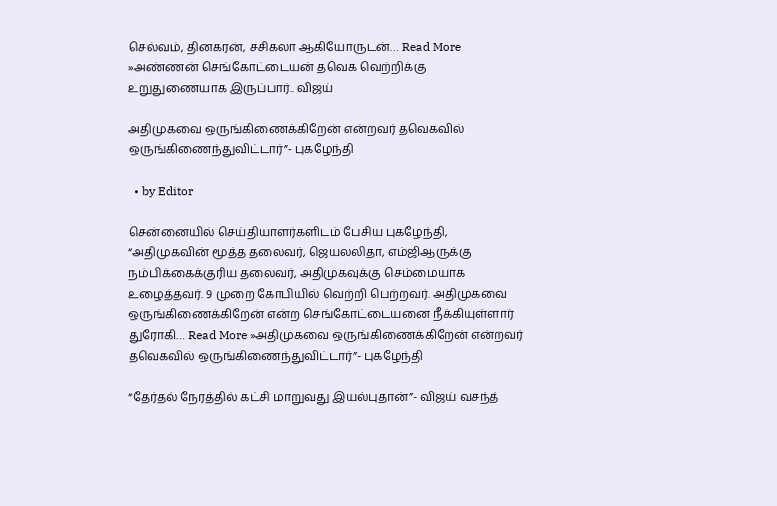செல்வம், தினகரன், சசிகலா ஆகியோருடன்… Read More »அண்ணன் செங்கோட்டையன் தவெக வெற்றிக்கு உறுதுணையாக இருப்பார்.. விஜய்

அதிமுகவை ஒருங்கிணைக்கிறேன் என்றவர் தவெகவில் ஒருங்கிணைந்துவிட்டார்”- புகழேந்தி

  • by Editor

சென்னையில் செய்தியாளர்களிடம் பேசிய புகழேந்தி, “அதிமுகவின் மூத்த தலைவர், ஜெயலலிதா, எம்ஜிஆருக்கு நம்பிக்கைக்குரிய தலைவர், அதிமுகவுக்கு செம்மையாக உழைத்தவர். 9 முறை கோபியில் வெற்றி பெற்றவர். அதிமுகவை ஒருங்கிணைக்கிறேன் என்ற செங்கோட்டையனை நீக்கியுள்ளார் துரோகி… Read More »அதிமுகவை ஒருங்கிணைக்கிறேன் என்றவர் தவெகவில் ஒருங்கிணைந்துவிட்டார்”- புகழேந்தி

“தேர்தல் நேரத்தில் கட்சி மாறுவது இயல்புதான்”- விஜய் வசந்த்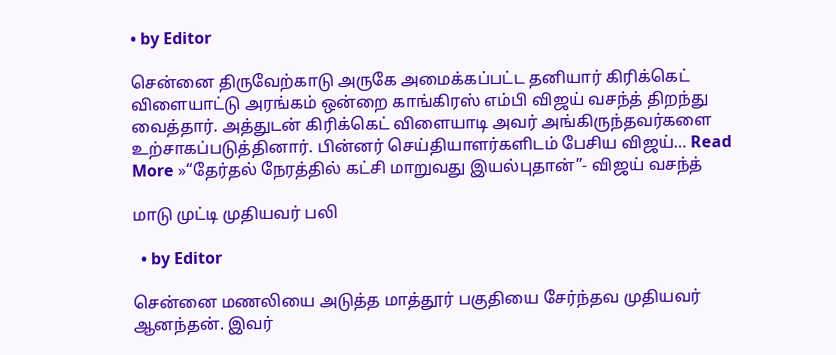• by Editor

சென்னை திருவேற்காடு அருகே அமைக்கப்பட்ட தனியார் கிரிக்கெட் விளையாட்டு அரங்கம் ஒன்றை காங்கிரஸ் எம்பி விஜய் வசந்த் திறந்து வைத்தார். அத்துடன் கிரிக்கெட் விளையாடி அவர் அங்கிருந்தவர்களை உற்சாகப்படுத்தினார். பின்னர் செய்தியாளர்களிடம் பேசிய விஜய்… Read More »“தேர்தல் நேரத்தில் கட்சி மாறுவது இயல்புதான்”- விஜய் வசந்த்

மாடு முட்டி முதியவர் பலி

  • by Editor

சென்னை மணலியை அடுத்த மாத்தூர் பகுதியை சேர்ந்தவ முதியவர் ஆனந்தன். இவர்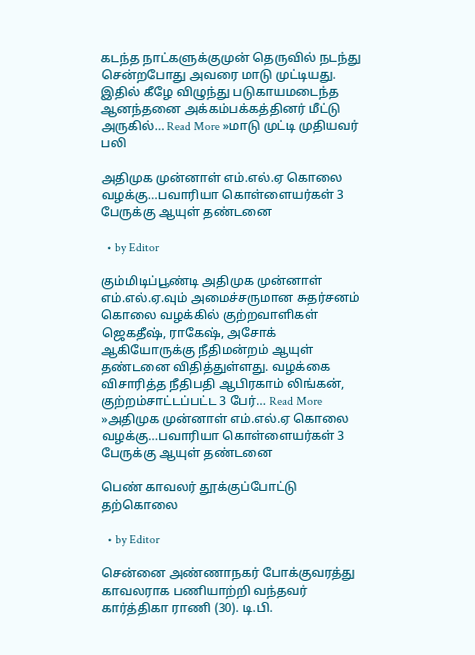கடந்த நாட்களுக்குமுன் தெருவில் நடந்து சென்றபோது அவரை மாடு முட்டியது. இதில் கீழே விழுந்து படுகாயமடைந்த ஆனந்தனை அக்கம்பக்கத்தினர் மீட்டு அருகில்… Read More »மாடு முட்டி முதியவர் பலி

அதிமுக முன்னாள் எம்.எல்.ஏ கொலை வழக்கு…பவாரியா கொள்ளையர்கள் 3 பேருக்கு ஆயுள் தண்டனை

  • by Editor

கும்மிடிப்பூண்டி அதிமுக முன்னாள் எம்.எல்.ஏ.வும் அமைச்சருமான சுதர்சனம் கொலை வழக்கில் குற்றவாளிகள் ஜெகதீஷ், ராகேஷ், அசோக் ஆகியோருக்கு நீதிமன்றம் ஆயுள் தண்டனை விதித்துள்ளது. வழக்கை விசாரித்த நீதிபதி ஆபிரகாம் லிங்கன், குற்றம்சாட்டப்பட்ட 3 பேர்… Read More »அதிமுக முன்னாள் எம்.எல்.ஏ கொலை வழக்கு…பவாரியா கொள்ளையர்கள் 3 பேருக்கு ஆயுள் தண்டனை

பெண் காவலர் தூக்குப்போட்டு தற்கொலை

  • by Editor

சென்னை அண்ணாநகர் போக்குவரத்து காவலராக பணியாற்றி வந்தவர் கார்த்திகா ராணி (30). டி.பி.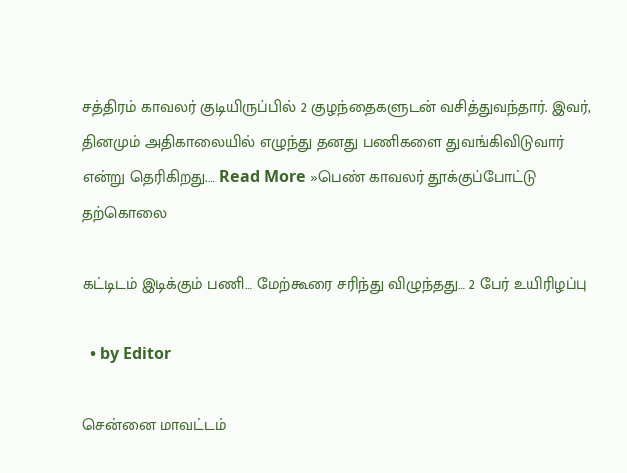சத்திரம் காவலர் குடியிருப்பில் 2 குழந்தைகளுடன் வசித்துவந்தார். இவர், தினமும் அதிகாலையில் எழுந்து தனது பணிகளை துவங்கிவிடுவார் என்று தெரிகிறது.… Read More »பெண் காவலர் தூக்குப்போட்டு தற்கொலை

கட்டிடம் இடிக்கும் பணி… மேற்கூரை சரிந்து விழுந்தது… 2 பேர் உயிரிழப்பு

  • by Editor

சென்னை மாவட்டம்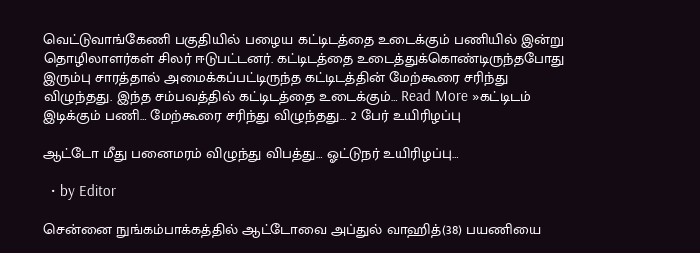வெட்டுவாங்கேணி பகுதியில் பழைய கட்டிடத்தை உடைக்கும் பணியில் இன்று தொழிலாளர்கள் சிலர் ஈடுபட்டனர். கட்டிடத்தை உடைத்துக்கொண்டிருந்தபோது இரும்பு சாரத்தால் அமைக்கப்பட்டிருந்த கட்டிடத்தின் மேற்கூரை சரிந்து விழுந்தது. இந்த சம்பவத்தில் கட்டிடத்தை உடைக்கும்… Read More »கட்டிடம் இடிக்கும் பணி… மேற்கூரை சரிந்து விழுந்தது… 2 பேர் உயிரிழப்பு

ஆட்டோ மீது பனைமரம் விழுந்து விபத்து… ஓட்டுநர் உயிரிழப்பு…

  • by Editor

சென்னை நுங்கம்பாக்கத்தில் ஆட்டோவை அப்துல் வாஹித்(38) பயணியை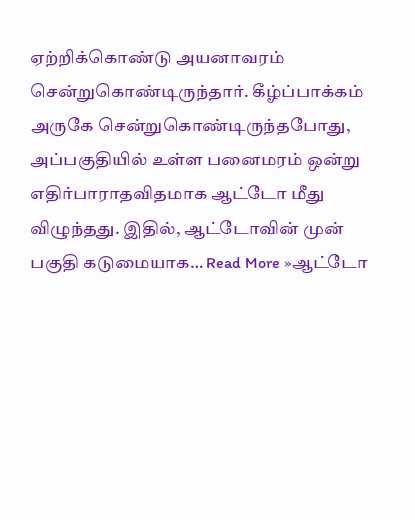ஏற்றிக்கொண்டு அயனாவரம் சென்றுகொண்டிருந்தார். கீழ்ப்பாக்கம் அருகே சென்றுகொண்டிருந்தபோது, அப்பகுதியில் உள்ள பனைமரம் ஒன்று எதிர்பாராதவிதமாக ஆட்டோ மீது விழுந்தது. இதில், ஆட்டோவின் முன் பகுதி கடுமையாக… Read More »ஆட்டோ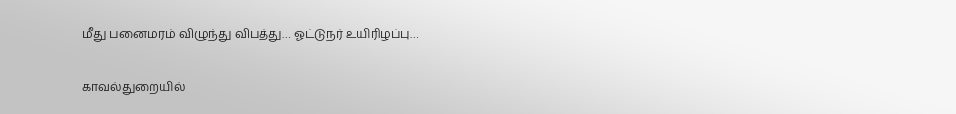மீது பனைமரம் விழுந்து விபத்து… ஓட்டுநர் உயிரிழப்பு…

காவல்துறையில்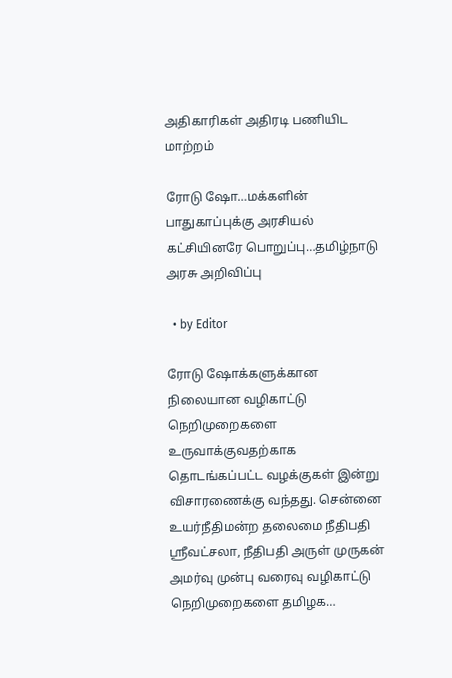அதிகாரிகள் அதிரடி பணியிட மாற்றம்

ரோடு ஷோ…மக்களின் பாதுகாப்புக்கு அரசியல் கட்சியினரே பொறுப்பு…தமிழ்நாடு அரசு அறிவிப்பு

  • by Editor

ரோடு ஷோக்களுக்கான நிலையான வழிகாட்டு நெறிமுறைகளை உருவாக்குவதற்காக தொடங்கப்பட்ட வழக்குகள் இன்று விசாரணைக்கு வந்தது. சென்னை உயர்நீதிமன்ற தலைமை நீதிபதி ஸ்ரீவட்சலா, நீதிபதி அருள் முருகன் அமர்வு முன்பு வரைவு வழிகாட்டு நெறிமுறைகளை தமிழக…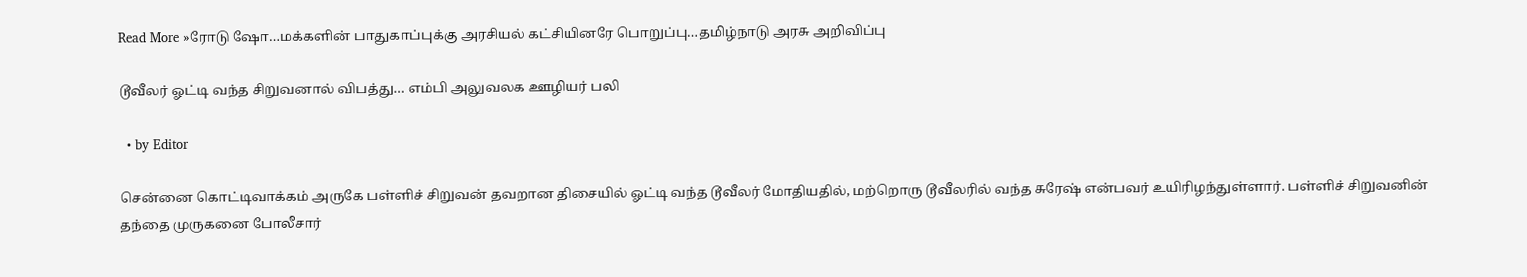Read More »ரோடு ஷோ…மக்களின் பாதுகாப்புக்கு அரசியல் கட்சியினரே பொறுப்பு…தமிழ்நாடு அரசு அறிவிப்பு

டூவீலர் ஓட்டி வந்த சிறுவனால் விபத்து… எம்பி அலுவலக ஊழியர் பலி

  • by Editor

சென்னை கொட்டிவாக்கம் அருகே பள்ளிச் சிறுவன் தவறான திசையில் ஓட்டி வந்த டூவீலர் மோதியதில், மற்றொரு டூவீலரில் வந்த சுரேஷ் என்பவர் உயிரிழந்துள்ளார். பள்ளிச் சிறுவனின் தந்தை முருகனை போலீசார்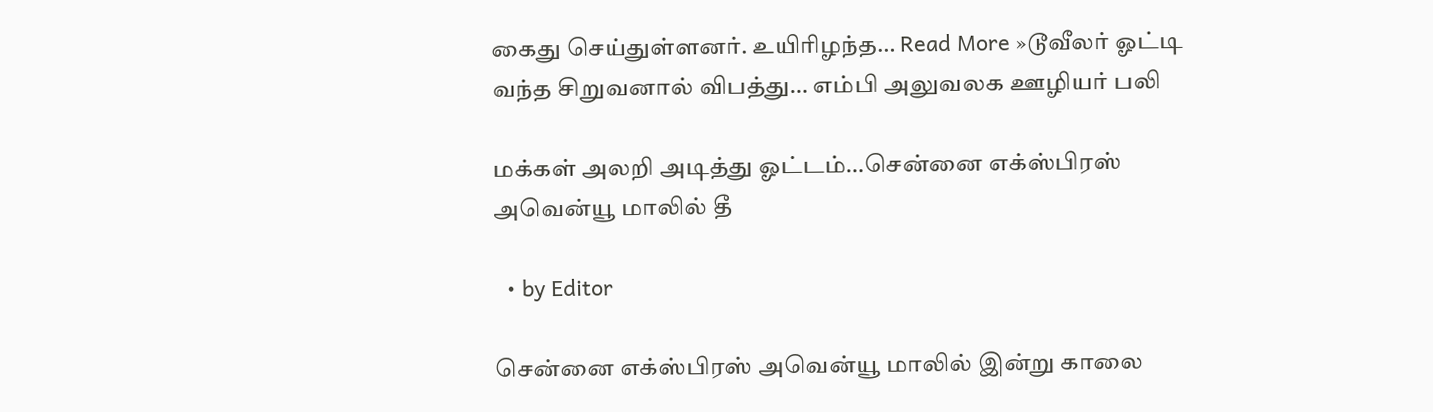கைது செய்துள்ளனர். உயிரிழந்த… Read More »டூவீலர் ஓட்டி வந்த சிறுவனால் விபத்து… எம்பி அலுவலக ஊழியர் பலி

மக்கள் அலறி அடித்து ஓட்டம்…சென்னை எக்ஸ்பிரஸ் அவென்யூ மாலில் தீ

  • by Editor

சென்னை எக்ஸ்பிரஸ் அவென்யூ மாலில் இன்று காலை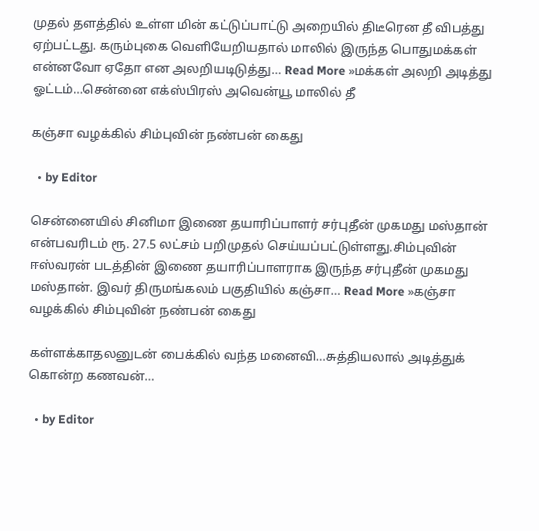முதல் தளத்தில் உள்ள மின் கட்டுப்பாட்டு அறையில் திடீரென தீ விபத்து ஏற்பட்டது. கரும்புகை வெளியேறியதால் மாலில் இருந்த பொதுமக்கள் என்னவோ ஏதோ என அலறியடிடுத்து… Read More »மக்கள் அலறி அடித்து ஓட்டம்…சென்னை எக்ஸ்பிரஸ் அவென்யூ மாலில் தீ

கஞ்சா வழக்கில் சிம்புவின் நண்பன் கைது

  • by Editor

சென்னையில் சினிமா இணை தயாரிப்பாளர் சர்புதீன் முகமது மஸ்தான் என்பவரிடம் ரூ. 27.5 லட்சம் பறிமுதல் செய்யப்பட்டுள்ளது.சிம்புவின் ஈஸ்வரன் படத்தின் இணை தயாரிப்பாளராக இருந்த சர்புதீன் முகமது மஸ்தான். இவர் திருமங்கலம் பகுதியில் கஞ்சா… Read More »கஞ்சா வழக்கில் சிம்புவின் நண்பன் கைது

கள்ளக்காதலனுடன் பைக்கில் வந்த மனைவி…சுத்தியலால் அடித்துக் கொன்ற கணவன்…

  • by Editor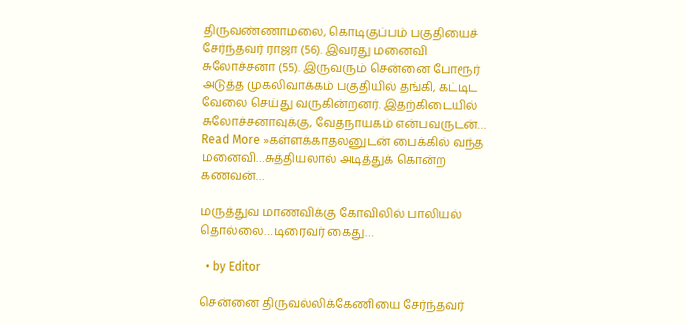திருவண்ணாமலை, கொடிகுப்பம் பகுதியைச் சேர்ந்தவர் ராஜா (56). இவரது மனைவி சுலோச்சனா (55). இருவரும் சென்னை போரூர் அடுத்த முகலிவாக்கம் பகுதியில் தங்கி, கட்டிட வேலை செய்து வருகின்றனர். இதற்கிடையில் சுலோச்சனாவுக்கு, வேதநாயகம் என்பவருடன்… Read More »கள்ளக்காதலனுடன் பைக்கில் வந்த மனைவி…சுத்தியலால் அடித்துக் கொன்ற கணவன்…

மருத்துவ மாணவிக்கு கோவிலில் பாலியல் தொல்லை…டிரைவர் கைது…

  • by Editor

சென்னை திருவல்லிக்கேணியை சேர்ந்தவர்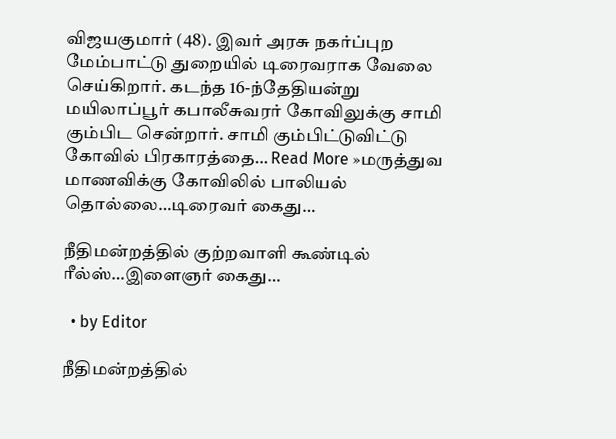விஜயகுமார் (48). இவர் அரசு நகர்ப்புற மேம்பாட்டு துறையில் டிரைவராக வேலை செய்கிறார். கடந்த 16-ந்தேதியன்று மயிலாப்பூர் கபாலீசுவரர் கோவிலுக்கு சாமி கும்பிட சென்றார். சாமி கும்பிட்டுவிட்டு கோவில் பிரகாரத்தை… Read More »மருத்துவ மாணவிக்கு கோவிலில் பாலியல் தொல்லை…டிரைவர் கைது…

நீதிமன்றத்தில் குற்றவாளி கூண்டில் ரீல்ஸ்…இளைஞர் கைது…

  • by Editor

நீதிமன்றத்தில்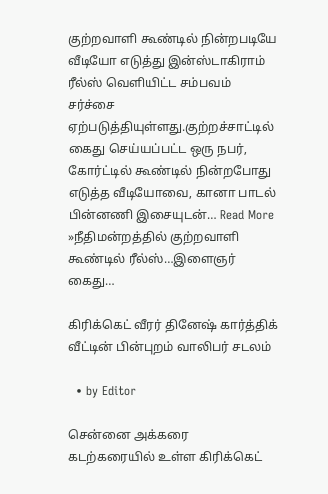குற்றவாளி கூண்டில் நின்றபடியே வீடியோ எடுத்து இன்ஸ்டாகிராம் ரீல்ஸ் வெளியிட்ட சம்பவம் சர்ச்சை ஏற்படுத்தியுள்ளது.குற்றச்சாட்டில் கைது செய்யப்பட்ட ஒரு நபர், கோர்ட்டில் கூண்டில் நின்றபோது எடுத்த வீடியோவை, கானா பாடல் பின்னணி இசையுடன்… Read More »நீதிமன்றத்தில் குற்றவாளி கூண்டில் ரீல்ஸ்…இளைஞர் கைது…

கிரிக்கெட் வீரர் தினேஷ் கார்த்திக் வீட்டின் பின்புறம் வாலிபர் சடலம்

  • by Editor

சென்னை அக்கரை கடற்கரையில் உள்ள கிரிக்கெட்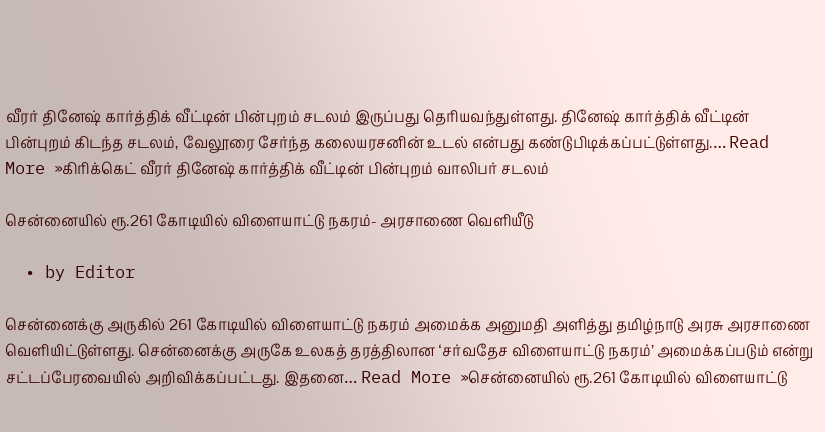வீரர் தினேஷ் கார்த்திக் வீட்டின் பின்புறம் சடலம் இருப்பது தெரியவந்துள்ளது. தினேஷ் கார்த்திக் வீட்டின் பின்புறம் கிடந்த சடலம், வேலூரை சேர்ந்த கலையரசனின் உடல் என்பது கண்டுபிடிக்கப்பட்டுள்ளது.… Read More »கிரிக்கெட் வீரர் தினேஷ் கார்த்திக் வீட்டின் பின்புறம் வாலிபர் சடலம்

சென்னையில் ரூ.261 கோடியில் விளையாட்டு நகரம்- அரசாணை வெளியீடு

  • by Editor

சென்னைக்கு அருகில் 261 கோடியில் விளையாட்டு நகரம் அமைக்க அனுமதி அளித்து தமிழ்நாடு அரசு அரசாணை வெளியிட்டுள்ளது. சென்னைக்கு அருகே உலகத் தரத்திலான ‘சர்வதேச விளையாட்டு நகரம்’ அமைக்கப்படும் என்று சட்டப்பேரவையில் அறிவிக்கப்பட்டது. இதனை… Read More »சென்னையில் ரூ.261 கோடியில் விளையாட்டு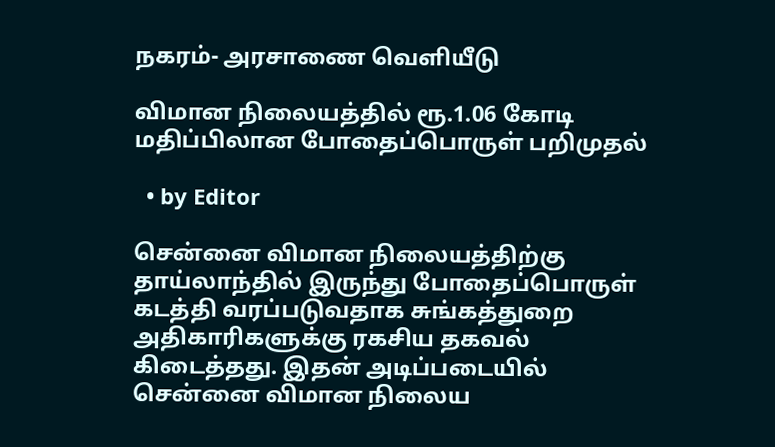நகரம்- அரசாணை வெளியீடு

விமான நிலையத்தில் ரூ.1.06 கோடி மதிப்பிலான போதைப்பொருள் பறிமுதல்

  • by Editor

சென்னை விமான நிலையத்திற்கு தாய்லாந்தில் இருந்து போதைப்பொருள் கடத்தி வரப்படுவதாக சுங்கத்துறை அதிகாரிகளுக்கு ரகசிய தகவல் கிடைத்தது. இதன் அடிப்படையில் சென்னை விமான நிலைய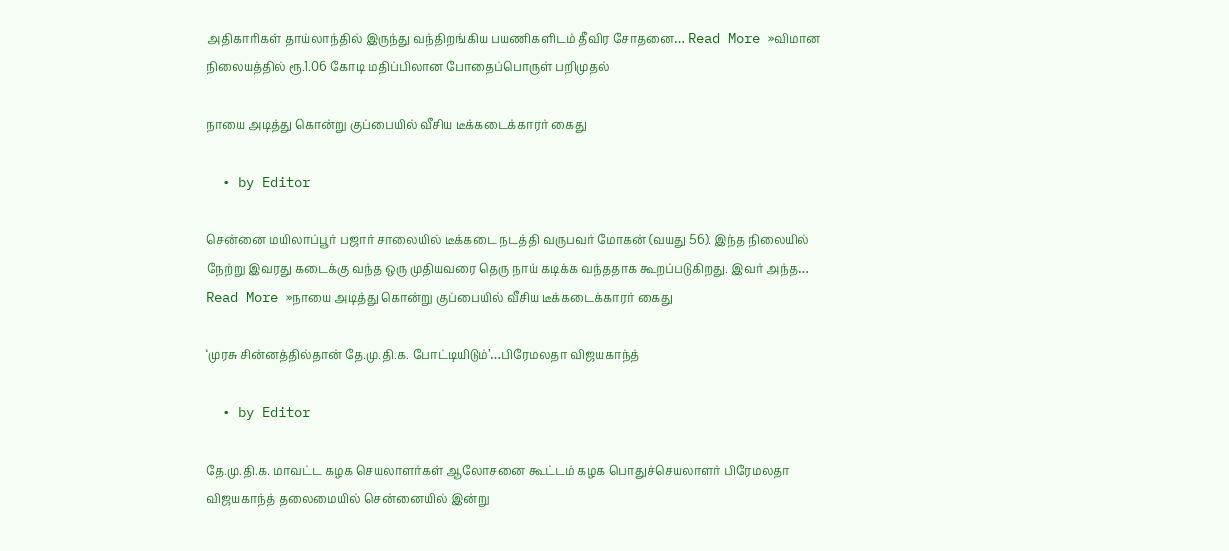அதிகாரிகள் தாய்லாந்தில் இருந்து வந்திறங்கிய பயணிகளிடம் தீவிர சோதனை… Read More »விமான நிலையத்தில் ரூ.1.06 கோடி மதிப்பிலான போதைப்பொருள் பறிமுதல்

நாயை அடித்து கொன்று குப்பையில் வீசிய டீக்கடைக்காரர் கைது

  • by Editor

சென்னை மயிலாப்பூர் பஜார் சாலையில் டீக்கடை நடத்தி வருபவர் மோகன் (வயது 56). இந்த நிலையில் நேற்று இவரது கடைக்கு வந்த ஒரு முதியவரை தெரு நாய் கடிக்க வந்ததாக கூறப்படுகிறது. இவர் அந்த… Read More »நாயை அடித்து கொன்று குப்பையில் வீசிய டீக்கடைக்காரர் கைது

‘முரசு சின்னத்தில்தான் தே.மு.தி.க. போட்டியிடும்’…பிரேமலதா விஜயகாந்த்

  • by Editor

தே.மு.தி.க. மாவட்ட கழக செயலாளர்கள் ஆலோசனை கூட்டம் கழக பொதுச்செயலாளர் பிரேமலதா விஜயகாந்த் தலைமையில் சென்னையில் இன்று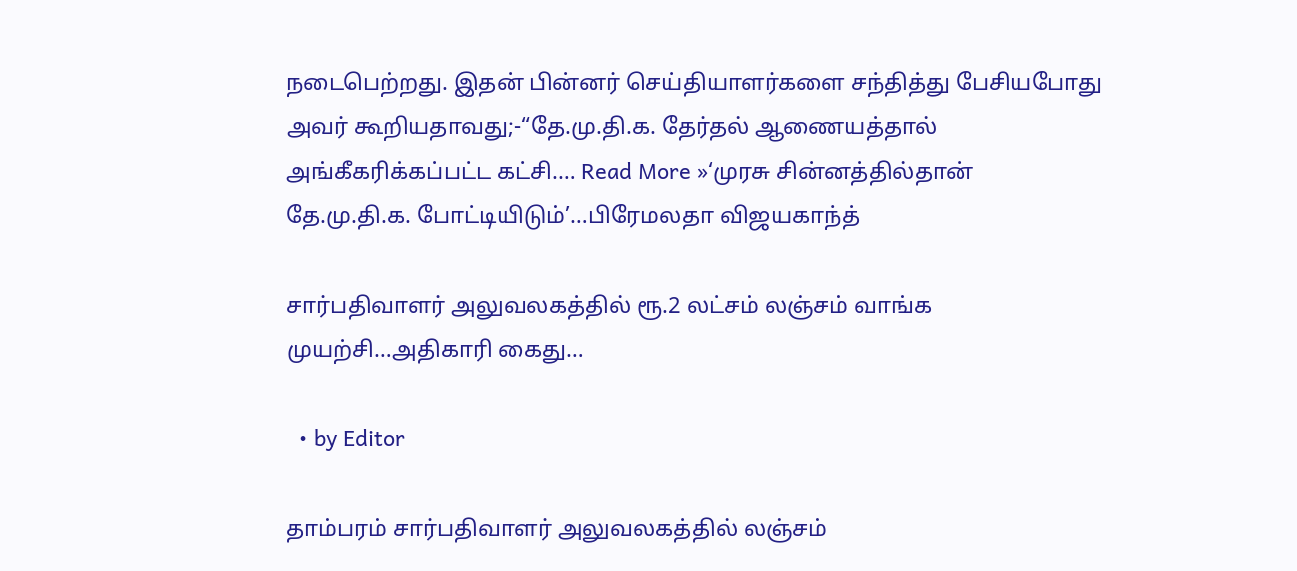நடைபெற்றது. இதன் பின்னர் செய்தியாளர்களை சந்தித்து பேசியபோது அவர் கூறியதாவது;-“தே.மு.தி.க. தேர்தல் ஆணையத்தால் அங்கீகரிக்கப்பட்ட கட்சி.… Read More »‘முரசு சின்னத்தில்தான் தே.மு.தி.க. போட்டியிடும்’…பிரேமலதா விஜயகாந்த்

சார்பதிவாளர் அலுவலகத்தில் ரூ.2 லட்சம் லஞ்சம் வாங்க முயற்சி…அதிகாரி கைது…

  • by Editor

தாம்பரம் சார்பதிவாளர் அலுவலகத்தில் லஞ்சம்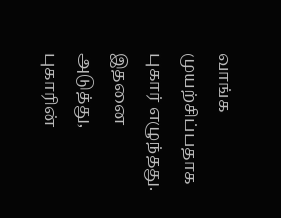வாங்க முயற்சிப்பதாக புகார் எழுந்தது. இதனை அடுத்து, புகாரின்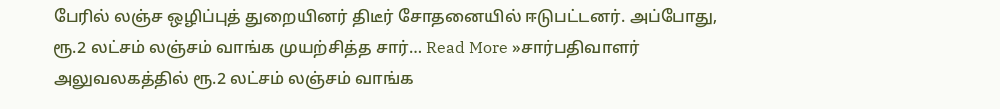பேரில் லஞ்ச ஒழிப்புத் துறையினர் திடீர் சோதனையில் ஈடுபட்டனர். அப்போது, ரூ.2 லட்சம் லஞ்சம் வாங்க முயற்சித்த சார்… Read More »சார்பதிவாளர் அலுவலகத்தில் ரூ.2 லட்சம் லஞ்சம் வாங்க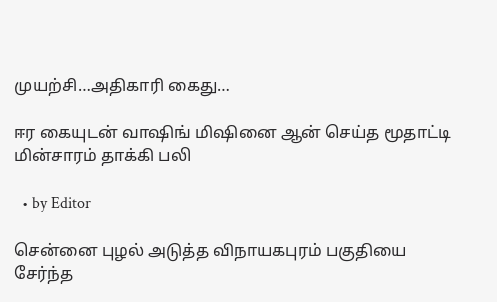முயற்சி…அதிகாரி கைது…

ஈர கையுடன் வாஷிங் மிஷினை ஆன் செய்த மூதாட்டி மின்சாரம் தாக்கி பலி

  • by Editor

சென்னை புழல் அடுத்த விநாயகபுரம் பகுதியை சேர்ந்த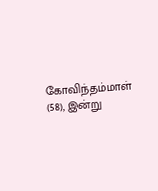கோவிந்தம்மாள் (58), இன்று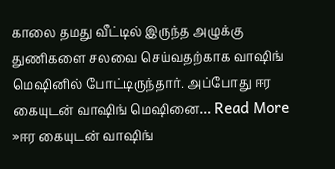காலை தமது வீட்டில் இருந்த அழுக்கு துணிகளை சலவை செய்வதற்காக வாஷிங் மெஷினில் போட்டிருந்தார். அப்போது ஈர கையுடன் வாஷிங் மெஷினை… Read More »ஈர கையுடன் வாஷிங்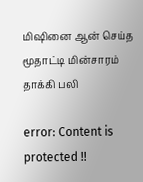மிஷினை ஆன் செய்த மூதாட்டி மின்சாரம் தாக்கி பலி

error: Content is protected !!